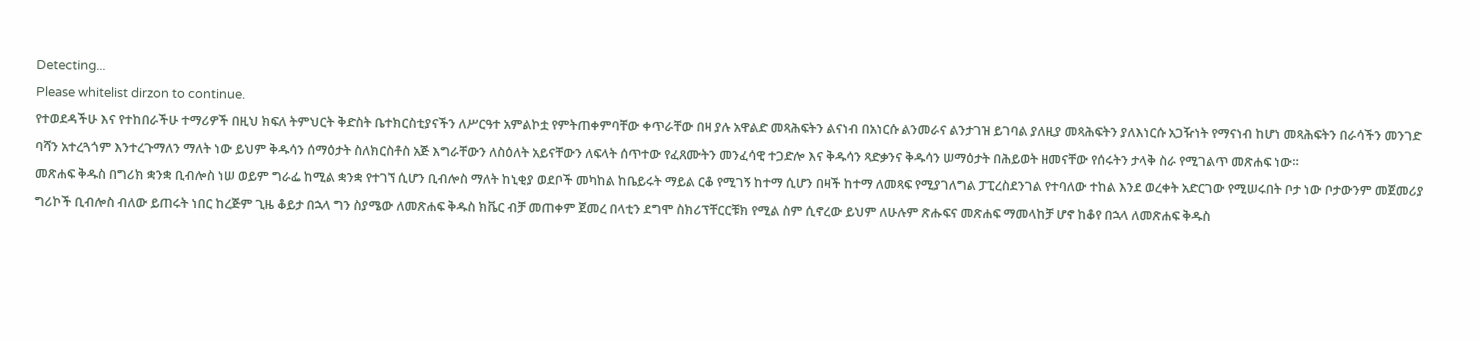Detecting...
Please whitelist dirzon to continue.
የተወደዳችሁ እና የተከበራችሁ ተማሪዎች በዚህ ክፍለ ትምህርት ቅድስት ቤተክርስቲያናችን ለሥርዓተ አምልኮቷ የምትጠቀምባቸው ቀጥራቸው በዛ ያሉ አዋልድ መጻሕፍትን ልናነብ በአነርሱ ልንመራና ልንታገዝ ይገባል ያለዚያ መጻሕፍትን ያለእነርሱ አጋዥነት የማናነብ ከሆነ መጻሕፍትን በራሳችን መንገድ ባሻን አተረጓጎም እንተረጉማለን ማለት ነው ይህም ቅዱሳን ሰማዕታት ስለክርስቶስ አጅ እግራቸውን ለስዕለት አይናቸውን ለፍላት ሰጥተው የፈጸሙትን መንፈሳዊ ተጋድሎ እና ቅዱሳን ጻድቃንና ቅዱሳን ሠማዕታት በሕይወት ዘመናቸው የሰሩትን ታላቅ ስራ የሚገልጥ መጽሐፍ ነው።
መጽሐፍ ቅዱስ በግሪክ ቋንቋ ቢብሎስ ነሠ ወይም ግራፌ ከሚል ቋንቋ የተገኘ ሲሆን ቢብሎስ ማለት ከኒቂያ ወደቦች መካከል ከቤይሩት ማይል ርቆ የሚገኝ ከተማ ሲሆን በዛች ከተማ ለመጻፍ የሚያገለግል ፓፒረስደንገል የተባለው ተከል እንደ ወረቀት አድርገው የሚሠሩበት ቦታ ነው ቦታውንም መጀመሪያ ግሪኮች ቢብሎስ ብለው ይጠሩት ነበር ከረጅም ጊዜ ቆይታ በኋላ ግን ስያሜው ለመጽሐፍ ቅዱስ ክቬር ብቻ መጠቀም ጀመረ በላቲን ደግሞ ስክሪፕቸርርቹክ የሚል ስም ሲኖረው ይህም ለሁሉም ጽሑፍና መጽሐፍ ማመላከቻ ሆኖ ከቆየ በኋላ ለመጽሐፍ ቅዱስ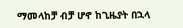ማመላከቻ ብቻ ሆኖ ከጊዜያት በኋላ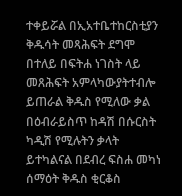ተቀይሯል በኢአተቤተከርስቲያን ቅዱሳት መጻሕፍት ደግሞ በተለይ በፍትሐ ነገስት ላይ መጸሕፍት አምላካውያትተብሎ ይጠራል ቅዱስ የሚለው ቃል በዕብራይስጥ ከዳሽ በሱርስት ካዲሽ የሚሉትን ቃላት ይተካልናል በደብረ ፍስሐ መካነ ሰማዕት ቅዱስ ቂርቆስ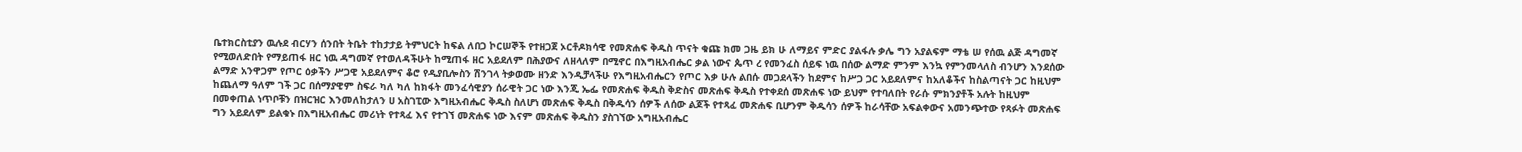ቤተክርስቲያን ዉሉደ ብርሃን ሰንበት ትቤት ተከታታይ ትምህርት ከፍል ለበጋ ኮርሠኞች የተዘጋጀ ኦርቶዶክሳዊ የመጽሐፍ ቅዱስ ጥናት ቁጩ ክመ ጋዜ ይክ ሁ ለማይና ምድር ያልፋሉ ቃሌ ግን አያልፍም ማቴ ሠ የሰዉ ልጅ ዳግመኛ የሚወለድበት የማይጠፋ ዘር ነዉ ዳግመኛ የተወለዳችሁት ከሚጠፋ ዘር አይደለም በሕያውና ለዘላለም በሚኖር በእግዚአብሔር ቃል ነውና ጴጥ ረ የመንፈስ ሰይፍ ነዉ በሰው ልማድ ምንም እንኳ የምንመላለስ ብንሆን እንደሰው ልማድ አንዋጋም የጦር ዕቃችን ሥጋዊ አይደለምና ቆሮ የዲያቢሎስን ሽንገላ ትቃወሙ ዘንድ እንዲቻላችሁ የእግዚአብሔርን የጦር እቃ ሁሉ ልበሱ መጋደላችን ከደምና ከሥጋ ጋር አይደለምና ከአለቆችና ከስልጣናት ጋር ከዚህም ከጨለማ ዓለም ገች ጋር በሰማያዊም ስፍራ ካለ ካለ ከክፋት መንፈሳዊያን ሰራዊት ጋር ነው እንጂ ኤፌ የመጽሐፍ ቅዱስ ቅድስና መጽሐፍ ቅዱስ የተቀደሰ መጽሐፍ ነው ይህም የተባለበት የራሱ ምክንያቶች አሉት ከዚህም በመቀጠል ነጥቦቹን በዝርዝር እንመለከታለን ሀ አስገፒው እግዚአብሔር ቅዱስ ስለሆነ መጽሐፍ ቅዱስ በቅዱሳን ሰዎች ለሰው ልጆች የተጻፈ መጽሐፍ ቢሆንም ቅዱሳን ሰዎች ከራሳቸው አፍልቀውና አመንጭተው የጻፉት መጽሐፍ ግን አይደለም ይልቁኑ በእግዚአብሔር መሪነት የተጻፈ እና የተገኘ መጽሐፍ ነው እናም መጽሐፍ ቅዱስን ያስገኘው አግዚአብሔር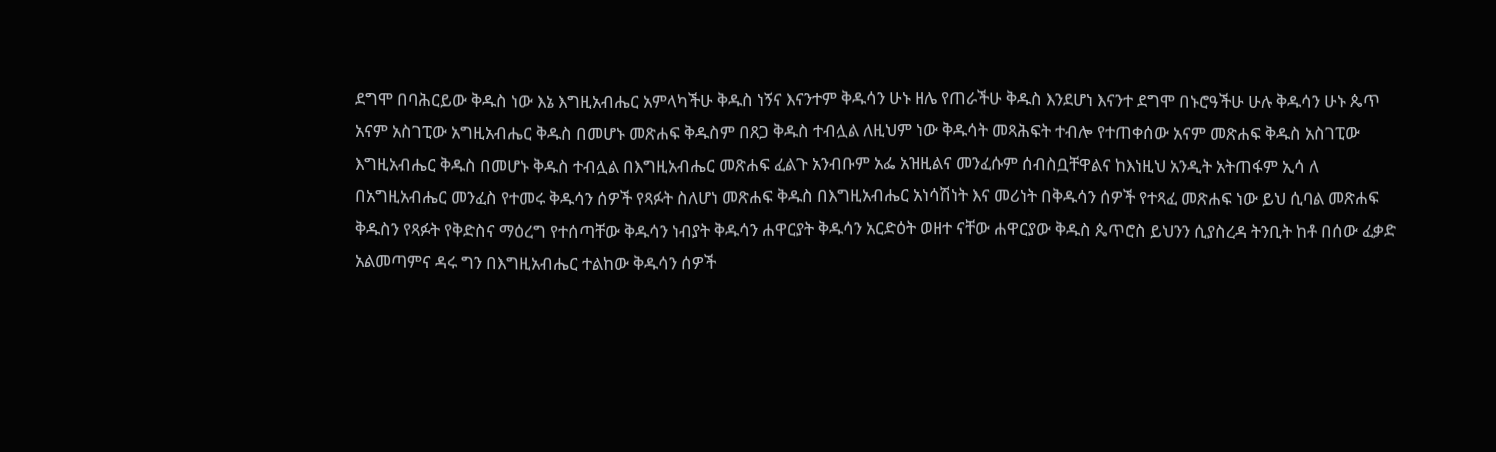ደግሞ በባሕርይው ቅዱስ ነው እኔ እግዚአብሔር አምላካችሁ ቅዱስ ነኝና እናንተም ቅዱሳን ሁኑ ዘሌ የጠራችሁ ቅዱስ እንደሆነ እናንተ ደግሞ በኑሮዓችሁ ሁሉ ቅዱሳን ሁኑ ጴጥ አናም አስገፒው አግዚአብሔር ቅዱስ በመሆኑ መጽሐፍ ቅዱስም በጸጋ ቅዱስ ተብሏል ለዚህም ነው ቅዱሳት መጻሕፍት ተብሎ የተጠቀሰው አናም መጽሐፍ ቅዱስ አስገፒው እግዚአብሔር ቅዱስ በመሆኑ ቅዱስ ተብሏል በእግዚአብሔር መጽሐፍ ፈልጉ አንብቡም አፌ አዝዚልና መንፈሱም ሰብስቧቸዋልና ከእነዚህ አንዲት አትጠፋም ኢሳ ለ በአግዚአብሔር መንፈስ የተመሩ ቅዱሳን ሰዎች የጻፉት ስለሆነ መጽሐፍ ቅዱስ በእግዚአብሔር አነሳሽነት እና መሪነት በቅዱሳን ሰዎች የተጻፈ መጽሐፍ ነው ይህ ሲባል መጽሐፍ ቅዱስን የጻፉት የቅድስና ማዕረግ የተሰጣቸው ቅዱሳን ነብያት ቅዱሳን ሐዋርያት ቅዱሳን አርድዕት ወዘተ ናቸው ሐዋርያው ቅዱስ ጴጥሮስ ይህንን ሲያስረዳ ትንቢት ከቶ በሰው ፈቃድ አልመጣምና ዳሩ ግን በእግዚአብሔር ተልከው ቅዱሳን ሰዎች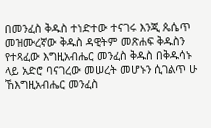በመንፈስ ቅዱስ ተነድተው ተናገሩ እንጂ ጴሴጥ መዝሙረኛው ቅዱስ ዳዊትም መጽሐፍ ቅዱስን የተጻፈው እግዚአብሔር መንፈስ ቅዱስ በቅዱሳኑ ላይ አድሮ ባናገረው መሠረት መሆኑን ሲገልጥ ሁ ኸእግዚአብሔር መንፈስ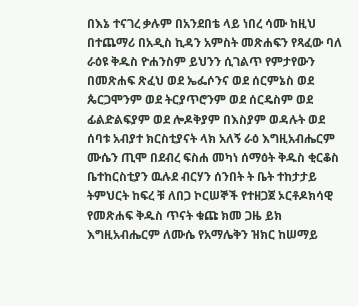በእኔ ተናገረ ቃሉም በአንደበቴ ላይ ነበረ ሳሙ ከዚህ በተጨማሪ በአዲስ ኪዳን አምስት መጽሐፍን የጻፈው ባለ ራዕዩ ቅዱስ ዮሐንስም ይህንን ሲገልጥ የምታየውን በመጽሐፍ ጽፈህ ወደ ኤፌሶንና ወደ ሰርምኔስ ወደ ጴርጋሞንም ወደ ትርያጥሮንም ወደ ሰርዴስም ወደ ፊልድልፍያም ወደ ሎዶቅያም በእስያም ወዳሉት ወደ ሰባቱ አብያተ ክርስቲያናት ላክ አለኝ ራዕ እግዚአብሔርም ሙሴን ጢሞ በደብረ ፍስሐ መካነ ሰማዕት ቅዱስ ቂርቆስ ቤተከርስቲያን ዉሉደ ብርሃን ሰንበት ት ቤት ተከታታይ ትምህርት ከፍረ ቹ ለበጋ ኮርሠኞች የተዘጋጀ ኦርቶዶክሳዊ የመጽሐፍ ቅዱስ ጥናት ቁጩ ክመ ጋዜ ይክ እግዚአብሔርም ለሙሴ የአማሌቅን ዝክር ከሠማይ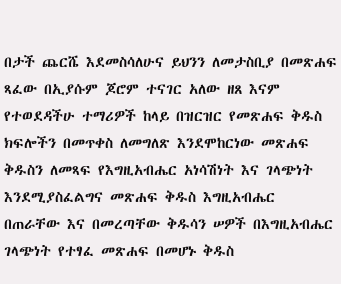በታች ጨርሼ እደመስሳለሁና ይህንን ለመታስቢያ በመጽሐፍ ጻፈው በኢያሱም ጆሮም ተናገር አለው ዘጸ እናም የተወደዳችሁ ተማሪዎች ከላይ በዝርዝር የመጽሐፍ ቅዱስ ክፍሎችን በመጥቀስ ለመግለጽ እንደሞከርነው መጽሐፍ ቅዱስን ለመጻፍ የእግዚአብሔር አነሳሽነት እና ገላጭነት እንደሚያስፈልግና መጽሐፍ ቅዱስ እግዚአብሔር በጠራቸው እና በመረጣቸው ቅዱሳን ሠዎች በእግዚአብሔር ገላጭነት የተፃፈ መጽሐፍ በመሆኑ ቅዱስ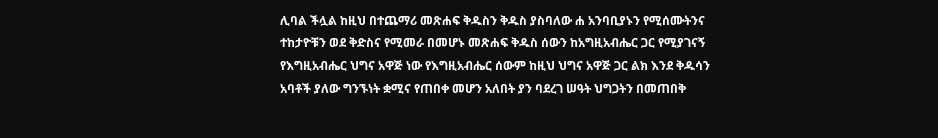ሊባል ችሏል ከዚህ በተጨማሪ መጽሐፍ ቅዱስን ቅዱስ ያስባለው ሐ አንባቢያኑን የሚሰሙትንና ተከታዮቹን ወደ ቅድስና የሚመራ በመሆኑ መጽሐፍ ቅዱስ ሰውን ከአግዚአብሔር ጋር የሚያገናኝ የእግዚአብሔር ህግና አዋጅ ነው የእግዚአብሔር ሰውም ከዚህ ህግና አዋጅ ጋር ልክ እንደ ቅዱሳን አባቶች ያለው ግንኙነት ቋሚና የጠበቀ መሆን አለበት ያን ባደረገ ሠዓት ህግጋትን በመጠበቅ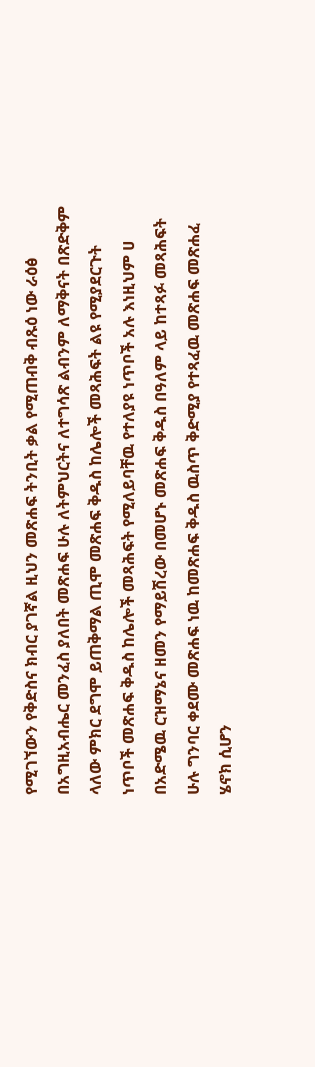የሚገኘውን የቅድስና ክብር ያገኛል ዚህን መጽሐፍ ትንቢት ቃል የሚጠብቅ ብጹዕ ነው ራዕፅ በአግዚአብሔር መንፈስ ያለበት መጽሐፍ ሁሉ ለትምህርትና ለተግሳጽ ልብንም ለማቅናት በጽድቅም ላለው ምክር ደግሞ ይጠቅማል ጢሞ መጽሐፍ ቅዱስ ከሌሎች መጻሕፍት ልዩ የሚያደርጉት ነጥቦች መጽሐፍ ቅዱስ ከሌሎች መጻሕፍት የሚለይባቸዉ የተለያዩ ነጥቦች አሉ እነዚህም ሀ በአድሜዉ ርዝማኔና ዘመን የማይሽረው በመሆኑ መጽሐፍ ቅዱስ በዓለም ላይ ከተጻፉ መጻሕፍት ሁሉ ግንባር ቀደሙ መጽሐፍ ነዉ ከመጽሐፍ ቅዱስ ዉስጥ ቅድሚያ የተጻፈዉ መጽሐፍ መጽሐፈ ሄኖክ ሲሆን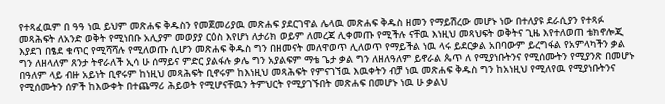የተጻፈዉም በ ዓዓ ነዉ ይህም መጽሐፍ ቅዱስን የመጀመሪያዉ መጽሐፍ ያደርገዋል ሌላዉ መጽሐፍ ቅዱስ ዘመን የማይሽረው መሆኑ ነው በተለያዩ ደራሲያን የተጻፉ መጻሕፍት ለአንድ ወቅት የሚነበቡ አሊያም መወያያ ርዕስ እየሆነ ለታሪክ ወይም ለመረጃ ሊቀመጡ የሚችሉ ናቸዉ እነዚህ መጻህፍት ወቅትና ጊዜ እየተለወጠ ቴክኖሎጂ እያደገ በፄደ ቁጥር የሚሻሻሉ የሚለወጡ ሲሆን መጽሐፍ ቅዱስ ግን በዘመናት መለዋወጥ ሊለወጥ የማይችል ነዉ ላሩ ይደርቃል አበባውም ይረግፋል የአምላካችን ቃል ግን ለዘላለም ጸንታ ትኖራለች ኢሳ ሁ ሰማይና ምድር ያልፋሉ ቃሌ ግን አያልፍም ማቴ ጌታ ቃል ግን ለዘለዓለም ይኖራል ጴጥ ለ የሚያነቡትንና የሚሰሙትን የሚያንጽ በመሆኑ በዓለም ላይ ብዙ አይነት ቢኖሩም ከነዚህ መጻሕፍት ቢኖሩም ከእነዚህ መጻሕፍት የምናገኘዉ እዉቀትን ብቻ ነዉ መጽሐፍ ቅዱስ ግን ከአነዚህ የሚለየዉ የሚያነቡትንና የሚሰሙትን ሰዎች ከእውቀት በተጨማሪ ሕይወት የሚሆናቸዉን ትምህርት የሚያገኙበት መጽሐፍ በመሆኑ ነዉ ሁ ቃልህ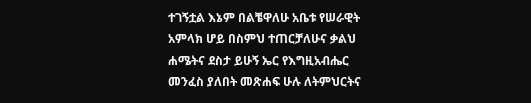ተገኝቷል እኔም በልቼዋለሁ አቤቱ የሠራዊት አምላክ ሆይ በስምህ ተጠርቻለሁና ቃልህ ሐሜትና ደስታ ይሁኝ ኤር የእግዚአብሔር መንፈስ ያለበት መጽሐፍ ሁሉ ለትምህርትና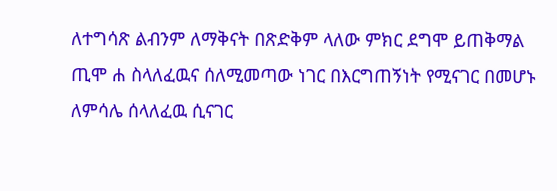ለተግሳጽ ልብንም ለማቅናት በጽድቅም ላለው ምክር ደግሞ ይጠቅማል ጢሞ ሐ ስላለፈዉና ሰለሚመጣው ነገር በእርግጠኝነት የሚናገር በመሆኑ ለምሳሌ ሰላለፈዉ ሲናገር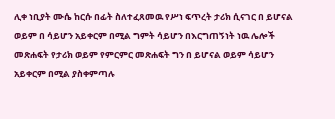ሊቀ ነቢያት ሙሴ ከርሱ በፊት ስለተፈጸመዉ የሥነ ፍጥረት ታሪክ ሲናገር በ ይሆናል ወይም በ ሳይሆን አይቀርም በሚል ግምት ሳይሆን በእርግጠኝነት ነዉ ሌሎች መጽሐፍት የታሪክ ወይም የምርምር መጽሐፍት ግን በ ይሆናል ወይም ሳይሆን አይቀርም በሚል ያስቀምጣሉ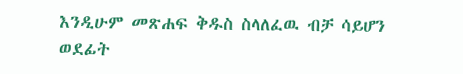እንዲሁም መጽሐፍ ቅዱስ ስላለፈዉ ብቻ ሳይሆን ወደፊት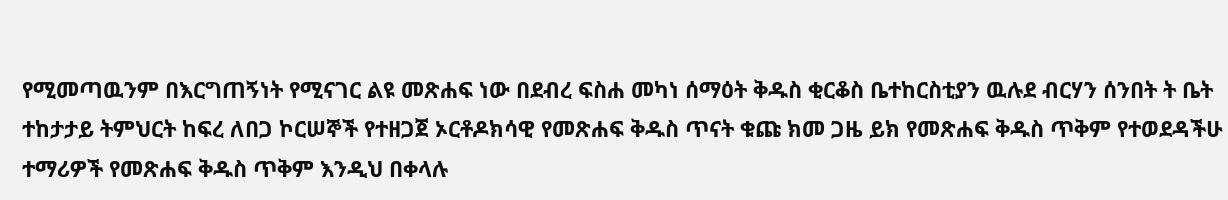የሚመጣዉንም በእርግጠኝነት የሚናገር ልዩ መጽሐፍ ነው በደብረ ፍስሐ መካነ ሰማዕት ቅዱስ ቂርቆስ ቤተከርስቲያን ዉሉደ ብርሃን ሰንበት ት ቤት ተከታታይ ትምህርት ከፍረ ለበጋ ኮርሠኞች የተዘጋጀ ኦርቶዶክሳዊ የመጽሐፍ ቅዱስ ጥናት ቁጩ ክመ ጋዜ ይክ የመጽሐፍ ቅዱስ ጥቅም የተወደዳችሁ ተማሪዎች የመጽሐፍ ቅዱስ ጥቅም እንዲህ በቀላሉ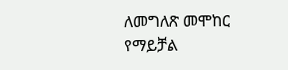ለመግለጽ መሞከር የማይቻል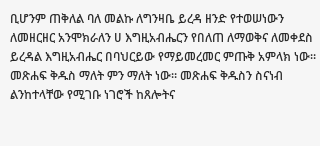ቢሆንም ጠቅለል ባለ መልኩ ለግንዛቤ ይረዳ ዘንድ የተወሠነውን ለመዘርዘር አንሞክራለን ሀ እግዚአብሔርን የበለጠ ለማወቅና ለመቀደስ ይረዳል እግዚአብሔር በባህርይው የማይመረመር ምጡቅ አምላክ ነው። መጽሐፍ ቅዱስ ማለት ምን ማለት ነው። መጽሐፍ ቅዱስን ስናነብ ልንከተላቸው የሚገቡ ነገሮች ከጸሎትና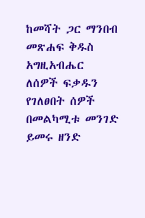ከመሻት ጋር ማንበብ መጽሐፍ ቅዱስ አግዚአብሔር ለሰዎች ፍቃዱን የገለፀበት ሰዎች በመልካሚቱ መንገድ ይመሩ ዘንድ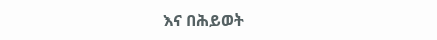እና በሕይወት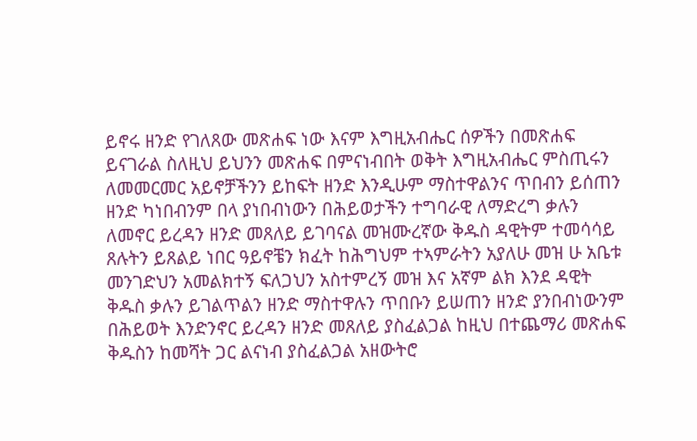ይኖሩ ዘንድ የገለጸው መጽሐፍ ነው እናም እግዚአብሔር ሰዎችን በመጽሐፍ ይናገራል ስለዚህ ይህንን መጽሐፍ በምናነብበት ወቅት እግዚአብሔር ምስጢሩን ለመመርመር አይኖቻችንን ይከፍት ዘንድ እንዲሁም ማስተዋልንና ጥበብን ይሰጠን ዘንድ ካነበብንም በላ ያነበብነውን በሕይወታችን ተግባራዊ ለማድረግ ቃሉን ለመኖር ይረዳን ዘንድ መጸለይ ይገባናል መዝሙረኛው ቅዱስ ዳዊትም ተመሳሳይ ጸሉትን ይጸልይ ነበር ዓይኖቼን ክፈት ከሕግህም ተኣምራትን አያለሁ መዝ ሁ አቤቱ መንገድህን አመልክተኝ ፍለጋህን አስተምረኝ መዝ እና አኛም ልክ እንደ ዳዊት ቅዱስ ቃሉን ይገልጥልን ዘንድ ማስተዋሉን ጥበቡን ይሠጠን ዘንድ ያንበብነውንም በሕይወት እንድንኖር ይረዳን ዘንድ መጸለይ ያስፈልጋል ከዚህ በተጨማሪ መጽሐፍ ቅዱስን ከመሻት ጋር ልናነብ ያስፈልጋል አዘውትሮ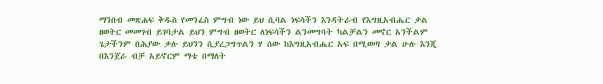ማንበብ መጽሐፍ ቅዱስ የመንፈስ ምግብ ነው ይህ ሲባል ነፍሳችን እንዳትራብ የእግዚአብሔር ቃል ዘወትር መመገብ ይገባታል ይህን ምግብ ዘወትር ለነፍሳችን ልንመግባት ካልቻልን መኖር አንችልም ጌታችንም በሕያው ቃሉ ይህንን ሲያረጋግጥልን ሃ ሰው ከእግዚአብሔር አፍ በሚወጣ ቃል ሁሉ እንጂ በእንጀራ ብቻ አይኖርም ማቴ በማለት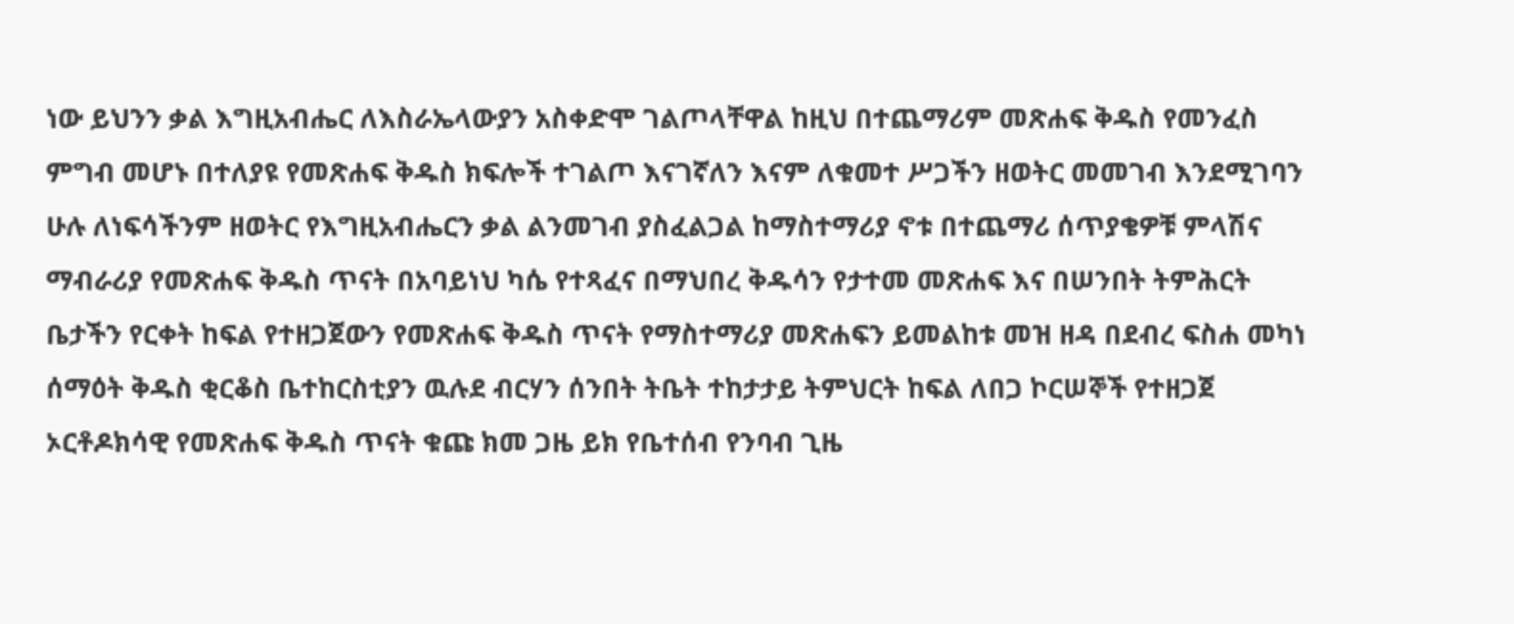ነው ይህንን ቃል እግዚአብሔር ለእስራኤላውያን አስቀድሞ ገልጦላቸዋል ከዚህ በተጨማሪም መጽሐፍ ቅዱስ የመንፈስ ምግብ መሆኑ በተለያዩ የመጽሐፍ ቅዱስ ክፍሎች ተገልጦ እናገኛለን እናም ለቁመተ ሥጋችን ዘወትር መመገብ እንደሚገባን ሁሉ ለነፍሳችንም ዘወትር የእግዚአብሔርን ቃል ልንመገብ ያስፈልጋል ከማስተማሪያ ኖቱ በተጨማሪ ሰጥያቄዎቹ ምላሽና ማብራሪያ የመጽሐፍ ቅዱስ ጥናት በአባይነህ ካሴ የተጻፈና በማህበረ ቅዱሳን የታተመ መጽሐፍ እና በሠንበት ትምሕርት ቤታችን የርቀት ከፍል የተዘጋጀውን የመጽሐፍ ቅዱስ ጥናት የማስተማሪያ መጽሐፍን ይመልከቱ መዝ ዘዳ በደብረ ፍስሐ መካነ ሰማዕት ቅዱስ ቂርቆስ ቤተከርስቲያን ዉሉደ ብርሃን ሰንበት ትቤት ተከታታይ ትምህርት ከፍል ለበጋ ኮርሠኞች የተዘጋጀ ኦርቶዶክሳዊ የመጽሐፍ ቅዱስ ጥናት ቁጩ ክመ ጋዜ ይክ የቤተሰብ የንባብ ጊዜ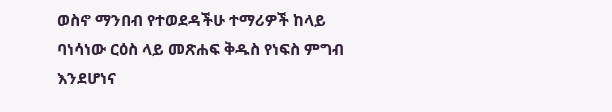ወስኖ ማንበብ የተወደዳችሁ ተማሪዎች ከላይ ባነሳነው ርዕስ ላይ መጽሐፍ ቅዱስ የነፍስ ምግብ እንደሆነና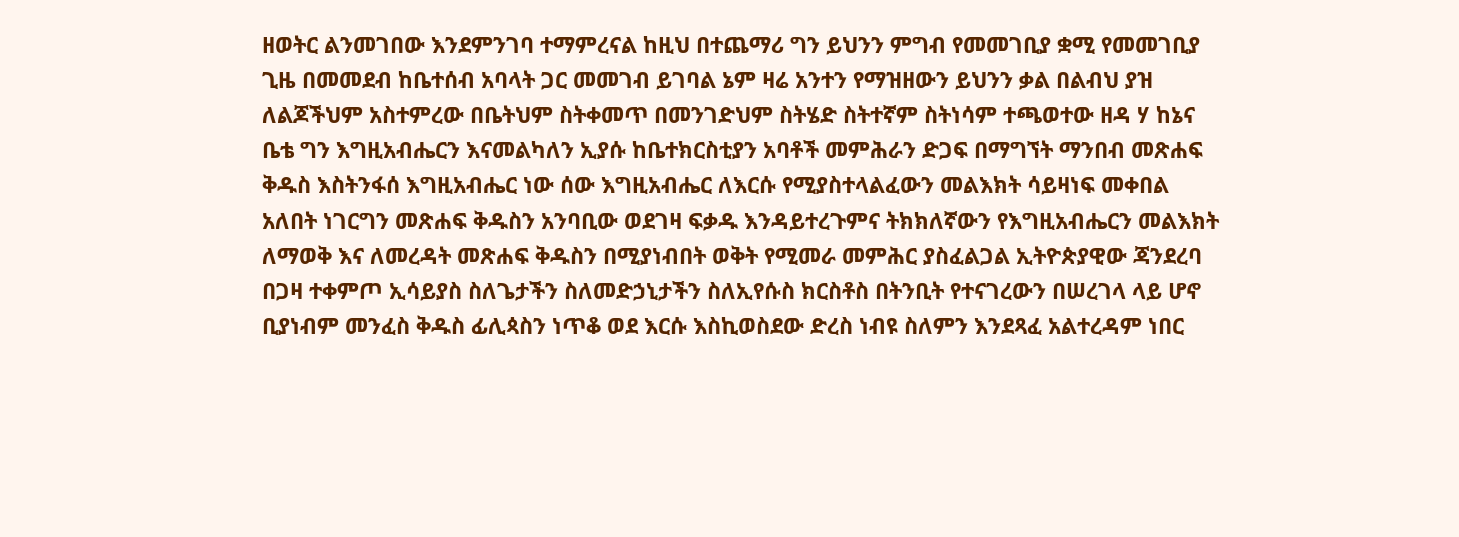ዘወትር ልንመገበው እንደምንገባ ተማምረናል ከዚህ በተጨማሪ ግን ይህንን ምግብ የመመገቢያ ቋሚ የመመገቢያ ጊዜ በመመደብ ከቤተሰብ አባላት ጋር መመገብ ይገባል ኔም ዛሬ አንተን የማዝዘውን ይህንን ቃል በልብህ ያዝ ለልጆችህም አስተምረው በቤትህም ስትቀመጥ በመንገድህም ስትሄድ ስትተኛም ስትነሳም ተጫወተው ዘዳ ሃ ከኔና ቤቴ ግን እግዚአብሔርን እናመልካለን ኢያሱ ከቤተክርስቲያን አባቶች መምሕራን ድጋፍ በማግኘት ማንበብ መጽሐፍ ቅዱስ እስትንፋሰ እግዚአብሔር ነው ሰው እግዚአብሔር ለእርሱ የሚያስተላልፈውን መልእክት ሳይዛነፍ መቀበል አለበት ነገርግን መጽሐፍ ቅዱስን አንባቢው ወደገዛ ፍቃዱ እንዳይተረጉምና ትክክለኛውን የእግዚአብሔርን መልእክት ለማወቅ እና ለመረዳት መጽሐፍ ቅዱስን በሚያነብበት ወቅት የሚመራ መምሕር ያስፈልጋል ኢትዮጵያዊው ጃንደረባ በጋዛ ተቀምጦ ኢሳይያስ ስለጌታችን ስለመድኃኒታችን ስለኢየሱስ ክርስቶስ በትንቢት የተናገረውን በሠረገላ ላይ ሆኖ ቢያነብም መንፈስ ቅዱስ ፊሊጳስን ነጥቆ ወደ እርሱ እስኪወስደው ድረስ ነብዩ ስለምን እንደጻፈ አልተረዳም ነበር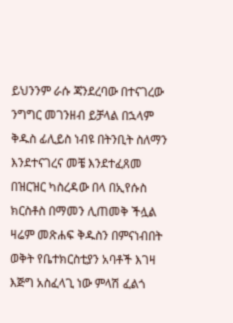ይህንንም ራሱ ጃንደረባው በተናገረው ንግግር መገንዘብ ይቻላል በኋላም ቅዱስ ፊሊይስ ነብዩ በትንቢት ስለማን እንደተናገረና መቼ እንደተፈጸመ በዝርዝር ካስረዳው በላ በኢየሱስ ክርስቶስ በማመን ሊጠመቅ ችሏል ዛሬም መጽሐፍ ቅዱስን በምናነብበት ወቅት የቤተክርስቲያን አባቶች እገዛ እጅግ አስፈላጊ ነው ምላሽ ፈልጎ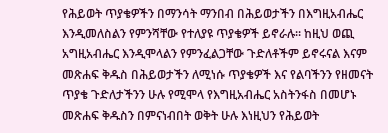የሕይወት ጥያቄዎችን በማንሳት ማንበብ በሕይወታችን በእግዚአብሔር እንዲመለስልን የምንሻቸው የተለያዩ ጥያቄዎች ይኖራሉ። ከዚህ ወጪ አግዚአብሔር እንዲሞላልን የምንፈልጋቸው ጉድለቶችም ይኖሩናል እናም መጽሐፍ ቅዱስ በሕይወታችን ለሚነሱ ጥያቄዎች እና የልባችንን የዘመናት ጥያቄ ጉድለታችንን ሁሉ የሚሞላ የእግዚአብሔር አስትንፋስ በመሆኑ መጽሐፍ ቅዱስን በምናነብበት ወቅት ሁሉ እነዚህን የሕይወት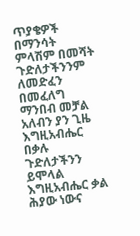ጥያቄዎች በማንሳት ምላሽም በመሻት ጉድለታችንንም ለመድፈን በመፈለግ ማንበብ መቻል አለብን ያን ጊዜ እግዚአብሔር በቃሉ ጉድለታችንን ይሞላል እግዚአብሔር ቃል ሕያው ነውና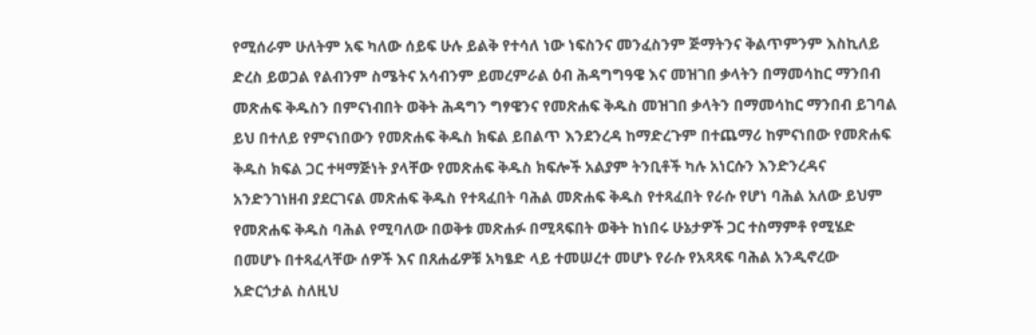የሚሰራም ሁለትም አፍ ካለው ሰይፍ ሁሉ ይልቅ የተሳለ ነው ነፍስንና መንፈስንም ጅማትንና ቅልጥምንም እስኪለይ ድረስ ይወጋል የልብንም ስሜትና አሳብንም ይመረምራል ዕብ ሕዳግግዓዌ እና መዝገበ ቃላትን በማመሳከር ማንበብ መጽሐፍ ቅዱስን በምናነብበት ወቅት ሕዳግን ግፃዌንና የመጽሐፍ ቅዱስ መዝገበ ቃላትን በማመሳከር ማንበብ ይገባል ይህ በተለይ የምናነበውን የመጽሐፍ ቅዱስ ክፍል ይበልጥ እንደንረዳ ከማድረጉም በተጨማሪ ከምናነበው የመጽሐፍ ቅዱስ ክፍል ጋር ተዛማጅነት ያላቸው የመጽሐፍ ቅዱስ ክፍሎች አልያም ትንቢቶች ካሉ አነርሱን እንድንረዳና አንድንገነዘብ ያደርገናል መጽሐፍ ቅዱስ የተጻፈበት ባሕል መጽሐፍ ቅዱስ የተጻፈበት የራሱ የሆነ ባሕል አለው ይህም የመጽሐፍ ቅዱስ ባሕል የሚባለው በወቅቱ መጽሐፉ በሚጻፍበት ወቅት ከነበሩ ሁኔታዎች ጋር ተስማምቶ የሚሄድ በመሆኑ በተጻፈላቸው ሰዎች እና በጸሐፊዎቹ አካፄድ ላይ ተመሠረተ መሆኑ የራሱ የአጻጻፍ ባሕል አንዲኖረው አድርጎታል ስለዚህ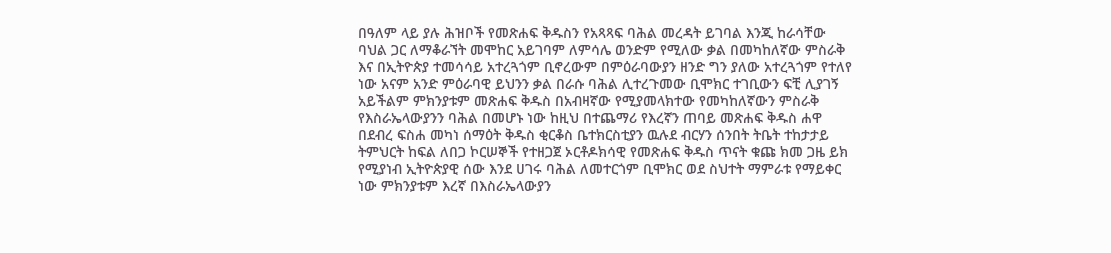በዓለም ላይ ያሉ ሕዝቦች የመጽሐፍ ቅዱስን የአጻጻፍ ባሕል መረዳት ይገባል እንጂ ከራሳቸው ባህል ጋር ለማቆራኘት መሞከር አይገባም ለምሳሌ ወንድም የሚለው ቃል በመካከለኛው ምስራቅ እና በኢትዮጵያ ተመሳሳይ አተረጓጎም ቢኖረውም በምዕራባውያን ዘንድ ግን ያለው አተረጓጎም የተለየ ነው አናም አንድ ምዕራባዊ ይህንን ቃል በራሱ ባሕል ሊተረጉመው ቢሞክር ተገቢውን ፍቺ ሊያገኝ አይችልም ምክንያቱም መጽሐፍ ቅዱስ በአብዛኛው የሚያመላክተው የመካከለኛውን ምስራቅ የእስራኤላውያንን ባሕል በመሆኑ ነው ከዚህ በተጨማሪ የእረኛን ጠባይ መጽሐፍ ቅዱስ ሐዋ በደብረ ፍስሐ መካነ ሰማዕት ቅዱስ ቂርቆስ ቤተክርስቲያን ዉሉደ ብርሃን ሰንበት ትቤት ተከታታይ ትምህርት ከፍል ለበጋ ኮርሠኞች የተዘጋጀ ኦርቶዶክሳዊ የመጽሐፍ ቅዱስ ጥናት ቁጩ ክመ ጋዜ ይክ የሚያነብ ኢትዮጵያዊ ሰው እንደ ሀገሩ ባሕል ለመተርጎም ቢሞክር ወደ ስህተት ማምራቱ የማይቀር ነው ምክንያቱም እረኛ በእስራኤላውያን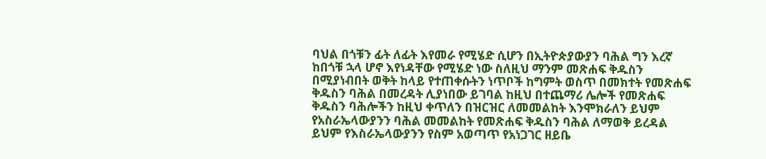ባህል በጎቹን ፊት ለፊት እየመራ የሚሄድ ሲሆን በኢትዮጵያውያን ባሕል ግን እረኛ ከበጎቹ ኋላ ሆኖ እየነዳቸው የሚሄድ ነው ስለዚህ ማንም መጽሐፍ ቅዱስን በሚያነብበት ወቅት ከላይ የተጠቀሱትን ነጥቦች ከግምት ወስጥ በመክተት የመጽሐፍ ቅዱስን ባሕል በመረዳት ሊያነበው ይገባል ከዚህ በተጨማሪ ሌሎች የመጽሐፍ ቅዱስን ባሕሎችን ከዚህ ቀጥለን በዝርዝር ለመመልከት እንሞክራለን ይህም የአስራኤላውያንን ባሕል መመልከት የመጽሐፍ ቅዱስን ባሕል ለማወቅ ይረዳል ይህም የእስራኤላውያንን የስም አወጣጥ የአነጋገር ዘይቤ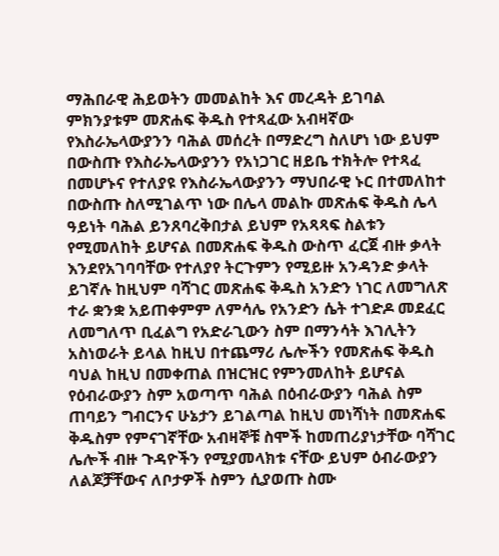ማሕበራዊ ሕይወትን መመልከት እና መረዳት ይገባል ምክንያቱም መጽሐፍ ቅዱስ የተጻፈው አብዛኛው የእስራኤላውያንን ባሕል መሰረት በማድረግ ስለሆነ ነው ይህም በውስጡ የእስራኤላውያንን የአነጋገር ዘይቤ ተክትሎ የተጻፈ በመሆኑና የተለያዩ የእስራኤላውያንን ማህበራዊ ኑር በተመለከተ በውስጡ ስለሚገልጥ ነው በሌላ መልኩ መጽሐፍ ቅዱስ ሌላ ዓይነት ባሕል ይንጸባረቅበታል ይህም የአጻጻፍ ስልቱን የሚመለከት ይሆናል በመጽሐፍ ቅዱስ ውስጥ ፈርጀ ብዙ ቃላት እንደየአገባባቸው የተለያየ ትርጉምን የሚይዙ አንዳንድ ቃላት ይገኛሉ ከዚህም ባሻገር መጽሐፍ ቅዱስ አንድን ነገር ለመግለጽ ተራ ቋንቋ አይጠቀምም ለምሳሌ የአንድን ሴት ተገድዶ መደፈር ለመግለጥ ቢፈልግ የአድራጊውን ስም በማንሳት እገሊትን አስነወራት ይላል ከዚህ በተጨማሪ ሌሎችን የመጽሐፍ ቅዱስ ባህል ከዚህ በመቀጠል በዝርዝር የምንመለከት ይሆናል የዕብራውያን ስም አወጣጥ ባሕል በዕብራውያን ባሕል ስም ጠባይን ግብርንና ሁኔታን ይገልጣል ከዚህ መነሻነት በመጽሐፍ ቅዱስም የምናገኛቸው አብዛኞቹ ስሞች ከመጠሪያነታቸው ባሻገር ሌሎች ብዙ ጉዳዮችን የሚያመላክቱ ናቸው ይህም ዕብራውያን ለልጆቻቸውና ለቦታዎች ስምን ሲያወጡ ስሙ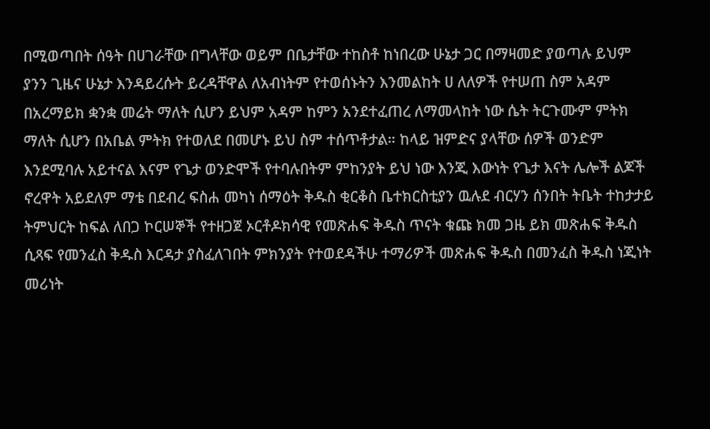በሚወጣበት ሰዓት በሀገራቸው በግላቸው ወይም በቤታቸው ተከስቶ ከነበረው ሁኔታ ጋር በማዛመድ ያወጣሉ ይህም ያንን ጊዜና ሁኔታ እንዳይረሱት ይረዳቸዋል ለአብነትም የተወሰኑትን እንመልከት ሀ ለለዎች የተሠጠ ስም አዳም በአረማይክ ቋንቋ መሬት ማለት ሲሆን ይህም አዳም ከምን አንደተፈጠረ ለማመላከት ነው ሴት ትርጉሙም ምትክ ማለት ሲሆን በአቤል ምትክ የተወለደ በመሆኑ ይህ ስም ተሰጥቶታል። ከላይ ዝምድና ያላቸው ሰዎች ወንድም እንደሚባሉ አይተናል እናም የጌታ ወንድሞች የተባሉበትም ምከንያት ይህ ነው እንጂ እውነት የጌታ እናት ሌሎች ልጆች ኖረዋት አይደለም ማቴ በደብረ ፍስሐ መካነ ሰማዕት ቅዱስ ቂርቆስ ቤተክርስቲያን ዉሉደ ብርሃን ሰንበት ትቤት ተከታታይ ትምህርት ከፍል ለበጋ ኮርሠኞች የተዘጋጀ ኦርቶዶክሳዊ የመጽሐፍ ቅዱስ ጥናት ቁጩ ክመ ጋዜ ይክ መጽሐፍ ቅዱስ ሲጻፍ የመንፈስ ቅዱስ እርዳታ ያስፈለገበት ምክንያት የተወደዳችሁ ተማሪዎች መጽሐፍ ቅዱስ በመንፈስ ቅዱስ ነጂነት መሪነት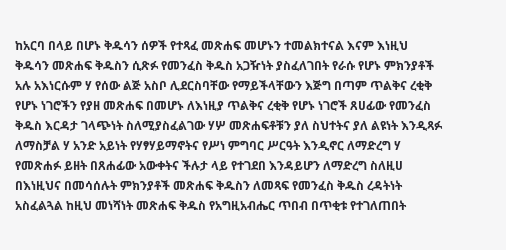ከአርባ በላይ በሆኑ ቅዱሳን ሰዎች የተጻፈ መጽሐፍ መሆኑን ተመልክተናል እናም እነዚህ ቅዱሳን መጽሐፍ ቅዱስን ሲጽፉ የመንፈስ ቅዱስ አጋዥነት ያስፈለገበት የራሱ የሆኑ ምክንያቶች አሉ አእነርሱም ሃ የሰው ልጅ አስቦ ሊደርስባቸው የማይችላቸውን እጅግ በጣም ጥልቅና ረቂቅ የሆኑ ነገሮችን የያዘ መጽሐፍ በመሆኑ ለእነዚያ ጥልቅና ረቂቅ የሆኑ ነገሮች ጸሀፊው የመንፈስ ቅዱስ እርዳታ ገላጭነት ስለሚያስፈልገው ሃሦ መጽሐፍቶቹን ያለ ስህተትና ያለ ልዩነት እንዲጻፉ ለማስቻል ሃ አንድ አይነት የሃፃሃይማኖትና የሥነ ምግባር ሥርዓት እንዲኖር ለማድረግ ሃ የመጽሐፉ ይዘት በጸሐፊው አውቀትና ችሉታ ላይ የተገደበ እንዳይሆን ለማድረግ ስለዚሀ በእነዚህና በመሳሰሉት ምክንያቶች መጽሐፍ ቅዱስን ለመጻፍ የመንፈስ ቅዱስ ረዳትነት አስፈልጓል ከዚህ መነሻነት መጽሐፍ ቅዱስ የአግዚአብሔር ጥበብ በጥቂቱ የተገለጠበት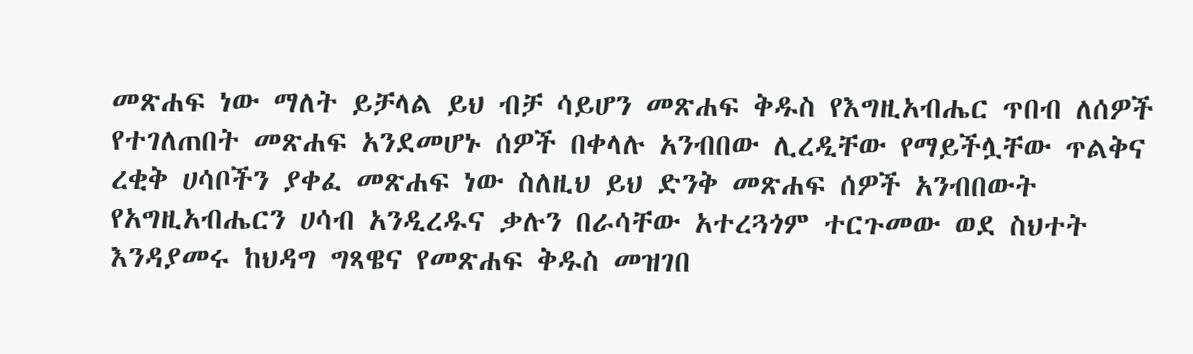መጽሐፍ ነው ማለት ይቻላል ይህ ብቻ ሳይሆን መጽሐፍ ቅዱስ የእግዚአብሔር ጥበብ ለሰዎች የተገለጠበት መጽሐፍ አንደመሆኑ ሰዎች በቀላሉ አንብበው ሊረዲቸው የማይችሏቸው ጥልቅና ረቂቅ ሀሳቦችን ያቀፈ መጽሐፍ ነው ስለዚህ ይህ ድንቅ መጽሐፍ ሰዎች አንብበውት የአግዚአብሔርን ሀሳብ አንዲረዱና ቃሉን በራሳቸው አተረጓጎም ተርጉመው ወደ ስህተት እንዳያመሩ ከህዳግ ግጻዌና የመጽሐፍ ቅዱስ መዝገበ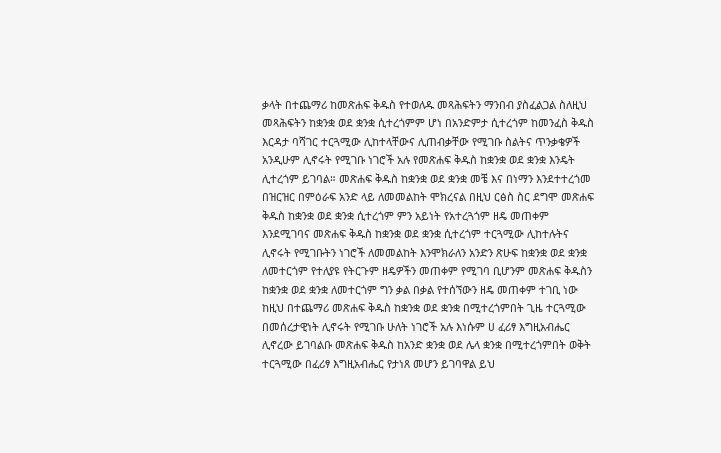ቃላት በተጨማሪ ከመጽሐፍ ቅዱስ የተወለዱ መጻሕፍትን ማንበብ ያስፈልጋል ስለዚህ መጻሕፍትን ከቋንቋ ወደ ቋንቋ ሲተረጎምም ሆነ በአንድምታ ሲተረጎም ከመንፈስ ቅዱስ እርዳታ ባሻገር ተርጓሚው ሊከተላቸውና ሊጠብቃቸው የሚገቡ ስልትና ጥንቃቄዎች አንዲሁም ሊኖሩት የሚገቡ ነገሮች አሉ የመጽሐፍ ቅዱስ ከቋንቋ ወደ ቋንቋ እንዴት ሊተረጎም ይገባል። መጽሐፍ ቅዱስ ከቋንቋ ወደ ቋንቋ መቼ እና በነማን እንደተተረጎመ በዝርዝር በምዕራፍ አንድ ላይ ለመመልከት ሞክረናል በዚህ ርፅስ ስር ደግሞ መጽሐፍ ቅዱስ ከቋንቋ ወደ ቋንቋ ሲተረጎም ምን አይነት የአተረጓጎም ዘዴ መጠቀም እንደሚገባና መጽሐፍ ቅዱስ ከቋንቋ ወደ ቋንቋ ሲተረጎም ተርጓሚው ሊከተሉትና ሊኖሩት የሚገቡትን ነገሮች ለመመልከት እንሞክራለን አንድን ጽሁፍ ከቋንቋ ወደ ቋንቋ ለመተርጎም የተለያዩ የትርጉም ዘዴዎችን መጠቀም የሚገባ ቢሆንም መጽሐፍ ቅዱስን ከቋንቋ ወደ ቋንቋ ለመተርጎም ግን ቃል በቃል የተሰኘውን ዘዴ መጠቀም ተገቢ ነው ከዚህ በተጨማሪ መጽሐፍ ቅዱስ ከቋንቋ ወደ ቋንቋ በሚተረጎምበት ጊዜ ተርጓሚው በመሰረታዊነት ሊኖሩት የሚገቡ ሁለት ነገሮች አሉ እነሱም ሀ ፈሪፃ እግዚአብሔር ሊኖረው ይገባልቡ መጽሐፍ ቅዱስ ከአንድ ቋንቋ ወደ ሌላ ቋንቋ በሚተረጎምበት ወቅት ተርጓሚው በፈሪፃ እግዚአብሔር የታነጸ መሆን ይገባዋል ይህ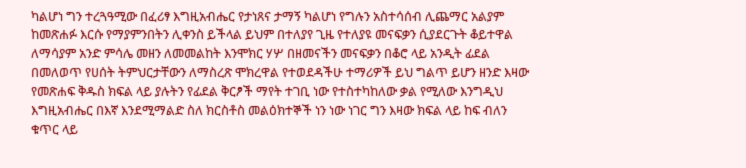ካልሆነ ግን ተረጓዓሚው በፈሪፃ እግዚአብሔር የታነጸና ታማኝ ካልሆነ የግሉን አስተሳሰብ ሊጨማር አልያም ከመጽሐፉ እርሱ የማያምንበትን ሊቀንስ ይችላል ይህም በተለያየ ጊዜ የተለያዩ መናፍቃን ሲያደርጉት ቆይተዋል ለማሳያም አንድ ምሳሌ መዘን ለመመልከት እንሞክር ሃሦ በዘመናችን መናፍቃን በቆሮ ላይ አንዲት ፊደል በመለወጥ የሀሰት ትምህርታቸውን ለማስረጽ ሞክረዋል የተወደዳችሁ ተማሪዎች ይህ ግልጥ ይሆን ዘንድ እዛው የመጽሐፍ ቅዱስ ክፍል ላይ ያሉትን የፊደል ቅርፆች ማየት ተገቢ ነው የተስተካከለው ቃል የሚለው እንግዲህ እግዚአብሔር በእኛ እንደሚማልድ ስለ ክርስቶስ መልዕክተኞች ነን ነው ነገር ግን እዛው ክፍል ላይ ከፍ ብለን ቁጥር ላይ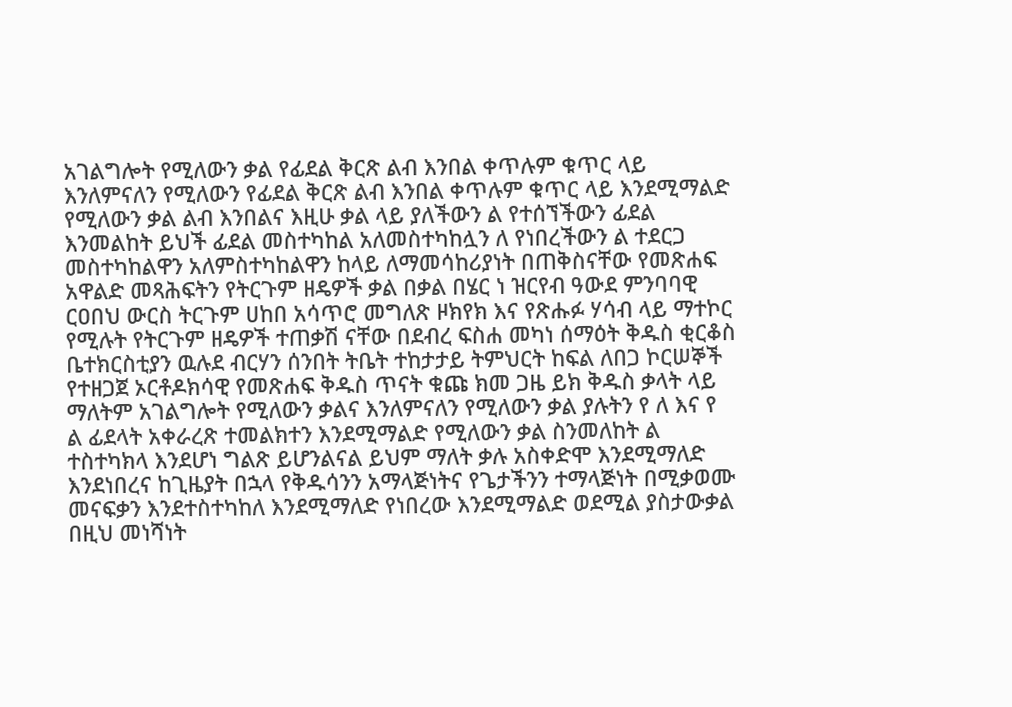አገልግሎት የሚለውን ቃል የፊደል ቅርጽ ልብ እንበል ቀጥሉም ቁጥር ላይ እንለምናለን የሚለውን የፊደል ቅርጽ ልብ እንበል ቀጥሉም ቁጥር ላይ እንደሚማልድ የሚለውን ቃል ልብ እንበልና እዚሁ ቃል ላይ ያለችውን ል የተሰኘችውን ፊደል እንመልከት ይህች ፊደል መስተካከል አለመስተካከሏን ለ የነበረችውን ል ተደርጋ መስተካከልዋን አለምስተካከልዋን ከላይ ለማመሳከሪያነት በጠቅስናቸው የመጽሐፍ አዋልድ መጻሕፍትን የትርጉም ዘዴዎች ቃል በቃል በሄር ነ ዝርየብ ዓውደ ምንባባዊ ርዐበህ ውርስ ትርጉም ሀከበ አሳጥሮ መግለጽ ዞክየክ እና የጽሑፉ ሃሳብ ላይ ማተኮር የሚሉት የትርጉም ዘዴዎች ተጠቃሽ ናቸው በደብረ ፍስሐ መካነ ሰማዕት ቅዱስ ቂርቆስ ቤተክርስቲያን ዉሉደ ብርሃን ሰንበት ትቤት ተከታታይ ትምህርት ከፍል ለበጋ ኮርሠኞች የተዘጋጀ ኦርቶዶክሳዊ የመጽሐፍ ቅዱስ ጥናት ቁጩ ክመ ጋዜ ይክ ቅዱስ ቃላት ላይ ማለትም አገልግሎት የሚለውን ቃልና እንለምናለን የሚለውን ቃል ያሉትን የ ለ እና የ ል ፊደላት አቀራረጽ ተመልክተን እንደሚማልድ የሚለውን ቃል ስንመለከት ል ተስተካክላ እንደሆነ ግልጽ ይሆንልናል ይህም ማለት ቃሉ አስቀድሞ እንደሚማለድ እንደነበረና ከጊዜያት በኋላ የቅዱሳንን አማላጅነትና የጌታችንን ተማላጅነት በሚቃወሙ መናፍቃን እንደተስተካከለ እንደሚማለድ የነበረው እንደሚማልድ ወደሚል ያስታውቃል በዚህ መነሻነት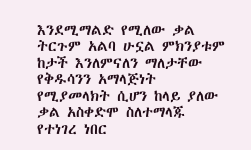እንደሚማልድ የሚለው ቃል ትርጉም አልባ ሁኗል ምክንያቱም ከታች እንለምናለን ማለታቸው የቅዱሳንን አማላጅነት የሚያመላክት ሲሆን ከላይ ያለው ቃል አስቀድሞ ስለተማላጁ የተነገረ ነበር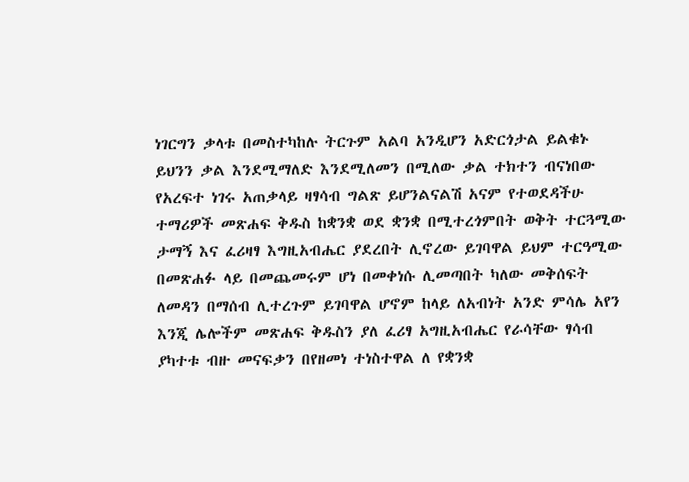ነገርግን ቃላቱ በመስተካከሉ ትርጉም አልባ አንዲሆን አድርጎታል ይልቁኑ ይህንን ቃል እንደሚማለድ እንደሚለመን በሚለው ቃል ተክተን ብናነበው የአረፍተ ነገሩ አጠቃላይ ዛፃሳብ ግልጽ ይሆንልናልሽ አናም የተወደዳችሁ ተማሪዎች መጽሐፍ ቅዱስ ከቋንቋ ወደ ቋንቋ በሚተረጎምበት ወቅት ተርጓሚው ታማኝ እና ፈሪዛፃ እግዚአብሔር ያደረበት ሊኖረው ይገባዋል ይህም ተርዓሚው በመጽሐፉ ላይ በመጨመሩም ሆነ በመቀነሱ ሊመጣበት ካለው መቅሰፍት ለመዳን በማሰብ ሊተረጉም ይገባዋል ሆኖም ከላይ ለአብነት አንድ ምሳሌ አየን እንጂ ሌሎችም መጽሐፍ ቅዱስን ያለ ፈሪፃ አግዚአብሔር የራሳቸው ፃሳብ ያካተቱ ብዙ መናፍቃን በየዘመነ ተነስተዋል ለ የቋንቋ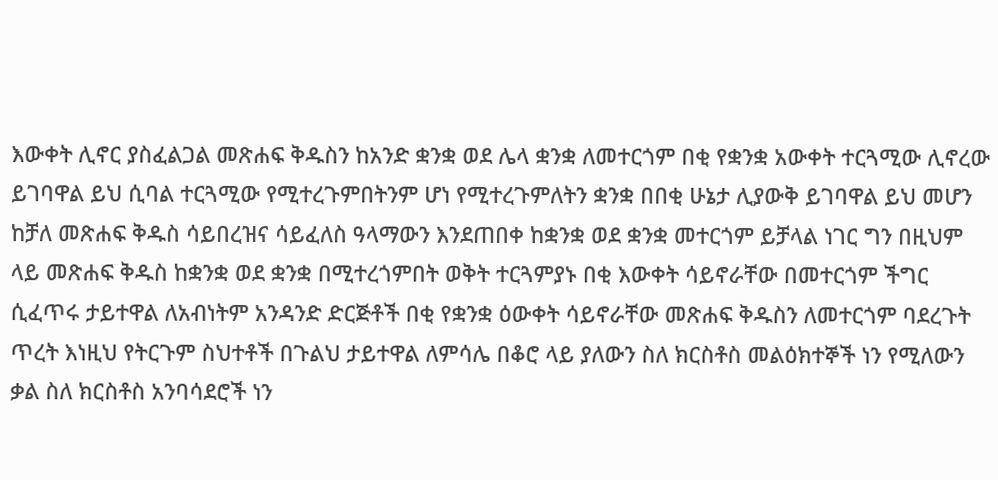እውቀት ሊኖር ያስፈልጋል መጽሐፍ ቅዱስን ከአንድ ቋንቋ ወደ ሌላ ቋንቋ ለመተርጎም በቂ የቋንቋ አውቀት ተርጓሚው ሊኖረው ይገባዋል ይህ ሲባል ተርጓሚው የሚተረጉምበትንም ሆነ የሚተረጉምለትን ቋንቋ በበቂ ሁኔታ ሊያውቅ ይገባዋል ይህ መሆን ከቻለ መጽሐፍ ቅዱስ ሳይበረዝና ሳይፈለስ ዓላማውን እንደጠበቀ ከቋንቋ ወደ ቋንቋ መተርጎም ይቻላል ነገር ግን በዚህም ላይ መጽሐፍ ቅዱስ ከቋንቋ ወደ ቋንቋ በሚተረጎምበት ወቅት ተርጓምያኑ በቂ እውቀት ሳይኖራቸው በመተርጎም ችግር ሲፈጥሩ ታይተዋል ለአብነትም አንዳንድ ድርጅቶች በቂ የቋንቋ ዕውቀት ሳይኖራቸው መጽሐፍ ቅዱስን ለመተርጎም ባደረጉት ጥረት እነዚህ የትርጉም ስህተቶች በጉልህ ታይተዋል ለምሳሌ በቆሮ ላይ ያለውን ስለ ክርስቶስ መልዕክተኞች ነን የሚለውን ቃል ስለ ክርስቶስ አንባሳደሮች ነን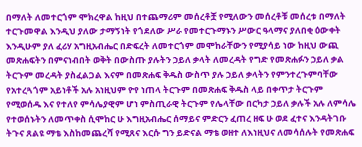በማለት ለመተርጎም ሞክረዋል ከዚህ በተጨማሪም መሰረቶቿ የሚለውን መሰረቶቹ መሰረቱ በማለት ተርጉመዋል እንዲህ ያለው ታማኝነት የጎደለው ሥራ የመተርጉማኑን ሥውር ዓላማና ያለበቂ ዕውቀት እንዲሁም ያለ ፈሪሃ አግዚአብሔር በድፍረት ለመተርጎም መሞከራቸውን የሚያሳይ ነው ከዚህ ውጪ መጽሐፍትን በምናነብበት ወቅት በውስጡ ያሉትን ኃይለ ቃላት ለመረዳት የግድ የመጽሐፉን ኃይለ ቃል ትርጉም መረዳት ያስፈልጋል እናም በመጽሐፍ ቅዱስ ውስጥ ያሉ ኃይለ ቃላትን የምንተረጉምባቸው የአተረጓጎም አይነቶች አሉ አነዚህም ዮየ ነጠላ ትርጉም በመጽሐፍ ቅዱስ ላይ በቀጥታ ትርጉም የሚወሰዱ እና የተለየ ምሳሌያዊም ሆነ ምስጢራዊ ትርጉም የሌላቸው በርካታ ኃይለ ቃሉች አሉ ለምሳሌ የተወሰኑትን ለመጥቀስ ሲሞከር ሁ እግዚአብሔር ሰማይና ምድርን ፈጠረ ዘፍ ሁ ወደ ፈተና እንዳትገቡ ትጉና ጸልዩ ማቴ እስከመጨረሻ የሚጸና እርሱ ግን ይድናል ማቴ ወዘተ ለእነዚህና ለመሳሰሉት የመጽሐፍ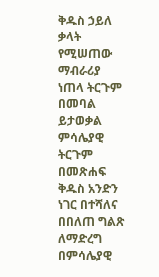ቅዱስ ኃይለ ቃላት የሚሠጠው ማብራሪያ ነጠላ ትርጉም በመባል ይታወቃል ምሳሌያዊ ትርጉም በመጽሐፍ ቅዱስ አንድን ነገር በተሻለና በበለጠ ግልጽ ለማድረግ በምሳሌያዊ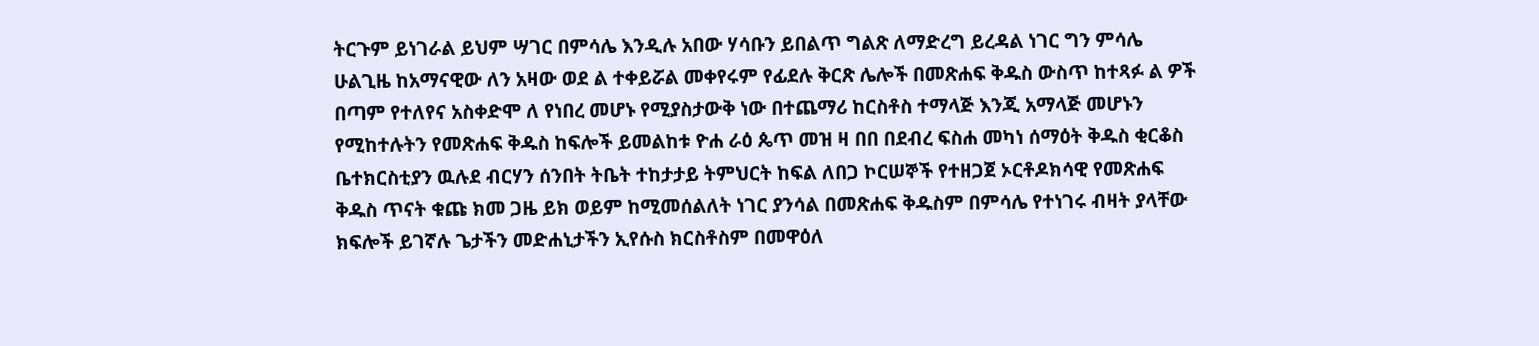ትርጉም ይነገራል ይህም ሣገር በምሳሌ እንዲሉ አበው ሃሳቡን ይበልጥ ግልጽ ለማድረግ ይረዳል ነገር ግን ምሳሌ ሁልጊዜ ከአማናዊው ለን አዛው ወደ ል ተቀይሯል መቀየሩም የፊደሉ ቅርጽ ሌሎች በመጽሐፍ ቅዱስ ውስጥ ከተጻፉ ል ዎች በጣም የተለየና አስቀድሞ ለ የነበረ መሆኑ የሚያስታውቅ ነው በተጨማሪ ከርስቶስ ተማላጅ እንጂ አማላጅ መሆኑን የሚከተሉትን የመጽሐፍ ቅዱስ ከፍሎች ይመልከቱ ዮሐ ራዕ ጴጥ መዝ ዛ በበ በደብረ ፍስሐ መካነ ሰማዕት ቅዱስ ቂርቆስ ቤተክርስቲያን ዉሉደ ብርሃን ሰንበት ትቤት ተከታታይ ትምህርት ከፍል ለበጋ ኮርሠኞች የተዘጋጀ ኦርቶዶክሳዊ የመጽሐፍ ቅዱስ ጥናት ቁጩ ክመ ጋዜ ይክ ወይም ከሚመሰልለት ነገር ያንሳል በመጽሐፍ ቅዱስም በምሳሌ የተነገሩ ብዛት ያላቸው ክፍሎች ይገኛሉ ጌታችን መድሐኒታችን ኢየሱስ ክርስቶስም በመዋዕለ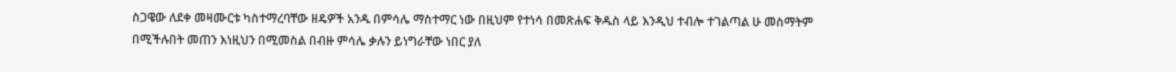ስጋዌው ለደቀ መዛሙርቱ ካስተማረባቸው ዘዴዎች አንዱ በምሳሌ ማስተማር ነው በዚህም የተነሳ በመጽሐፍ ቅዱስ ላይ እንዲህ ተብሎ ተገልጣል ሁ መስማትም በሚችሉበት መጠን እነዚህን በሚመስል በብዙ ምሳሌ ቃሉን ይነግራቸው ነበር ያለ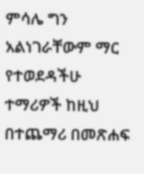ምሳሌ ግን አልነገራቸውም ማር የተወደዳችሁ ተማሪዎች ከዚህ በተጨማሪ በመጽሐፍ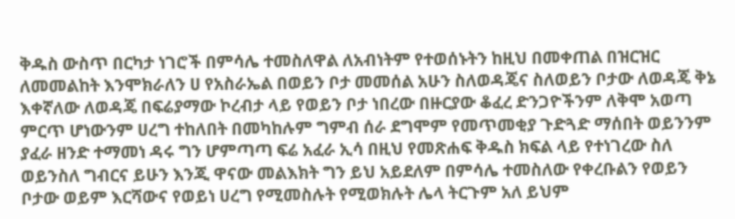ቅዱስ ውስጥ በርካታ ነገሮች በምሳሌ ተመስለዋል ለአብነትም የተወሰኑትን ከዚህ በመቀጠል በዝርዝር ለመመልከት እንሞክራለን ሀ የአስራኤል በወይን ቦታ መመሰል አሁን ስለወዳጄና ስለወይን ቦታው ለወዳጄ ቅኔ እቀኛለው ለወዳጄ በፍሬያማው ኮረብታ ላይ የወይን ቦታ ነበረው በዙርያው ቆፈረ ድንጋዮችንም ለቅሞ አወጣ ምርጥ ሆነውንም ሀረግ ተከለበት በመካከሉም ግምብ ሰራ ደግሞም የመጥመቂያ ጉድጓድ ማሰበት ወይንንም ያፈራ ዘንድ ተማመነ ዳሩ ግን ሆምጣጣ ፍሬ አፈራ ኢሳ በዚህ የመጽሐፍ ቅዱስ ክፍል ላይ የተነገረው ስለ ወይንስለ ግብርና ይሁን እንጂ ዋናው መልእክት ግን ይህ አይደለም በምሳሌ ተመስለው የቀረቡልን የወይን ቦታው ወይም እርሻውና የወይነ ሀረግ የሚመስሉት የሚወክሉት ሌላ ትርጉም አለ ይህም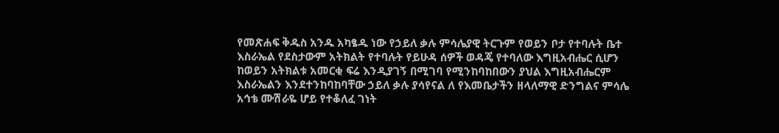የመጽሐፍ ቅዱስ አንዱ አካፄዱ ነው የኃይለ ቃሉ ምሳሌያዊ ትርጉም የወይን ቦታ የተባሉት ቤተ እስራኤል የደስታውም አትክልት የተባሉት የይሁዳ ሰዎች ወዳጄ የተባለው እግዚአብሔር ሲሆን ከወይን አትክልቱ አመርቂ ፍሬ እንዲያገኝ በሚገባ የሚንከባከበውን ያህል እግዚአብሔርም እስራኤልን እንደተንከባከባቸው ኃይለ ቃሉ ያሳየናል ለ የእመቤታችን ዘላለማዊ ድንግልና ምሳሌ አኅቴ ሙሽራዬ ሆይ የተቆለፈ ገነት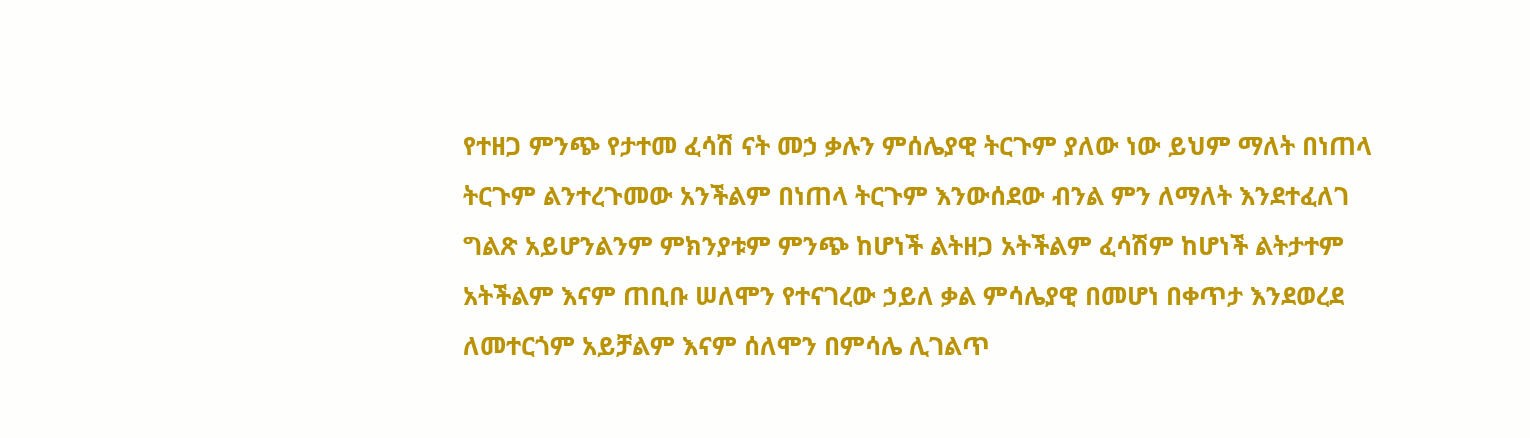የተዘጋ ምንጭ የታተመ ፈሳሽ ናት መኃ ቃሉን ምሰሌያዊ ትርጉም ያለው ነው ይህም ማለት በነጠላ ትርጉም ልንተረጉመው አንችልም በነጠላ ትርጉም እንውሰደው ብንል ምን ለማለት እንደተፈለገ ግልጽ አይሆንልንም ምክንያቱም ምንጭ ከሆነች ልትዘጋ አትችልም ፈሳሽም ከሆነች ልትታተም አትችልም እናም ጠቢቡ ሠለሞን የተናገረው ኃይለ ቃል ምሳሌያዊ በመሆነ በቀጥታ እንደወረደ ለመተርጎም አይቻልም እናም ሰለሞን በምሳሌ ሊገልጥ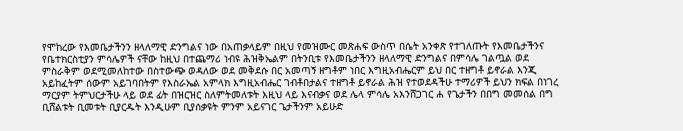የሞከረው የእመቤታችንን ዘላለማዊ ድንግልና ነው በአጠቃላይም በዚህ የመዝሙር መጽሐፍ ውስጥ በሴት አንቀጽ የተገለጡት የእመቤታችንና የቤተክርስቲያን ምሳሌዎች ናቸው ከዚህ በተጨማሪ ነብዩ ሕዝቅኤልም በትንቢቱ የእመቤታችንን ዘላለማዊ ድንግልና በምሳሌ ገልጧል ወደ ምስራቅም ወደሚመለከተው በስተውጭ ወዳለው ወደ መቅደሱ በር አመጣኝ ዘግቶም ነበር እግዚአብሔርም ይህ በር ተዘግቶ ይኖራል እንጂ አይከፈትም ሰውም አይገባበትም የእስራኤል አምላክ እግዚአብሔር ገብቶበታልና ተዘግቶ ይኖራል ሕዝ የተወደዳችሁ ተማሪዎች ይህን ክፍል በነገረ ማርያም ትምህርታችሁ ላይ ወደ ፊት በዝርዝር ስለምትመለቱት እዚህ ላይ እናብቃና ወደ ሌላ ምሳሌ አእንሸጋገር ሐ የጌታችን በበግ መመሰል በግ ቢሸልቱት ቢመቱት ቢያርዱት እንዲሁም ቢያሰቃዩት ምንም አይናገር ጌታችንም አይሁድ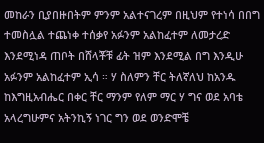መከራን ቢያበዙበትም ምንም አልተናገረም በዚህም የተነሳ በበግ ተመስሏል ተጨነቀ ተሰቃየ አፉንም አልከፈተም ለመታረድ እንደሚነዳ ጠቦት በሸላቾቹ ፊት ዝም እንደሚል በግ እንዲሁ አፉንም አልከፈተም ኢሳ ። ሃ ስለምን ቸር ትለኛለህ ከአንዱ ከእግዚአብሔር በቀር ቸር ማንም የለም ማር ሃ ግና ወደ አባቴ አላረግሁምና አትንኪኝ ነገር ግን ወደ ወንድሞቼ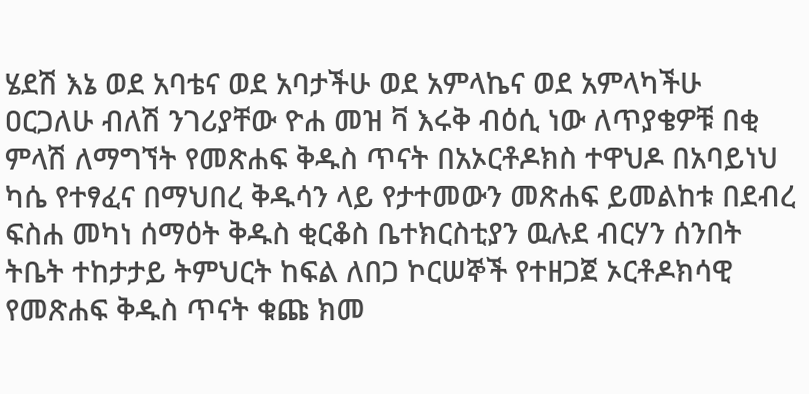ሄደሽ እኔ ወደ አባቴና ወደ አባታችሁ ወደ አምላኬና ወደ አምላካችሁ ዐርጋለሁ ብለሽ ንገሪያቸው ዮሐ መዝ ቫ እሩቅ ብዕሲ ነው ለጥያቄዎቹ በቂ ምላሽ ለማግኘት የመጽሐፍ ቅዱስ ጥናት በአኦርቶዶክስ ተዋህዶ በአባይነህ ካሴ የተፃፈና በማህበረ ቅዱሳን ላይ የታተመውን መጽሐፍ ይመልከቱ በደብረ ፍስሐ መካነ ሰማዕት ቅዱስ ቂርቆስ ቤተክርስቲያን ዉሉደ ብርሃን ሰንበት ትቤት ተከታታይ ትምህርት ከፍል ለበጋ ኮርሠኞች የተዘጋጀ ኦርቶዶክሳዊ የመጽሐፍ ቅዱስ ጥናት ቁጩ ክመ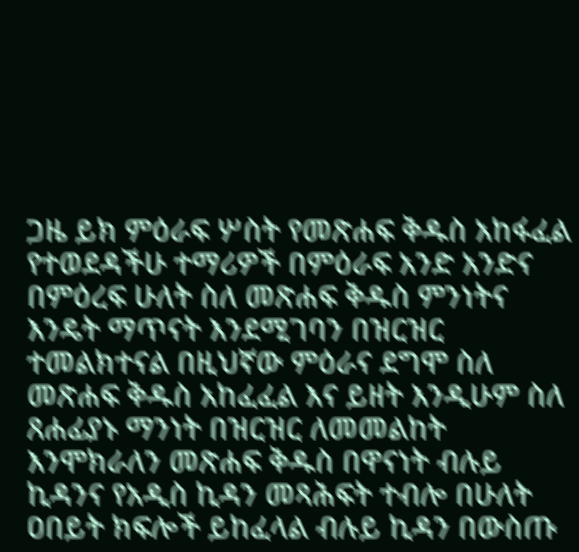ጋዜ ይክ ምዕራፍ ሦስት የመጽሐፍ ቅዱስ አከፋፈል የተወደዳችሁ ተማሪዎች በምዕራፍ አንድ አንድና በምዕረፍ ሁለት ስለ መጽሐፍ ቅዱስ ምንነትና እንዴት ማጥናት እንደሚገባን በዝርዝር ተመልክተናል በዚህኛው ምዕራና ደግሞ ስለ መጽሐፍ ቅዱስ አከፈፈል እና ይዘት እንዲሁም ስለ ጸሐፊያኑ ማንነት በዝርዝር ለመመልከት እንሞክራለን መጽሐፍ ቅዱስ በዋናነት ብሉይ ኪዳንና የአዲስ ኪዳን መጻሕፍት ተብሎ በሁለት ዐበይት ክፍሎች ይከፈላል ብሉይ ኪዳን በውስጡ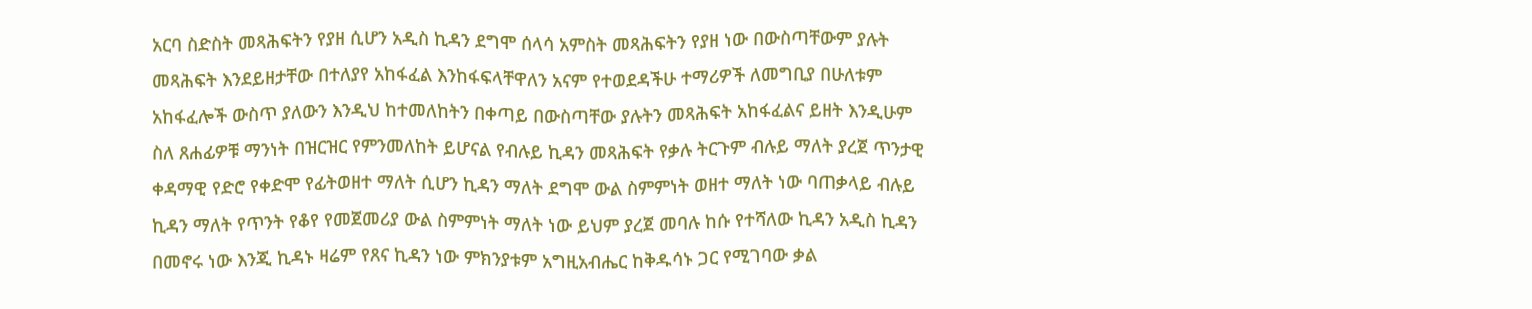አርባ ስድስት መጻሕፍትን የያዘ ሲሆን አዲስ ኪዳን ደግሞ ሰላሳ አምስት መጻሕፍትን የያዘ ነው በውስጣቸውም ያሉት መጻሕፍት እንደይዘታቸው በተለያየ አከፋፈል እንከፋፍላቸዋለን አናም የተወደዳችሁ ተማሪዎች ለመግቢያ በሁለቱም አከፋፈሎች ውስጥ ያለውን እንዲህ ከተመለከትን በቀጣይ በውስጣቸው ያሉትን መጻሕፍት አከፋፈልና ይዘት እንዲሁም ስለ ጸሐፊዎቹ ማንነት በዝርዝር የምንመለከት ይሆናል የብሉይ ኪዳን መጻሕፍት የቃሉ ትርጉም ብሉይ ማለት ያረጀ ጥንታዊ ቀዳማዊ የድሮ የቀድሞ የፊትወዘተ ማለት ሲሆን ኪዳን ማለት ደግሞ ውል ስምምነት ወዘተ ማለት ነው ባጠቃላይ ብሉይ ኪዳን ማለት የጥንት የቆየ የመጀመሪያ ውል ስምምነት ማለት ነው ይህም ያረጀ መባሉ ከሱ የተሻለው ኪዳን አዲስ ኪዳን በመኖሩ ነው እንጂ ኪዳኑ ዛሬም የጸና ኪዳን ነው ምክንያቱም አግዚአብሔር ከቅዱሳኑ ጋር የሚገባው ቃል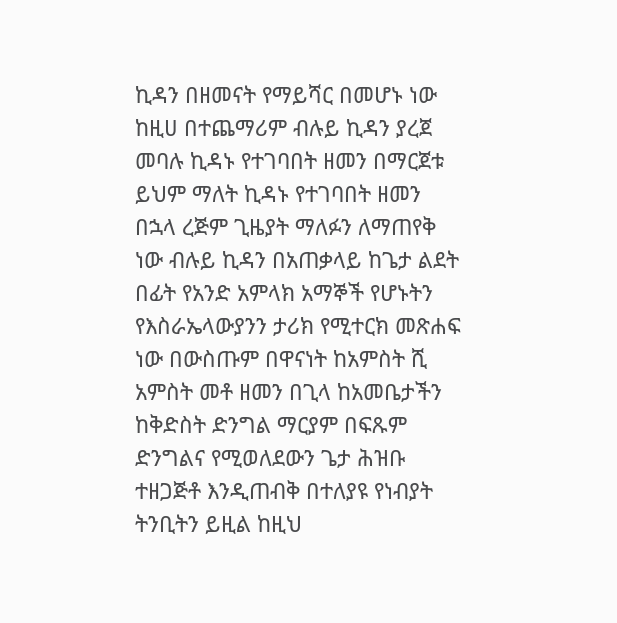ኪዳን በዘመናት የማይሻር በመሆኑ ነው ከዚሀ በተጨማሪም ብሉይ ኪዳን ያረጀ መባሉ ኪዳኑ የተገባበት ዘመን በማርጀቱ ይህም ማለት ኪዳኑ የተገባበት ዘመን በኋላ ረጅም ጊዜያት ማለፉን ለማጠየቅ ነው ብሉይ ኪዳን በአጠቃላይ ከጌታ ልደት በፊት የአንድ አምላክ አማኞች የሆኑትን የእስራኤላውያንን ታሪክ የሚተርክ መጽሐፍ ነው በውስጡም በዋናነት ከአምስት ሺ አምስት መቶ ዘመን በጊላ ከአመቤታችን ከቅድስት ድንግል ማርያም በፍጹም ድንግልና የሚወለደውን ጌታ ሕዝቡ ተዘጋጅቶ እንዲጠብቅ በተለያዩ የነብያት ትንቢትን ይዚል ከዚህ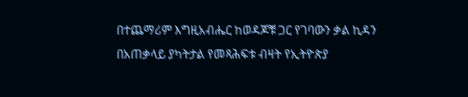በተጨማሪም እግዚአብሔር ከወዳጆቹ ጋር የገባውን ቃል ኪዳን በአጠቃላይ ያካትታል የመጻሕፍቱ ብዛት የኢትዮጵያ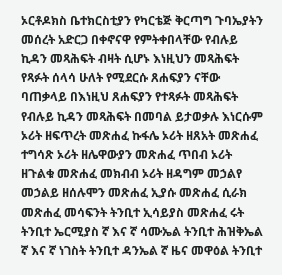ኦርቶዶክስ ቤተክርስቲያን የካርቴጅ ቅርጣግ ጉባኤያትን መሰረት አድርጋ በቀኖናዋ የምትቀበላቸው የብሉይ ኪዳን መጻሕፍት ብዛት ሲሆኑ እነዚህን መጻሕፍት የጻፉት ሰላሳ ሁለት የሚደርሱ ጸሐፍያን ናቸው ባጠቃላይ በእነዚህ ጸሐፍያን የተጻፉት መጻሕፍት የብሉይ ኪዳን መጻሕፍት በመባል ይታወቃሉ እነርሱም ኦሪት ዘፍጥረት መጽሐፈ ኩፋሌ ኦሪት ዘጸአት መጽሐፈ ተግሳጽ ኦሪት ዘሌዋውያን መጽሐፈ ጥበብ ኦሪት ዘጉልቁ መጽሐፈ መክብብ ኦሪት ዘዳግም መኃልየ መኃልይ ዘሰሉሞን መጽሐፈ ኢያሱ መጽሐፈ ሲራክ መጽሐፈ መሳፍንት ትንቢተ ኢሳይያስ መጽሐፈ ሩት ትንቢተ ኤርሚያስ ኛ እና ኛ ሳሙኤል ትንቢተ ሕዝቅኤል ኛ እና ኛ ነገስት ትንቢተ ዳንኤል ኛ ዜና መዋዕል ትንቢተ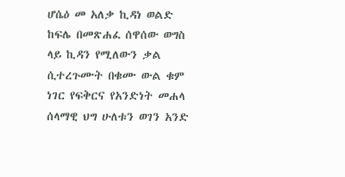ሆሴዕ መ አለቃ ኪዳነ ወልድ ከፍሌ በመጽሐፈ ሰዋሰው ወግስ ላይ ኪዳን የሚለውን ቃል ሲተረጉሙት በቁሙ ውል ቁም ነገር የፍቅርና የአንድነት መሐላ ሰላማዊ ህግ ሁለቱን ወገን አንድ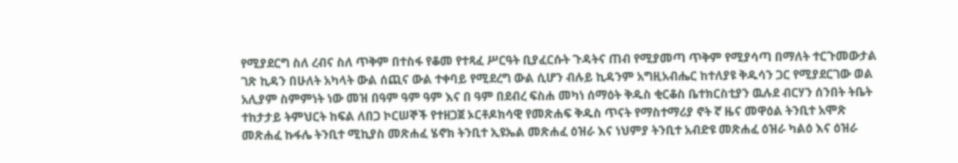የሚያደርግ ስለ ረብና ስለ ጥቅም በተስፋ የቆመ የተጻፈ ሥርዓት ቢያፈርሱት ጉዳትና ጠብ የሚያመጣ ጥቅም የሚያሳጣ በማለት ተርጉመውታል ገጽ ኪዳን በሁለት አካላት ውል ሰጪና ውል ተቀባይ የሚደረግ ውል ሲሆን ብሉይ ኪዳንም አግዚአብሔር ከተለያዩ ቅዱሳን ጋር የሚያደርገው ወል አሊያም ስምምነት ነው መዝ በዓም ዓም ዓም እና በ ዓም በደብረ ፍስሐ መካነ ሰማዕት ቅዱስ ቂርቆስ ቤተክርስቲያን ዉሉደ ብርሃን ሰንበት ትቤት ተከታታይ ትምህርት ከፍል ለበጋ ኮርሠኞች የተዘጋጀ ኦርቶዶክሳዊ የመጽሐፍ ቅዱስ ጥናት የማስተማሪያ ኖት ኛ ዜና መዋዕል ትንቢተ አሞጽ መጽሐፈ ኩፋሌ ትንቢተ ሚኪያስ መጽሐፈ ሄኖክ ትንቢተ ኢዩኤል መጽሐፈ ዕዝራ እና ነህምያ ትንቢተ አብድዩ መጽሐፈ ዕዝራ ካልዕ እና ዕዝራ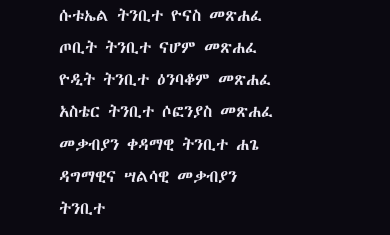ሱቱኤል ትንቢተ ዮናስ መጽሐፈ ጦቢት ትንቢተ ናሆም መጽሐፈ ዮዲት ትንቢተ ዕንባቆም መጽሐፈ አስቴር ትንቢተ ሶፎንያስ መጽሐፈ መቃብያን ቀዳማዊ ትንቢተ ሐጌ ዳግማዊና ሣልሳዊ መቃብያን ትንቢተ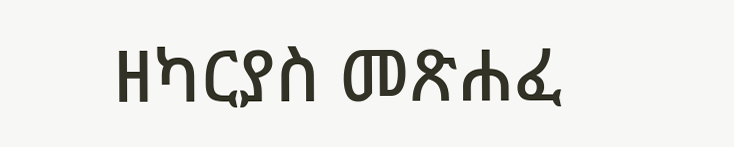ዘካርያስ መጽሐፈ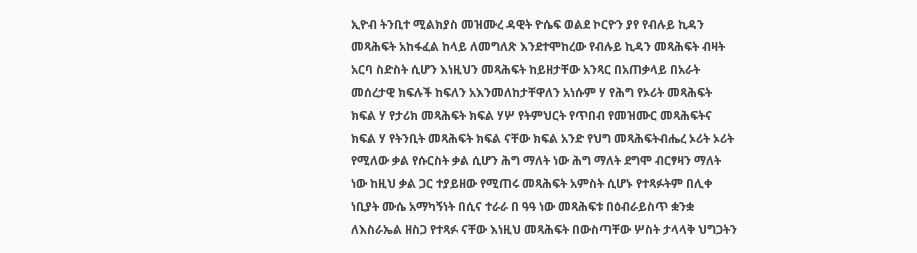ኢዮብ ትንቢተ ሚልክያስ መዝሙረ ዳዊት ዮሴፍ ወልደ ኮርዮን ያየ የብሉይ ኪዳን መጻሕፍት አከፋፈል ከላይ ለመግለጽ እንደተሞከረው የብሉይ ኪዳን መጻሕፍት ብዛት አርባ ስድስት ሲሆን እነዚህን መጻሕፍት ከይዘታቸው አንጻር በአጠቃላይ በአራት መሰረታዊ ክፍሉች ከፍለን አእንመለከታቸዋለን አነሱም ሃ የሕግ የኦሪት መጻሕፍት ክፍል ሃ የታሪክ መጻሕፍት ክፍል ሃሦ የትምህርት የጥበብ የመዝሙር መጻሕፍትና ክፍል ሃ የትንቢት መጻሕፍት ክፍል ናቸው ክፍል አንድ የህግ መጻሕፍትብሔረ ኦሪት ኦሪት የሚለው ቃል የሱርስት ቃል ሲሆን ሕግ ማለት ነው ሕግ ማለት ደግሞ ብርፃዛን ማለት ነው ከዚህ ቃል ጋር ተያይዘው የሚጠሩ መጻሕፍት አምስት ሲሆኑ የተጻፉትም በሊቀ ነቢያት ሙሴ አማካኝነት በሲና ተራራ በ ዓዓ ነው መጻሕፍቱ በዕብራይስጥ ቋንቋ ለእስራኤል ዘስጋ የተጻፉ ናቸው እነዚህ መጻሕፍት በውስጣቸው ሦስት ታላላቅ ህግጋትን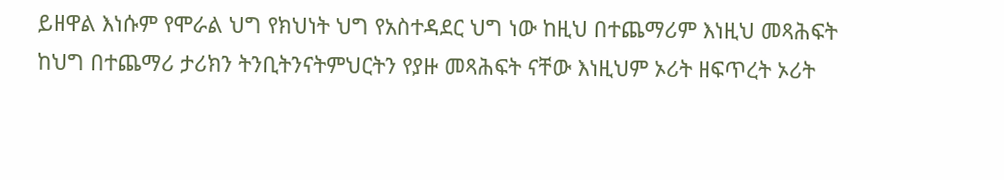ይዘዋል እነሱም የሞራል ህግ የክህነት ህግ የአስተዳደር ህግ ነው ከዚህ በተጨማሪም እነዚህ መጻሕፍት ከህግ በተጨማሪ ታሪክን ትንቢትንናትምህርትን የያዙ መጻሕፍት ናቸው እነዚህም ኦሪት ዘፍጥረት ኦሪት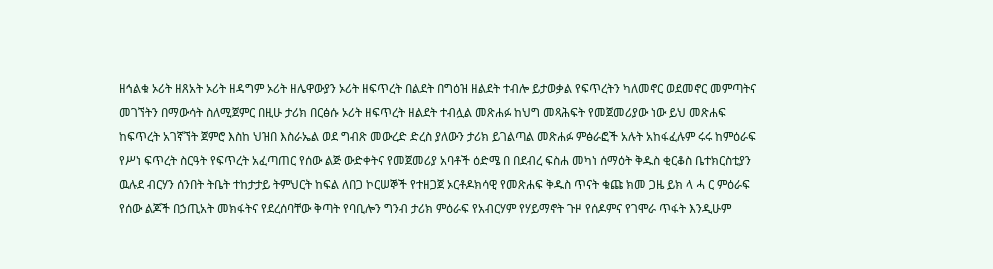ዘኅልቁ ኦሪት ዘጸአት ኦሪት ዘዳግም ኦሪት ዘሌዋውያን ኦሪት ዘፍጥረት በልደት በግዕዝ ዘልደት ተብሎ ይታወቃል የፍጥረትን ካለመኖር ወደመኖር መምጣትና መገኘትን በማውሳት ስለሚጀምር በዚሁ ታሪክ በርፅሱ ኦሪት ዘፍጥረት ዘልደት ተብሏል መጽሐፉ ከህግ መጻሕፍት የመጀመሪያው ነው ይህ መጽሐፍ ከፍጥረት አገኛኘት ጀምሮ እስከ ህዝበ እስራኤል ወደ ግብጽ መውረድ ድረስ ያለውን ታሪክ ይገልጣል መጽሐፉ ምፅራፎች አሉት አከፋፈሉም ሩሩ ከምዕራፍ የሥነ ፍጥረት ስርዓት የፍጥረት አፈጣጠር የሰው ልጅ ውድቀትና የመጀመሪያ አባቶች ዕድሜ በ በደብረ ፍስሐ መካነ ሰማዕት ቅዱስ ቂርቆስ ቤተክርስቲያን ዉሉደ ብርሃን ሰንበት ትቤት ተከታታይ ትምህርት ከፍል ለበጋ ኮርሠኞች የተዘጋጀ ኦርቶዶክሳዊ የመጽሐፍ ቅዱስ ጥናት ቁጩ ክመ ጋዜ ይክ ላ ሓ ር ምዕራፍ የሰው ልጆች በኃጢአት መክፋትና የደረሰባቸው ቅጣት የባቢሎን ግንብ ታሪክ ምዕራፍ የአብርሃም የሃይማኖት ጉዞ የሰዶምና የገሞራ ጥፋት እንዲሁም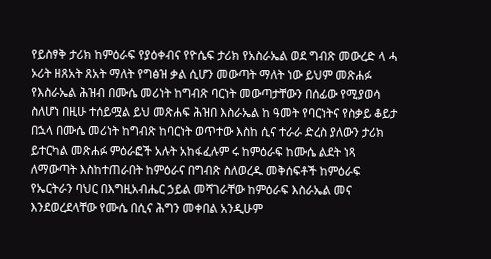የይስፃቅ ታሪክ ከምዕራፍ የያዕቀብና የዮሴፍ ታሪክ የአስራኤል ወደ ግብጽ መውረድ ላ ሓ ኦሪት ዘጸአት ጸአት ማለት የግፅዝ ቃል ሲሆን መውጣት ማለት ነው ይህም መጽሐፉ የእስራኤል ሕዝብ በሙሴ መሪነት ከግብጽ ባርነት መውጣታቸውን በሰፊው የሚያወሳ ስለሆነ በዚሁ ተሰይሟል ይህ መጽሐፍ ሕዝበ እስራኤል ከ ዓመት የባርነትና የስቃይ ቆይታ በኋላ በሙሴ መሪነት ከግብጽ ከባርነት ወጥተው እስከ ሲና ተራራ ድረስ ያለውን ታሪክ ይተርካል መጽሐፉ ምዕራፎች አሉት አከፋፈሉም ሩ ከምዕራፍ ከሙሴ ልደት ነጻ ለማውጣት እስከተጠራበት ከምዕራና በግብጽ ስለወረዱ መቅሰፍቶች ከምዕራፍ የኤርትራን ባህር በእግዚአብሔር ኃይል መሻገራቸው ከምዕራፍ እስራኤል መና እንደወረደላቸው የሙሴ በሲና ሕግን መቀበል አንዲሁም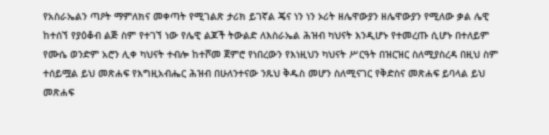የአስራኤልን ጣዖት ማምለክና መቀጣት የሚገልጽ ታሪክ ይገኛል ጄና ነን ነን ኦሪት ዘሌዋውያን ዘሌዋውያን የሚለው ቃል ሌዊ ከተሰኘ የያዕቆብ ልጅ ስም የተገኘ ነው የሌዊ ልጆች ትውልድ ለእስራኤል ሕዝብ ካህናት እንዲሆኑ የተመረጡ ሲሆኑ በተለይም የሙሴ ወንድም አሮን ሊቀ ካህናት ተብሎ ከተሾመ ጀምሮ የነበረውን የእነዚህን ካህናት ሥርዓት በዝርዝር ስለሚያስረዳ በዚህ ስም ተሰይሟል ይህ መጽሐፍ የእግዚአብሔር ሕዝብ በሁለንተናው ንጹህ ቅዱስ መሆን ስለሚናገር የቅድስና መጽሐፍ ይባላል ይህ መጽሐፍ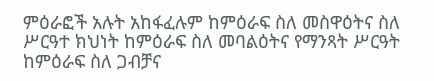ምዕራፎች አሉት አከፋፈሉም ከምዕራፍ ስለ መስዋዕትና ስለ ሥርዓተ ክህነት ከምዕራፍ ስለ መባልዕትና የማንጻት ሥርዓት ከምዕራፍ ስለ ጋብቻና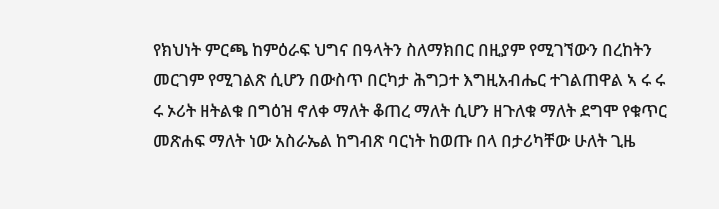የክህነት ምርጫ ከምዕራፍ ህግና በዓላትን ስለማክበር በዚያም የሚገኘውን በረከትን መርገም የሚገልጽ ሲሆን በውስጥ በርካታ ሕግጋተ እግዚአብሔር ተገልጠዋል ኣ ሩ ሩ ሩ ኦሪት ዘትልቁ በግዕዝ ኖለቀ ማለት ቆጠረ ማለት ሲሆን ዘጉለቁ ማለት ደግሞ የቁጥር መጽሐፍ ማለት ነው አስራኤል ከግብጽ ባርነት ከወጡ በላ በታሪካቸው ሁለት ጊዜ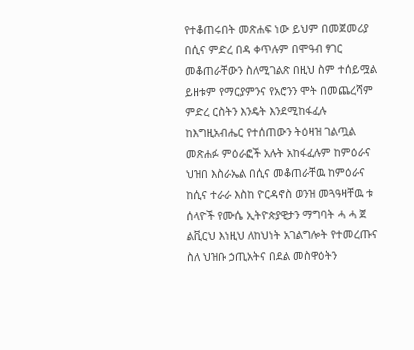የተቆጠሩበት መጽሐፍ ነው ይህም በመጀመሪያ በሲና ምድረ በዳ ቀጥሉም በሞዓብ ፃገር መቆጠራቸውን ስለሚገልጽ በዚህ ስም ተሰይሟል ይዘቱም የማርያምንና የአሮንን ሞት በመጨረሻም ምድረ ርስትን እንዴት እንደሚከፋፈሉ ከእግዚአብሔር የተሰጠውን ትዕዛዝ ገልጧል መጽሐፉ ምዕራፎች አሉት አከፋፈሉም ከምዕራና ህዝበ እስራኤል በሲና መቆጠራቸዉ ከምዕራና ከሲና ተራራ እስከ ዮርዳኖስ ወንዝ መጓዓዛቸዉ ቱ ሰላዮች የሙሴ ኢትዮጵያዊታን ማግባት ሓ ሓ ጀ ልቪርህ እነዚህ ለከህነት አገልግሎት የተመረጡና ስለ ህዝቡ ኃጢአትና በደል መስዋዕትን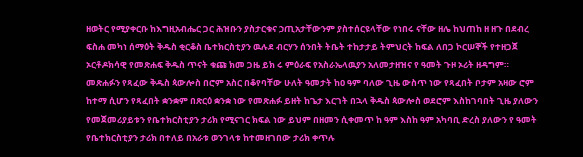ዘወትር የሚያቀርቡ ከእግዚአብሔር ጋር ሕዝቡን ያስታርቁና ኃጢአታቸውንም ያስተሰርዩላቸው የነበሩ ናቸው ዘሌ ከህጠከ ዘ ዘጉ በደብረ ፍስሐ መካነ ሰማዕት ቅዱስ ቂርቆስ ቤተክርስቲያን ዉሉደ ብርሃን ሰንበት ትቤት ተከታታይ ትምህርት ከፍል ለበጋ ኮርሠኞች የተዘጋጀ ኦርቶዶክሳዊ የመጽሐፍ ቅዱስ ጥናት ቁጩ ክመ ጋዜ ይክ ሩ ምዕራፍ የአስራኤላዉያን አለመታዘዝና የ ዓመት ጉዞ ኦሪት ዘዳግም። መጽሐፉን የጻፈው ቅዱስ ጳውሎስ በሮም አስር በቆየባቸው ሁለት ዓመታት ከዐ ዓም ባለው ጊዜ ውስጥ ነው የጻፈበት ቦታም አዛው ሮም ከተማ ሲሆን የጻፈበት ቋንቋም በጽርዕ ቋንቋ ነው የመጽሐፉ ይዘት ከጌታ እርገት በኋላ ቅዱስ ጳውሎስ ወደሮም እስከገባበት ጊዜ ያለውን የመጀመሪያይቱን የቤተክርስቲያን ታሪክ የሚናገር ክፍል ነው ይህም በዘመን ሲቀመጥ ከ ዓም እስከ ዓም አካባቢ ድረስ ያለውን የ ዓመት የቤተክርስቲያን ታሪክ በተለይ በአራቱ ወንገላቱ ከተመዘገበው ታሪክ ቀጥሉ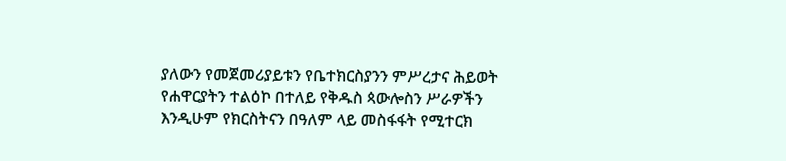ያለውን የመጀመሪያይቱን የቤተክርስያንን ምሥረታና ሕይወት የሐዋርያትን ተልዕኮ በተለይ የቅዱስ ጳውሎስን ሥራዎችን እንዲሁም የክርስትናን በዓለም ላይ መስፋፋት የሚተርክ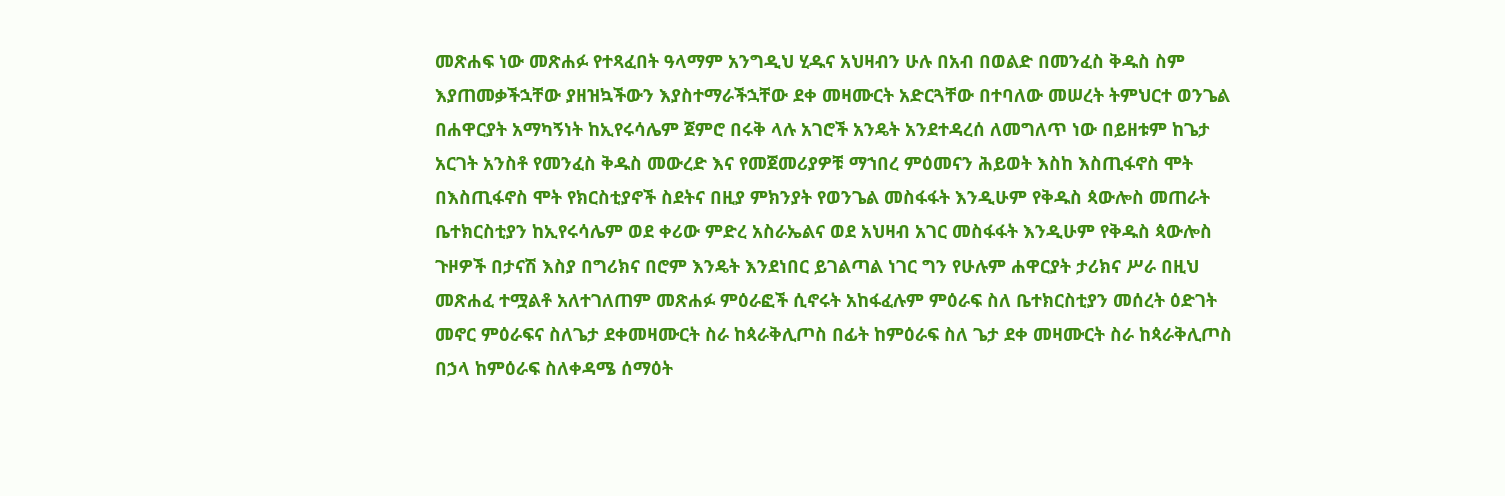መጽሐፍ ነው መጽሐፉ የተጻፈበት ዓላማም አንግዲህ ሂዱና አህዛብን ሁሉ በአብ በወልድ በመንፈስ ቅዱስ ስም እያጠመቃችኋቸው ያዘዝኳችውን እያስተማራችኋቸው ደቀ መዛሙርት አድርጓቸው በተባለው መሠረት ትምህርተ ወንጌል በሐዋርያት አማካኝነት ከኢየሩሳሌም ጀምሮ በሩቅ ላሉ አገሮች አንዴት አንደተዳረሰ ለመግለጥ ነው በይዘቱም ከጌታ አርገት አንስቶ የመንፈስ ቅዱስ መውረድ እና የመጀመሪያዎቹ ማኀበረ ምዕመናን ሕይወት እስከ እስጢፋኖስ ሞት በእስጢፋኖስ ሞት የክርስቲያኖች ስደትና በዚያ ምክንያት የወንጌል መስፋፋት እንዲሁም የቅዱስ ጳውሎስ መጠራት ቤተክርስቲያን ከኢየሩሳሌም ወደ ቀሪው ምድረ አስራኤልና ወደ አህዛብ አገር መስፋፋት እንዲሁም የቅዱስ ጳውሎስ ጉዞዎች በታናሽ እስያ በግሪክና በሮም እንዴት እንደነበር ይገልጣል ነገር ግን የሁሉም ሐዋርያት ታሪክና ሥራ በዚህ መጽሐፈ ተሟልቶ አለተገለጠም መጽሐፉ ምዕራፎች ሲኖሩት አከፋፈሉም ምዕራፍ ስለ ቤተክርስቲያን መሰረት ዕድገት መኖር ምዕራፍና ስለጌታ ደቀመዛሙርት ስራ ከጳራቅሊጦስ በፊት ከምዕራፍ ስለ ጌታ ደቀ መዛሙርት ስራ ከጳራቅሊጦስ በኃላ ከምዕራፍ ስለቀዳሜ ሰማዕት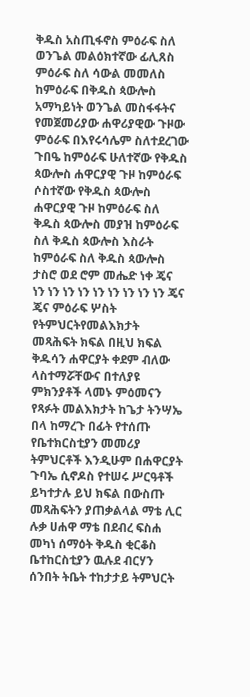ቅዱስ አስጢፋኖስ ምዕራፍ ስለ ወንጌል መልዕክተኛው ፊሊጸስ ምዕራፍ ስለ ሳውል መመለስ ከምዕራፍ በቅዱስ ጳውሎስ አማካይነት ወንጌል መስፋፋትና የመጀመሪያው ሐዋሪያዊው ጉዞው ምዕራፍ በእየሩሳሌም ስለተደረገው ጉበዔ ከምዕራፍ ሁለተኛው የቅዱስ ጳውሎስ ሐዋርያዊ ጉዞ ከምዕራፍ ሶስተኛው የቅዱስ ጳውሎስ ሐዋርያዊ ጉዞ ከምዕራፍ ስለ ቅዱስ ጳውሎስ መያዝ ከምዕራፍ ስለ ቅዱስ ጳውሎስ እስራት ከምዕራፍ ስለ ቅዱስ ጳውሎስ ታስሮ ወደ ሮም መሔድ ነቀ ጄና ነን ነን ነን ነን ነን ነን ነን ነን ነን ጄና ጄና ምዕራፍ ሦስት የትምህርትየመልእክታት መጻሕፍት ክፍል በዚህ ክፍል ቅዱሳን ሐዋርያት ቀደም ብለው ላስተማሯቸውና በተለያዩ ምክንያቶች ላመኑ ምዕመናን የጻፉት መልእክታት ከጌታ ትንሣኤ በላ ከማረጉ በፊት የተሰጡ የቤተክርስቲያን መመሪያ ትምህርቶች እንዲሁም በሐዋርያት ጉባኤ ሲኖዶስ የተሠሩ ሥርዓቶች ይካተታሉ ይህ ክፍል በውስጡ መጻሕፍትን ያጠቃልላል ማቴ ሊር ሉቃ ሀሐዋ ማቴ በደብረ ፍስሐ መካነ ሰማዕት ቅዱስ ቂርቆስ ቤተከርስቲያን ዉሉደ ብርሃን ሰንበት ትቤት ተከታታይ ትምህርት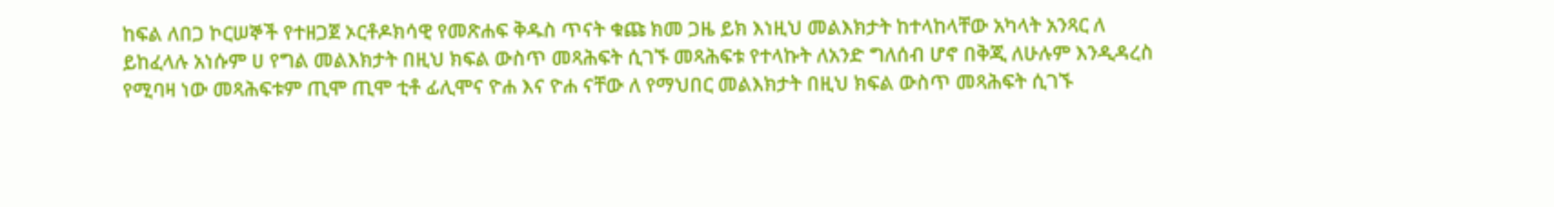ከፍል ለበጋ ኮርሠኞች የተዘጋጀ ኦርቶዶክሳዊ የመጽሐፍ ቅዱስ ጥናት ቁጩ ክመ ጋዜ ይክ እነዚህ መልእክታት ከተላከላቸው አካላት አንጻር ለ ይከፈላሉ አነሱም ሀ የግል መልእክታት በዚህ ክፍል ውስጥ መጻሕፍት ሲገኙ መጻሕፍቱ የተላኩት ለአንድ ግለሰብ ሆኖ በቅጂ ለሁሉም እንዲዳረስ የሚባዛ ነው መጻሕፍቱም ጢሞ ጢሞ ቲቶ ፊሊሞና ዮሐ እና ዮሐ ናቸው ለ የማህበር መልእክታት በዚህ ክፍል ውስጥ መጻሕፍት ሲገኙ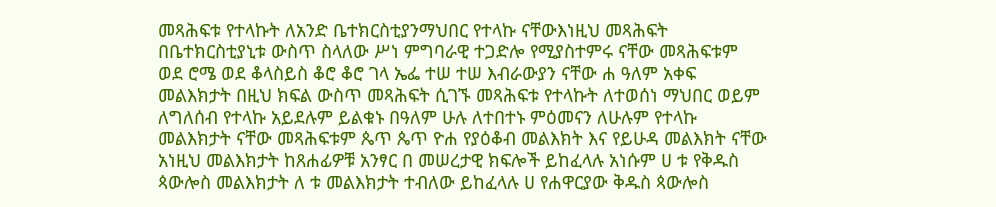መጻሕፍቱ የተላኩት ለአንድ ቤተክርስቲያንማህበር የተላኩ ናቸውእነዚህ መጻሕፍት በቤተክርስቲያኒቱ ውስጥ ስላለው ሥነ ምግባራዊ ተጋድሎ የሚያስተምሩ ናቸው መጻሕፍቱም ወደ ሮሜ ወደ ቆላስይስ ቆሮ ቆሮ ገላ ኤፌ ተሠ ተሠ እብራውያን ናቸው ሐ ዓለም አቀፍ መልእክታት በዚህ ክፍል ውስጥ መጻሕፍት ሲገኙ መጻሕፍቱ የተላኩት ለተወሰነ ማህበር ወይም ለግለሰብ የተላኩ አይደሉም ይልቁኑ በዓለም ሁሉ ለተበተኑ ምዕመናን ለሁሉም የተላኩ መልእክታት ናቸው መጻሕፍቱም ጴጥ ጴጥ ዮሐ የያዕቆብ መልእክት እና የይሁዳ መልእክት ናቸው አነዚህ መልእክታት ከጸሐፊዎቹ አንፃር በ መሠረታዊ ክፍሎች ይከፈላሉ አነሱም ሀ ቱ የቅዱስ ጳውሎስ መልእክታት ለ ቱ መልእክታት ተብለው ይከፈላሉ ሀ የሐዋርያው ቅዱስ ጳውሎስ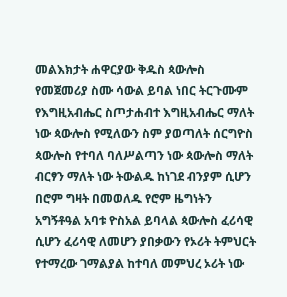መልእክታት ሐዋርያው ቅዱስ ጳውሎስ የመጀመሪያ ስሙ ሳውል ይባል ነበር ትርጉሙም የእግዚአብሔር ስጦታሐብተ እግዚአብሔር ማለት ነው ጳውሎስ የሚለውን ስም ያወጣለት ሰርግዮስ ጳውሎስ የተባለ ባለሥልጣን ነው ጳውሎስ ማለት ብርፃን ማለት ነው ትውልዱ ከነገደ ብንያም ሲሆን በሮም ግዛት በመወለዱ የሮም ዜግነትን አግኝቶዓል አባቱ ዮስአል ይባላል ጳውሎስ ፈሪሳዊ ሲሆን ፈሪሳዊ ለመሆን ያበቃውን የኦሪት ትምህርት የተማረው ገማልያል ከተባለ መምህረ ኦሪት ነው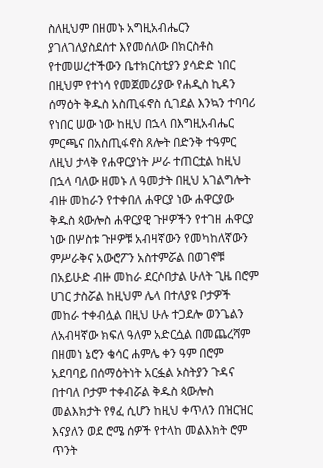ስለዚህም በዘመኑ አግዚአብሔርን ያገለገለያስደሰተ እየመሰለው በክርስቶስ የተመሠረተችውን ቤተክርስቲያን ያሳድድ ነበር በዚህም የተነሳ የመጀመሪያው የሐዲስ ኪዳን ሰማዕት ቅዱስ አስጢፋኖስ ሲገደል እንኳን ተባባሪ የነበር ሠው ነው ከዚህ በኋላ በእግዚአብሔር ምርጫና በአስጢፋኖስ ጸሎት በድንቅ ተዓምር ለዚህ ታላቅ የሐዋርያነት ሥራ ተጠርቷል ከዚህ በኋላ ባለው ዘመኑ ለ ዓመታት በዚህ አገልግሎት ብዙ መከራን የተቀበለ ሐዋርያ ነው ሐዋርያው ቅዱስ ጳውሎስ ሐዋርያዊ ጉዞዎችን የተገዘ ሐዋርያ ነው በሦስቱ ጉዞዎቹ አብዛኛውን የመካከለኛውን ምሥራቅና አውሮፖን አስተምሯል በወገኖቹ በአይሁድ ብዙ መከራ ደርሶበታል ሁለት ጊዜ በሮም ሀገር ታስሯል ከዚህም ሌላ በተለያዩ ቦታዎች መከራ ተቀብሏል በዚህ ሁሉ ተጋደሎ ወንጌልን ለአብዛኛው ክፍለ ዓለም አድርሷል በመጨረሻም በዘመነ ኔሮን ቄሳር ሐምሌ ቀን ዓም በሮም አደባባይ በሰማዕትነት አርፏል ኦስትያን ጉዳና በተባለ ቦታም ተቀብሯል ቅዱስ ጳውሎስ መልእክታት የፃፈ ሲሆን ከዚህ ቀጥለን በዝርዝር እናያለን ወደ ሮሜ ሰዎች የተላከ መልእክት ሮም ጥንት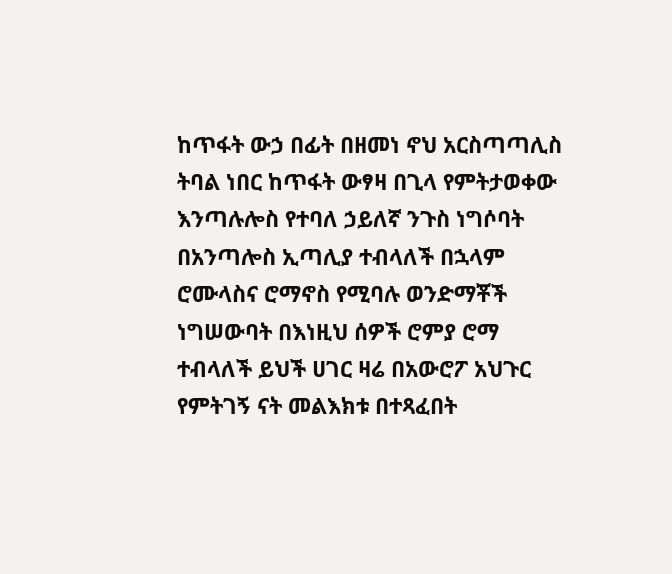ከጥፋት ውኃ በፊት በዘመነ ኖህ አርስጣጣሊስ ትባል ነበር ከጥፋት ውፃዛ በጊላ የምትታወቀው እንጣሉሎስ የተባለ ኃይለኛ ንጉስ ነግሶባት በአንጣሎስ ኢጣሊያ ተብላለች በኋላም ሮሙላስና ሮማኖስ የሚባሉ ወንድማቾች ነግሠውባት በእነዚህ ሰዎች ሮምያ ሮማ ተብላለች ይህች ሀገር ዛሬ በአውሮፖ አህጉር የምትገኝ ናት መልእክቱ በተጻፈበት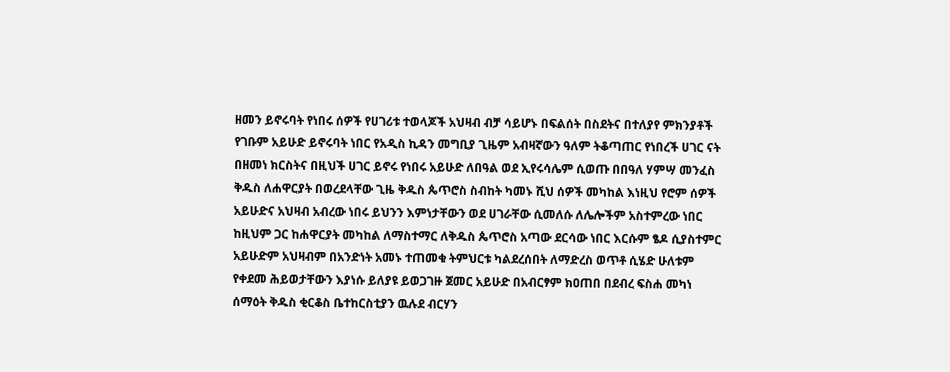ዘመን ይኖሩባት የነበሩ ሰዎች የሀገሪቱ ተወላጆች አህዛብ ብቻ ሳይሆኑ በፍልሰት በስደትና በተለያየ ምክንያቶች የገቡም አይሁድ ይኖሩባት ነበር የአዲስ ኪዳን መግቢያ ጊዜም አብዛኛውን ዓለም ትቆጣጠር የነበረች ሀገር ናት በዘመነ ክርስትና በዚህች ሀገር ይኖሩ የነበሩ አይሁድ ለበዓል ወደ ኢየሩሳሌም ሲወጡ በበዓለ ሃምሣ መንፈስ ቅዱስ ለሐዋርያት በወረደላቸው ጊዜ ቅዱስ ጴጥሮስ ስብከት ካመኑ ሺህ ሰዎች መካከል እነዚህ የሮም ሰዎች አይሁድና አህዛብ አብረው ነበሩ ይህንን እምነታቸውን ወደ ሀገራቸው ሲመለሱ ለሌሎችም አስተምረው ነበር ከዚህም ጋር ከሐዋርያት መካከል ለማስተማር ለቅዱስ ጴጥሮስ አጣው ደርሳው ነበር እርሱም ፄዶ ሲያስተምር አይሁድም አህዛብም በአንድነት አመኑ ተጠመቁ ትምህርቱ ካልደረሰበት ለማድረስ ወጥቶ ሲሄድ ሁለቱም የቀደመ ሕይወታቸውን እያነሱ ይለያዩ ይወጋገዙ ጀመር አይሁድ በአብርፃም ክዐጠበ በደብረ ፍስሐ መካነ ሰማዕት ቅዱስ ቂርቆስ ቤተከርስቲያን ዉሉደ ብርሃን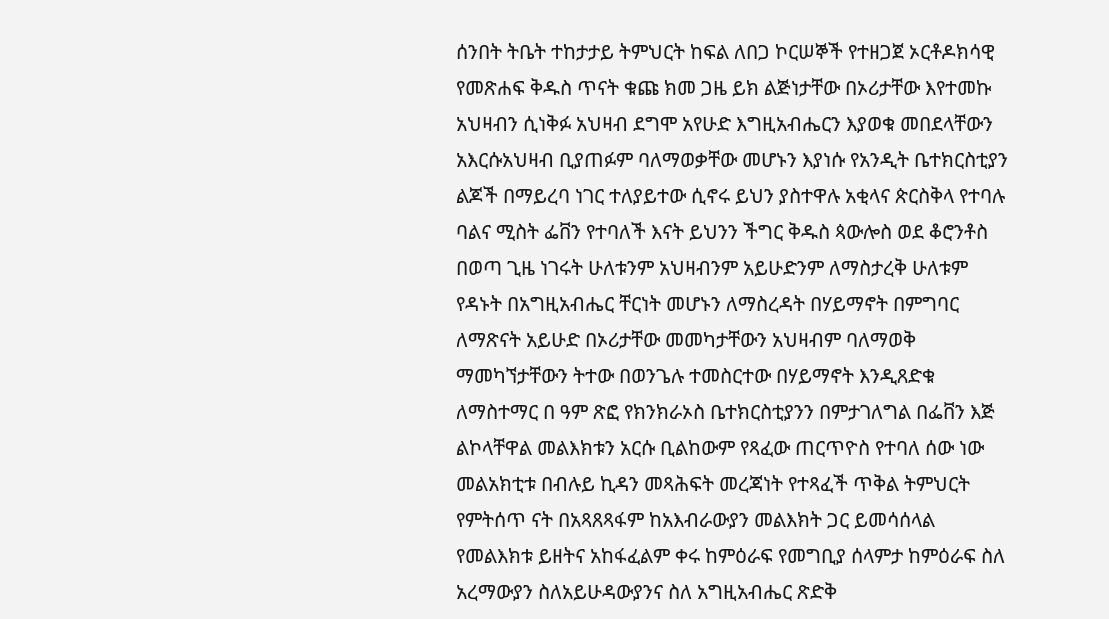ሰንበት ትቤት ተከታታይ ትምህርት ከፍል ለበጋ ኮርሠኞች የተዘጋጀ ኦርቶዶክሳዊ የመጽሐፍ ቅዱስ ጥናት ቁጩ ክመ ጋዜ ይክ ልጅነታቸው በኦሪታቸው እየተመኩ አህዛብን ሲነቅፉ አህዛብ ደግሞ አየሁድ እግዚአብሔርን እያወቁ መበደላቸውን አእርሱአህዛብ ቢያጠፉም ባለማወቃቸው መሆኑን እያነሱ የአንዲት ቤተክርስቲያን ልጆች በማይረባ ነገር ተለያይተው ሲኖሩ ይህን ያስተዋሉ አቂላና ጵርስቅላ የተባሉ ባልና ሚስት ፌቨን የተባለች እናት ይህንን ችግር ቅዱስ ጳውሎስ ወደ ቆሮንቶስ በወጣ ጊዜ ነገሩት ሁለቱንም አህዛብንም አይሁድንም ለማስታረቅ ሁለቱም የዳኑት በአግዚአብሔር ቸርነት መሆኑን ለማስረዳት በሃይማኖት በምግባር ለማጽናት አይሁድ በኦሪታቸው መመካታቸውን አህዛብም ባለማወቅ ማመካኘታቸውን ትተው በወንጌሉ ተመስርተው በሃይማኖት እንዲጸድቁ ለማስተማር በ ዓም ጽፎ የክንክራኦስ ቤተክርስቲያንን በምታገለግል በፌቨን እጅ ልኮላቸዋል መልእክቱን አርሱ ቢልከውም የጻፈው ጠርጥዮስ የተባለ ሰው ነው መልአክቲቱ በብሉይ ኪዳን መጻሕፍት መረጃነት የተጻፈች ጥቅል ትምህርት የምትሰጥ ናት በአጻጸጻፋም ከአእብራውያን መልእክት ጋር ይመሳሰላል የመልእክቱ ይዘትና አከፋፈልም ቀሩ ከምዕራፍ የመግቢያ ሰላምታ ከምዕራፍ ስለ አረማውያን ስለአይሁዳውያንና ስለ አግዚአብሔር ጽድቅ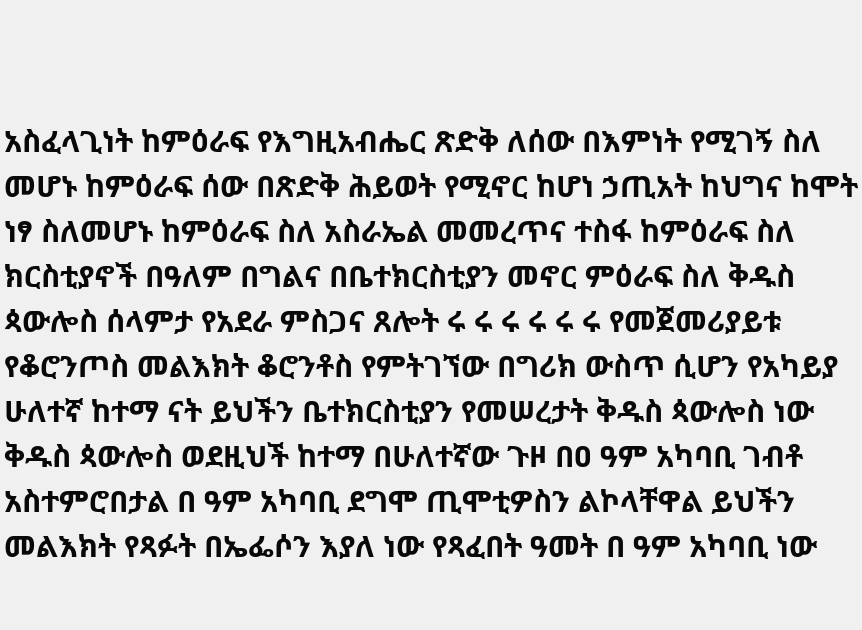አስፈላጊነት ከምዕራፍ የእግዚአብሔር ጽድቅ ለሰው በእምነት የሚገኝ ስለ መሆኑ ከምዕራፍ ሰው በጽድቅ ሕይወት የሚኖር ከሆነ ኃጢአት ከህግና ከሞት ነፃ ስለመሆኑ ከምዕራፍ ስለ አስራኤል መመረጥና ተስፋ ከምዕራፍ ስለ ክርስቲያኖች በዓለም በግልና በቤተክርስቲያን መኖር ምዕራፍ ስለ ቅዱስ ጳውሎስ ሰላምታ የአደራ ምስጋና ጸሎት ሩ ሩ ሩ ሩ ሩ ሩ የመጀመሪያይቱ የቆሮንጦስ መልእክት ቆሮንቶስ የምትገኘው በግሪክ ውስጥ ሲሆን የአካይያ ሁለተኛ ከተማ ናት ይህችን ቤተክርስቲያን የመሠረታት ቅዱስ ጳውሎስ ነው ቅዱስ ጳውሎስ ወደዚህች ከተማ በሁለተኛው ጉዞ በዐ ዓም አካባቢ ገብቶ አስተምሮበታል በ ዓም አካባቢ ደግሞ ጢሞቲዎስን ልኮላቸዋል ይህችን መልእክት የጻፉት በኤፌሶን እያለ ነው የጻፈበት ዓመት በ ዓም አካባቢ ነው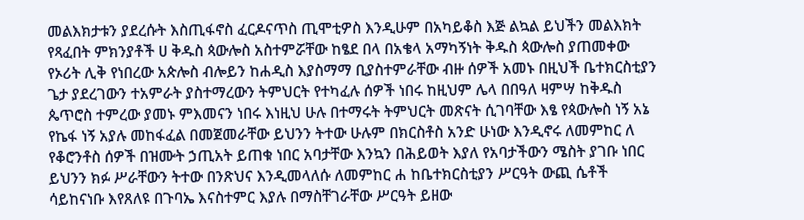መልእክታቱን ያደረሱት እስጢፋኖስ ፈርዶናጥስ ጢሞቲዎስ እንዲሁም በአካይቆስ እጅ ልኳል ይህችን መልእክት የጻፈበት ምክንያቶች ሀ ቅዱስ ጳውሎስ አስተምሯቸው ከፄደ በላ በአቄላ አማካኝነት ቅዱስ ጳውሎስ ያጠመቀው የኦሪት ሊቅ የነበረው አጵሎስ ብሎይን ከሐዲስ እያስማማ ቢያስተምራቸው ብዙ ሰዎች አመኑ በዚህች ቤተክርስቲያን ጌታ ያደረገውን ተአምራት ያስተማረውን ትምህርት የተካፈሉ ሰዎች ነበሩ ከዚህም ሌላ በበዓለ ዛምሣ ከቅዱስ ጴጥሮስ ተምረው ያመኑ ምእመናን ነበሩ እነዚህ ሁሉ በተማሩት ትምህርት መጽናት ሲገባቸው እፄ የጳውሎስ ነኝ አኔ የኬፋ ነኝ አያሉ መከፋፈል በመጀመራቸው ይህንን ትተው ሁሉም በክርስቶስ አንድ ሁነው እንዲኖሩ ለመምከር ለ የቆሮንቶስ ሰዎች በዝሙት ኃጢአት ይጠቁ ነበር አባታቸው እንኳን በሕይወት እያለ የአባታችውን ሜስት ያገቡ ነበር ይህንን ክፉ ሥራቸውን ትተው በንጽህና እንዲመላለሱ ለመምከር ሐ ከቤተክርስቲያን ሥርዓት ውጪ ሴቶች ሳይከናነቡ እየጸለዩ በጉባኤ እናስተምር እያሉ በማስቸገራቸው ሥርዓት ይዘው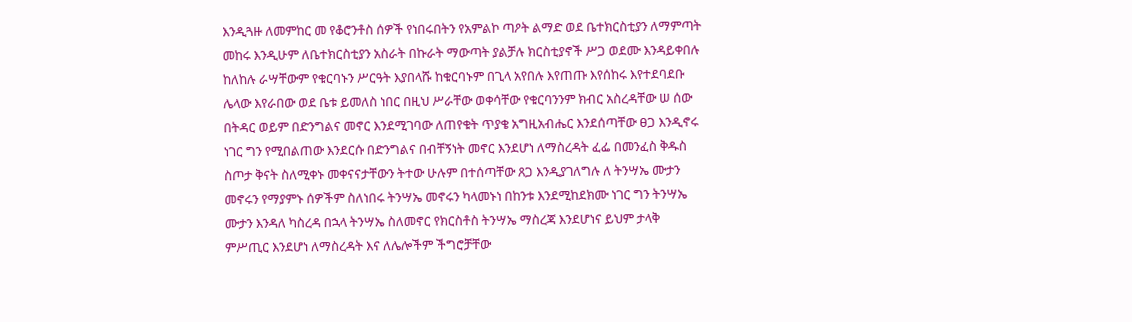እንዲጓዙ ለመምከር መ የቆሮንቶስ ሰዎች የነበሩበትን የአምልኮ ጣዖት ልማድ ወደ ቤተክርስቲያን ለማምጣት መከሩ እንዲሁም ለቤተክርስቲያን አስራት በኩራት ማውጣት ያልቻሉ ክርስቲያኖች ሥጋ ወደሙ እንዳይቀበሉ ከለከሉ ራሣቸውም የቁርባኑን ሥርዓት እያበላሹ ከቁርባኑም በጊላ አየበሉ እየጠጡ እየሰከሩ እየተደባደቡ ሌላው እየራበው ወደ ቤቱ ይመለስ ነበር በዚህ ሥራቸው ወቀሳቸው የቁርባንንም ክብር አስረዳቸው ሠ ሰው በትዳር ወይም በድንግልና መኖር እንደሚገባው ለጠየቁት ጥያቄ አግዚአብሔር እንደሰጣቸው ፀጋ እንዲኖሩ ነገር ግን የሚበልጠው እንደርሱ በድንግልና በብቸኝነት መኖር እንደሆነ ለማስረዳት ፈፌ በመንፈስ ቅዱስ ስጦታ ቅናት ስለሚቀኑ መቀናናታቸውን ትተው ሁሉም በተሰጣቸው ጸጋ እንዲያገለግሉ ለ ትንሣኤ ሙታን መኖሩን የማያምኑ ሰዎችም ስለነበሩ ትንሣኤ መኖሩን ካላመኑነ በከንቱ እንደሚከደክሙ ነገር ግን ትንሣኤ ሙታን እንዳለ ካስረዳ በኋላ ትንሣኤ ስለመኖር የክርስቶስ ትንሣኤ ማስረጃ እንደሆነና ይህም ታላቅ ምሥጢር እንደሆነ ለማስረዳት እና ለሌሎችም ችግሮቻቸው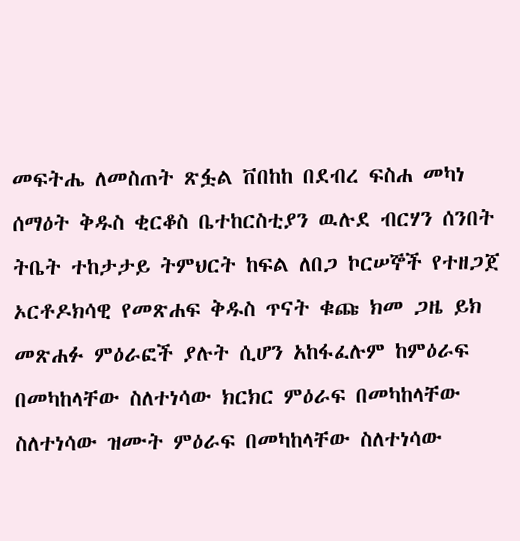መፍትሔ ለመስጠት ጽፏል ቨበከከ በደብረ ፍስሐ መካነ ሰማዕት ቅዱስ ቂርቆስ ቤተከርስቲያን ዉሉደ ብርሃን ሰንበት ትቤት ተከታታይ ትምህርት ከፍል ለበጋ ኮርሠኞች የተዘጋጀ ኦርቶዶክሳዊ የመጽሐፍ ቅዱስ ጥናት ቁጩ ክመ ጋዜ ይክ መጽሐፉ ምዕራፎች ያሉት ሲሆን አከፋፈሉም ከምዕራፍ በመካከላቸው ስለተነሳው ክርክር ምዕራፍ በመካከላቸው ስለተነሳው ዝሙት ምዕራፍ በመካከላቸው ስለተነሳው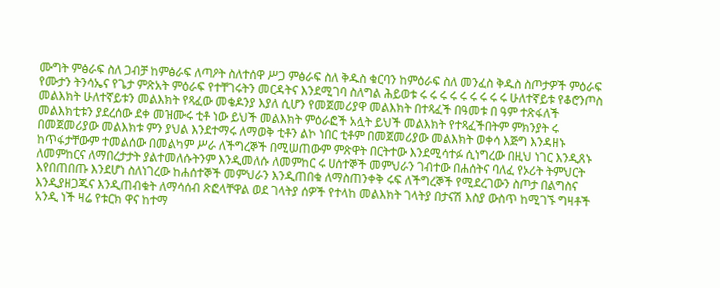ሙግት ምፅራፍ ስለ ጋብቻ ከምፅራፍ ለጣዖት ስለተሰዋ ሥጋ ምፅራፍ ስለ ቅዱስ ቁርባን ከምዕራፍ ስለ መንፈስ ቅዱስ ስጦታዎች ምዕራፍ የሙታን ትንሳኤና የጌታ ምጽአት ምዕራፍ የተቸገሩትን መርዳትና እንደሚገባ ስለግል ሕይወቱ ሩ ሩ ሩ ሩ ሩ ሩ ሩ ሩ ሩ ሁለተኛይቱ የቆሮንጦስ መልእክት ሁለተኛይቱን መልእክት የጻፈው መቄዶንያ እያለ ሲሆን የመጀመሪያዋ መልእክት በተጻፈች በዓመቱ በ ዓም ተጽፋለች መልእክቲቱን ያደረሰው ደቀ መዝሙሩ ቲቶ ነው ይህች መልእክት ምዕራፎች አሏት ይህች መልእክት የተጻፈችበትም ምክንያት ሩ በመጀመሪያው መልእክቱ ምን ያህል እንደተማሩ ለማወቅ ቲቶን ልኮ ነበር ቲቶም በመጀመሪያው መልእክት ወቀሳ እጅግ እንዳዘኑ ከጥፋታቸውም ተመልሰው በመልካም ሥራ ለችግረኞች በሚሠጠውም ምጽዋት በርትተው እንደሚሳተፉ ሲነግረው በዚህ ነገር እንዲጸኑ ለመምከርና ለማበረታታት ያልተመለሱትንም እንዲመለሱ ለመምከር ሩ ሀሰተኞች መምህራን ገብተው በሐሰትና ባለፈ የኦሪት ትምህርት እየበጠበጡ እንደሆነ ስለነገረው ከሐሰተኞች መምህራን እንዲጠበቁ ለማስጠንቀቅ ሩፍ ለችግረኞች የሚደረገውን ስጦታ በልግስና እንዲያዘጋጁና እንዲጠብቁት ለማሳሰብ ጽፎላቸዋል ወደ ገላትያ ሰዎች የተላከ መልእክት ገላትያ በታናሽ እስያ ውስጥ ከሚገኙ ግዛቶች አንዲ ነች ዛሬ የቱርክ ዋና ከተማ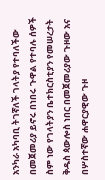አንካራ አካባቢ ትገኛለች ገላትያ የተባለችው በመጀመሪያ ይኖሩ በነበሩ ጉዋል የተባሉ ሰዎች ስም ነው የገላትያን ቤተክርስቲያን የመሠረታት ቅዱስ ጳውሎስ ነበር በመጀመሪያው ጉዞው አና በሦስተኛው ሐዋርያዊው ጉዞ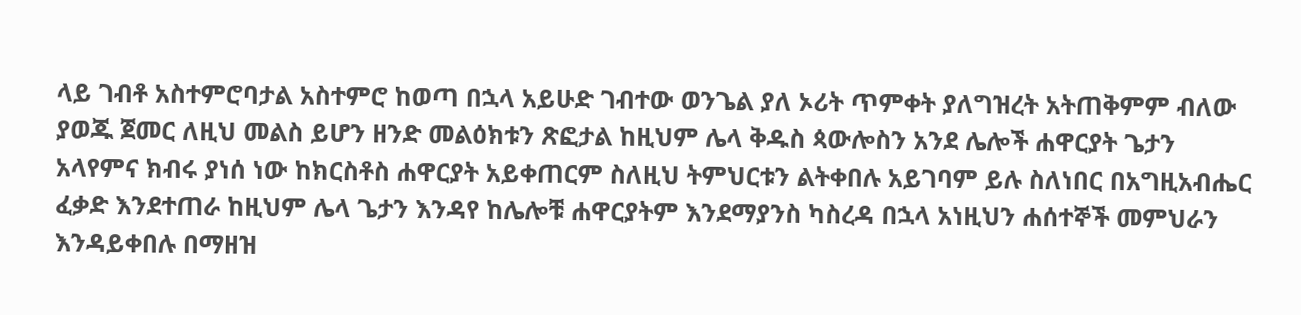ላይ ገብቶ አስተምሮባታል አስተምሮ ከወጣ በኋላ አይሁድ ገብተው ወንጌል ያለ ኦሪት ጥምቀት ያለግዝረት አትጠቅምም ብለው ያወጁ ጀመር ለዚህ መልስ ይሆን ዘንድ መልዕክቱን ጽፎታል ከዚህም ሌላ ቅዱስ ጳውሎስን አንደ ሌሎች ሐዋርያት ጌታን አላየምና ክብሩ ያነሰ ነው ከክርስቶስ ሐዋርያት አይቀጠርም ስለዚህ ትምህርቱን ልትቀበሉ አይገባም ይሉ ስለነበር በአግዚአብሔር ፈቃድ እንደተጠራ ከዚህም ሌላ ጌታን እንዳየ ከሌሎቹ ሐዋርያትም እንደማያንስ ካስረዳ በኋላ አነዚህን ሐሰተኞች መምህራን እንዳይቀበሉ በማዘዝ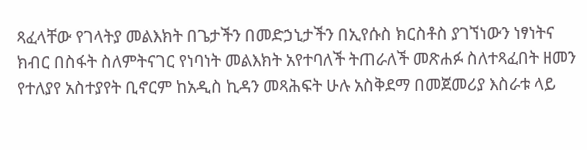ጻፈላቸው የገላትያ መልእክት በጌታችን በመድኃኒታችን በኢየሱስ ክርስቶስ ያገኘነውን ነፃነትና ክብር በስፋት ስለምትናገር የነባነት መልእክት አየተባለች ትጠራለች መጽሐፉ ስለተጻፈበት ዘመን የተለያየ አስተያየት ቢኖርም ከአዲስ ኪዳን መጻሕፍት ሁሉ አስቅደማ በመጀመሪያ እስራቱ ላይ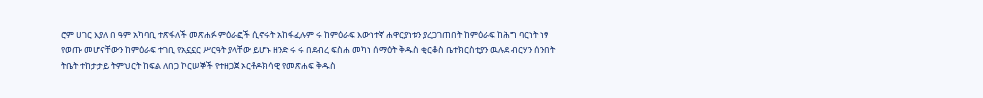ሮም ሀገር እያለ በ ዓም አካባቢ ተጽፋለች መጽሐፉ ምዕራፎች ሲኖሩት አከፋፈሉም ሩ ከምዕራፍ እውነተኛ ሐዋርያነቱን ያረጋገጠበት ከምዕራፍ ከሕግ ባርነት ነፃ የወጡ መሆናቸውን ከምዕራፍ ተገቢ የአኗኗር ሥርዓት ያላቸው ይሆኑ ዘንድ ሩ ሩ በደብረ ፍስሐ መካነ ሰማዕት ቅዱስ ቂርቆስ ቤተክርስቲያን ዉሉደ ብርሃን ሰንበት ትቤት ተከታታይ ትምህርት ከፍል ለበጋ ኮርሠኞች የተዘጋጀ ኦርቶዶክሳዊ የመጽሐፍ ቅዱስ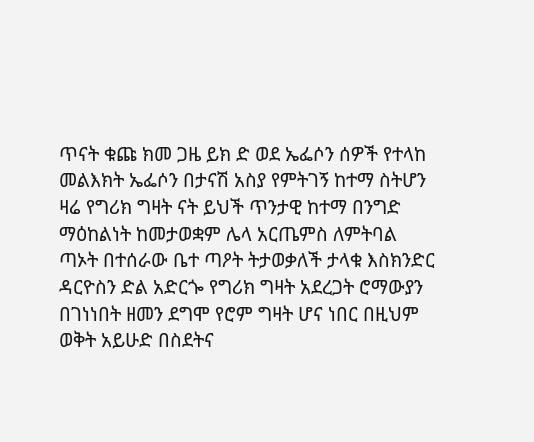ጥናት ቁጩ ክመ ጋዜ ይክ ድ ወደ ኤፌሶን ሰዎች የተላከ መልእክት ኤፌሶን በታናሽ አስያ የምትገኝ ከተማ ስትሆን ዛሬ የግሪክ ግዛት ናት ይህች ጥንታዊ ከተማ በንግድ ማዕከልነት ከመታወቋም ሌላ አርጤምስ ለምትባል ጣኦት በተሰራው ቤተ ጣዖት ትታወቃለች ታላቁ እስክንድር ዳርዮስን ድል አድርጐ የግሪክ ግዛት አደረጋት ሮማውያን በገነነበት ዘመን ደግሞ የሮም ግዛት ሆና ነበር በዚህም ወቅት አይሁድ በስደትና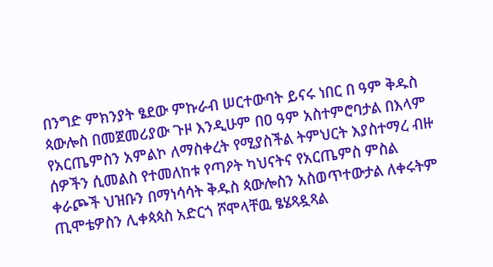በንግድ ምክንያት ፄደው ምኩራብ ሠርተውባት ይናሩ ነበር በ ዓም ቅዱስ ጳውሎስ በመጀመሪያው ጉዞ እንዲሁም በዐ ዓም አስተምሮባታል በእላም የአርጤምስን አምልኮ ለማስቀረት የሚያስችል ትምህርት እያስተማረ ብዙ ሰዎችን ሲመልስ የተመለከቱ የጣዖት ካህናትና የአርጤምስ ምስል ቀራጮች ህዝቡን በማነሳሳት ቅዱስ ጳውሎስን አስወጥተውታል ለቀሩትም ጢሞቴዎስን ሊቀጳጳስ አድርጎ ሾሞላቸዉ ፄሄጻዷጻል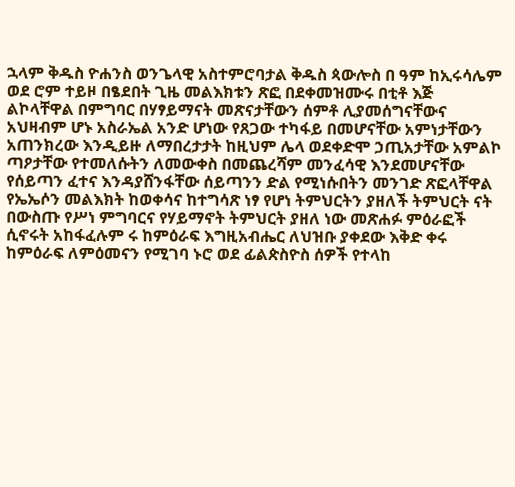ኋላም ቅዱስ ዮሐንስ ወንጌላዊ አስተምሮባታል ቅዱስ ጳውሎስ በ ዓም ከኢሩሳሌም ወደ ሮም ተይዞ በፄደበት ጊዜ መልእክቱን ጽፎ በደቀመዝሙሩ በቲቶ እጅ ልኮላቸዋል በምግባር በሃፃይማናት መጽናታቸውን ሰምቶ ሊያመሰግናቸውና አህዛብም ሆኑ አስራኤል አንድ ሆነው የጸጋው ተካፋይ በመሆናቸው አምነታቸውን አጠንክረው እንዲይዙ ለማበረታታት ከዚህም ሌላ ወደቀድሞ ኃጢአታቸው አምልኮ ጣዖታቸው የተመለሱትን ለመውቀስ በመጨረሻም መንፈሳዊ እንደመሆናቸው የሰይጣን ፈተና እንዳያሸንፋቸው ሰይጣንን ድል የሚነሱበትን መንገድ ጽፎላቸዋል የኤኤሶን መልእክት ከወቀሳና ከተግሳጽ ነፃ የሆነ ትምህርትን ያዘለች ትምህርት ናት በውስጡ የሥነ ምግባርና የሃይማኖት ትምህርት ያዘለ ነው መጽሐፉ ምዕራፎች ሲኖሩት አከፋፈሉም ሩ ከምዕራፍ እግዚአብሔር ለህዝቡ ያቀደው እቅድ ቀሩ ከምዕራፍ ለምዕመናን የሚገባ ኑሮ ወደ ፊልጵስዮስ ሰዎች የተላከ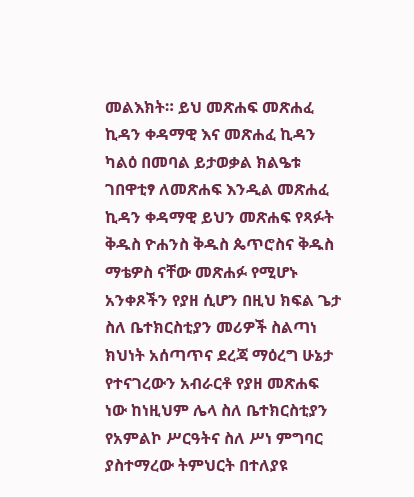መልእክት። ይህ መጽሐፍ መጽሐፈ ኪዳን ቀዳማዊ እና መጽሐፈ ኪዳን ካልዕ በመባል ይታወቃል ክልዔቱ ገበዋቲፃ ለመጽሐፍ እንዲል መጽሐፈ ኪዳን ቀዳማዊ ይህን መጽሐፍ የጻፉት ቅዱስ ዮሐንስ ቅዱስ ጴጥሮስና ቅዱስ ማቴዎስ ናቸው መጽሐፉ የሚሆኑ አንቀጾችን የያዘ ሲሆን በዚህ ክፍል ጌታ ስለ ቤተክርስቲያን መሪዎች ስልጣነ ክህነት አሰጣጥና ደረጃ ማዕረግ ሁኔታ የተናገረውን አብራርቶ የያዘ መጽሐፍ ነው ከነዚህም ሌላ ስለ ቤተክርስቲያን የአምልኮ ሥርዓትና ስለ ሥነ ምግባር ያስተማረው ትምህርት በተለያዩ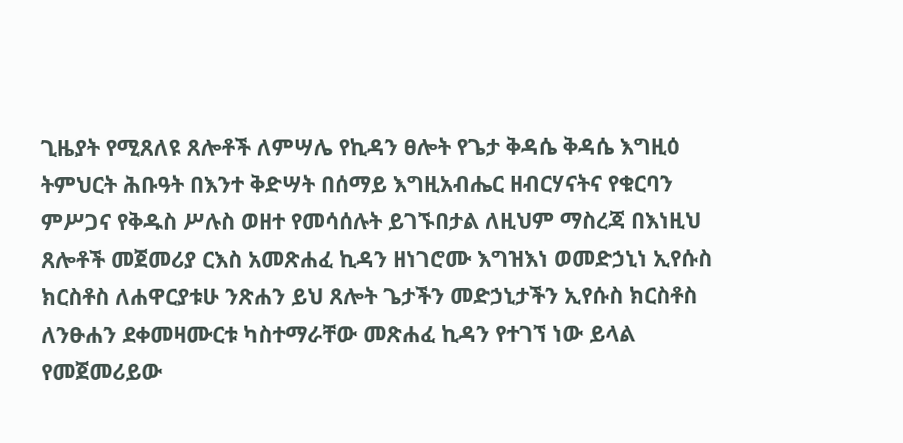ጊዜያት የሚጸለዩ ጸሎቶች ለምሣሌ የኪዳን ፀሎት የጌታ ቅዳሴ ቅዳሴ እግዚዕ ትምህርት ሕቡዓት በእንተ ቅድሣት በሰማይ እግዚአብሔር ዘብርሃናትና የቁርባን ምሥጋና የቅዱስ ሥሉስ ወዘተ የመሳሰሉት ይገኙበታል ለዚህም ማስረጃ በእነዚህ ጸሎቶች መጀመሪያ ርእስ አመጽሐፈ ኪዳን ዘነገሮሙ እግዝእነ ወመድኃኒነ ኢየሱስ ክርስቶስ ለሐዋርያቱሁ ንጽሐን ይህ ጸሎት ጌታችን መድኃኒታችን ኢየሱስ ክርስቶስ ለንፁሐን ደቀመዛሙርቱ ካስተማራቸው መጽሐፈ ኪዳን የተገኘ ነው ይላል የመጀመሪይው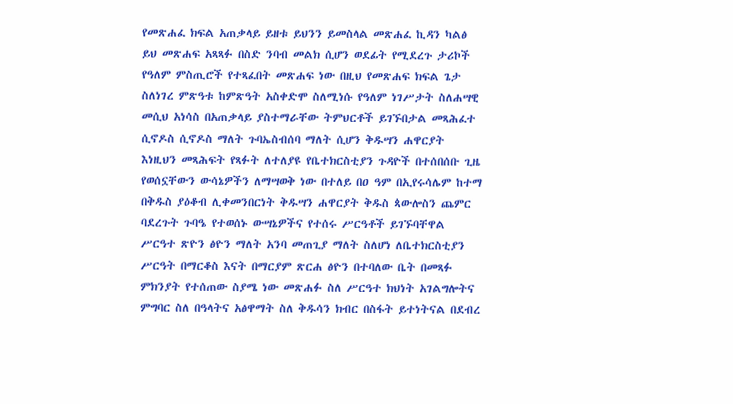የመጽሐፈ ክፍል አጠቃላይ ይዘቱ ይህንን ይመስላል መጽሐፈ ኪዳን ካልፅ ይህ መጽሐፍ አጻጻፉ በስድ ንባብ መልክ ሲሆን ወደፊት የሚደረጉ ታሪኮች የዓለም ምስጢሮች የተጻፈበት መጽሐፍ ነው በዚህ የመጽሐፍ ክፍል ጌታ ስለነገረ ምጽዓቱ ከምጽዓት አስቀድሞ ስለሚነሱ የዓለም ነገሥታት ስለሐሣዊ መሲህ አነሳስ በአጠቃላይ ያስተማራቸው ትምህርቶች ይገኙበታል መጻሕፈተ ሲኖዶስ ሲኖዶስ ማለት ጉባኤስብሰባ ማለት ሲሆን ቅዱሣን ሐዋርያት እነዚህን መጻሕፍት የጻፉት ለተለያዩ የቤተክርስቲያን ጉዳዮች በተሰበሰቡ ጊዜ የወሰኗቸውን ውሳኔዎችን ለማሣወቅ ነው በተለይ በዐ ዓም በኢየሩሳሌም ከተማ በቅዱስ ያዕቆብ ሊቀመንበርነት ቅዱሣን ሐዋርያት ቅዱስ ጳውሎስን ጨምር ባደረጉት ጉባዔ የተወሰኑ ውሣኔዎችና የተሰሩ ሥርዓቶች ይገኙባቸዋል ሥርዓተ ጽዮን ፅዮን ማለት አንባ መጠጊያ ማለት ስለሆነ ለቤተክርስቲያን ሥርዓት በማርቆስ እናት በማርያም ጽርሐ ፅዮን በተባለው ቤት በመጻፉ ምክንያት የተሰጠው ስያሜ ነው መጽሐፉ ስለ ሥርዓተ ክህነት አገልግሎትና ምግባር ስለ በዓላትና አፅዋማት ስለ ቅዱሳን ክብር በስፋት ይተነትናል በደብረ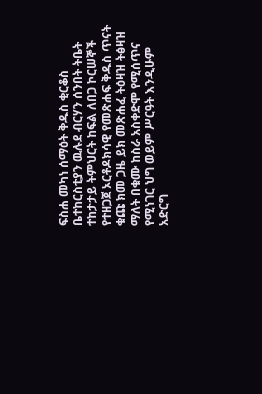ፍስሐ መካነ ሰማዕት ቅዱስ ቂርቆስ ቤተከርስቲያን ዉሉደ ብርሃን ሰንበት ትቤት ተከታታይ ትምህርት ከፍል ለበጋ ኮርሠኞች የተዘጋጀ ኦርቶዶክሳዊ የመጽሐፍ ቅዱስ ጥናት ቁጩ ክመ ጋዜ ይክ መጽሐፈ ትዕዛዝ ትፅዛዝ ማለት በቁሙ ከስራ አስቀድሞ የሚሰጥና የሚነገር ህግ ወይም ሥርዓት እንዲሁም አድርግ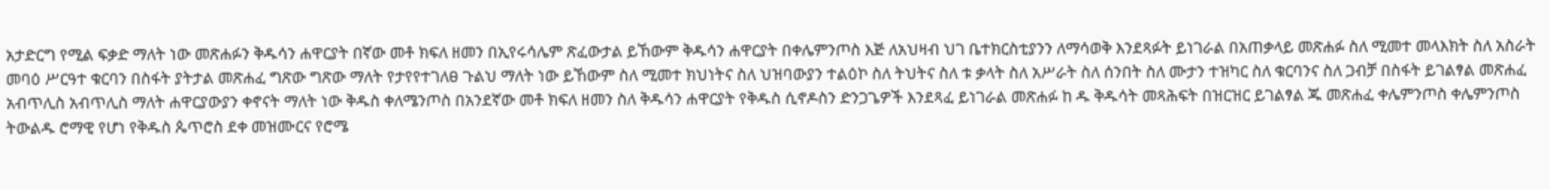አታድርግ የሚል ፍቃድ ማለት ነው መጽሐፉን ቅዱሳን ሐዋርያት በኛው መቶ ክፍለ ዘመን በኢየሩሳሌም ጽፈውታል ይኸውም ቅዱሳን ሐዋርያት በቀሌምንጦስ እጅ ለአህዛብ ህገ ቤተክርስቲያንን ለማሳወቅ እንደጻፉት ይነገራል በአጠቃላይ መጽሐፉ ስለ ሚመተ መላእክት ስለ አስራት መባዕ ሥርዓተ ቁርባን በስፋት ያትታል መጽሐፈ ግጽው ግጽው ማለት የታየየተገለፀ ጉልህ ማለት ነው ይኸውም ስለ ሚመተ ክህነትና ስለ ህዝባውያን ተልዕኮ ስለ ትህትና ስለ ቱ ቃላት ስለ አሥራት ስለ ሰንበት ስለ ሙታን ተዝካር ስለ ቁርባንና ስለ ጋብቻ በስፋት ይገልፃል መጽሐፈ አብጥሊስ አብጥሊስ ማለት ሐዋርያውያን ቀኖናት ማለት ነው ቅዱስ ቀለሜንጦስ በአንደኛው መቶ ክፍለ ዘመን ስለ ቅዱሳን ሐዋርያት የቅዱስ ሲኖዶስን ድንጋጌዎች እንደጻፈ ይነገራል መጽሐፉ ከ ዱ ቅዱሳት መጻሕፍት በዝርዝር ይገልፃል ጁ መጽሐፈ ቀሌምንጦስ ቀሌምንጦስ ትውልዱ ሮማዊ የሆነ የቅዱስ ጴጥሮስ ደቀ መዝሙርና የሮሜ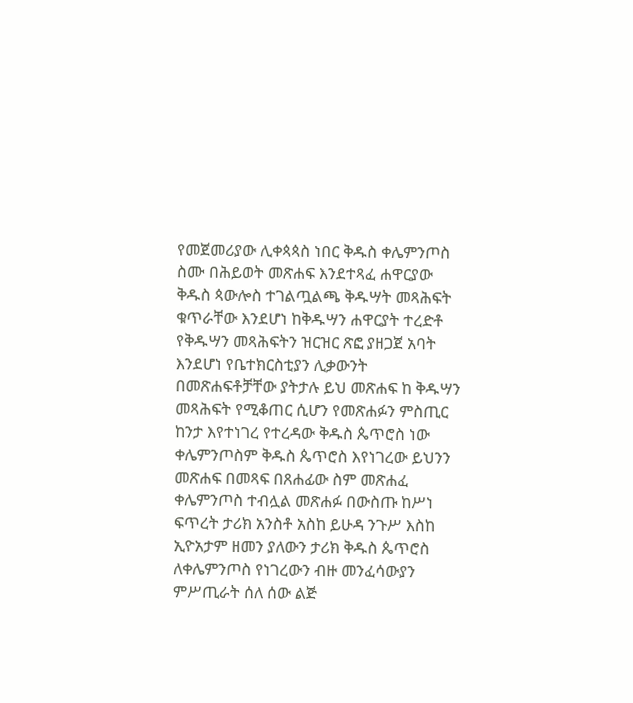የመጀመሪያው ሊቀጳጳስ ነበር ቅዱስ ቀሌምንጦስ ስሙ በሕይወት መጽሐፍ እንደተጻፈ ሐዋርያው ቅዱስ ጳውሎስ ተገልጧልጫ ቅዱሣት መጻሕፍት ቁጥራቸው እንደሆነ ከቅዱሣን ሐዋርያት ተረድቶ የቅዱሣን መጻሕፍትን ዝርዝር ጽፎ ያዘጋጀ አባት እንደሆነ የቤተክርስቲያን ሊቃውንት በመጽሐፍቶቻቸው ያትታሉ ይህ መጽሐፍ ከ ቅዱሣን መጻሕፍት የሚቆጠር ሲሆን የመጽሐፉን ምስጢር ከንታ እየተነገረ የተረዳው ቅዱስ ጴጥሮስ ነው ቀሌምንጦስም ቅዱስ ጴጥሮስ እየነገረው ይህንን መጽሐፍ በመጻፍ በጸሐፊው ስም መጽሐፈ ቀሌምንጦስ ተብሏል መጽሐፉ በውስጡ ከሥነ ፍጥረት ታሪክ አንስቶ አስከ ይሁዳ ንጉሥ እስከ ኢዮአታም ዘመን ያለውን ታሪክ ቅዱስ ጴጥሮስ ለቀሌምንጦስ የነገረውን ብዙ መንፈሳውያን ምሥጢራት ሰለ ሰው ልጅ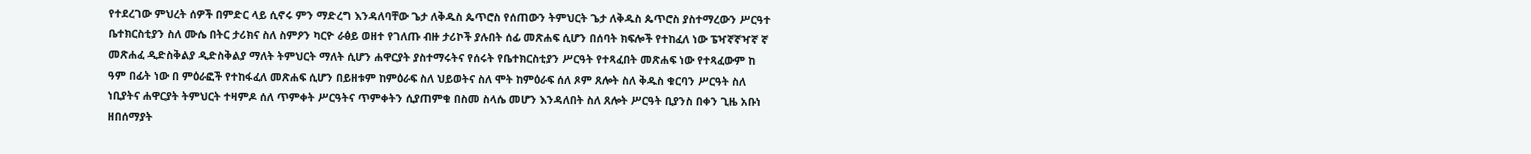የተደረገው ምህረት ሰዎች በምድር ላይ ሲኖሩ ምን ማድረግ እንዳለባቸው ጌታ ለቅዱስ ጴጥሮስ የሰጠውን ትምህርት ጌታ ለቅዱስ ጴጥሮስ ያስተማረውን ሥርዓተ ቤተክርስቲያን ስለ ሙሴ በትር ታሪክና ስለ ስምዖን ካርዮ ራፅይ ወዘተ የገለጡ ብዙ ታሪኮች ያሉበት ሰፊ መጽሐፍ ሲሆን በሰባት ክፍሎች የተከፈለ ነው ፔዣኛኛዣኛ ኛ መጽሐፈ ዲድስቅልያ ዲድስቅልያ ማለት ትምህርት ማለት ሲሆን ሐዋርያት ያስተማሩትና የሰሩት የቤተክርስቲያን ሥርዓት የተጻፈበት መጽሐፍ ነው የተጻፈውም ከ ዓም በፊት ነው በ ምዕራፎች የተከፋፈለ መጽሐፍ ሲሆን በይዘቱም ከምዕራፍ ስለ ህይወትና ስለ ሞት ከምዕራፍ ሰለ ጾም ጸሎት ስለ ቅዱስ ቁርባን ሥርዓት ስለ ነቢያትና ሐዋርያት ትምህርት ተዛምዶ ሰለ ጥምቀት ሥርዓትና ጥምቀትን ሲያጠምቁ በስመ ስላሴ መሆን እንዳለበት ስለ ጸሎት ሥርዓት ቢያንስ በቀን ጊዜ አቡነ ዘበሰማያት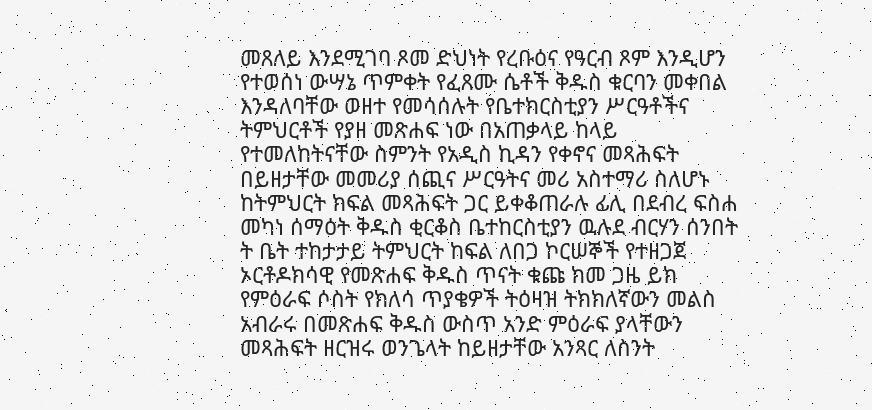መጸለይ እንደሚገባ ጾመ ድህነት የረቡዕና የዓርብ ጾም እንዲሆን የተወሰነ ውሣኔ ጥምቀት የፈጸሙ ሴቶች ቅዱስ ቁርባን መቀበል እንዳለባቸው ወዘተ የመሳሰሉት የቤተክርስቲያን ሥርዓቶችና ትምህርቶች የያዘ መጽሐፍ ነው በአጠቃላይ ከላይ የተመለከትናቸው ስምንት የአዲስ ኪዳን የቀኖና መጻሕፍት በይዘታቸው መመሪያ ሰጪና ሥርዓትና መሪ አስተማሪ ስለሆኑ ከትምህርት ክፍል መጻሕፍት ጋር ይቀቆጠራሉ ፊሊ በደብረ ፍስሐ መካነ ሰማዕት ቅዱስ ቂርቆስ ቤተከርስቲያን ዉሉደ ብርሃን ሰንበት ት ቤት ተከታታይ ትምህርት ከፍል ለበጋ ኮርሠኞች የተዘጋጀ ኦርቶዶክሳዊ የመጽሐፍ ቅዱስ ጥናት ቁጩ ክመ ጋዜ ይክ የምዕራፍ ሶስት የክለሳ ጥያቄዎች ትዕዛዝ ትክክለኛውን መልስ አብራሩ በመጽሐፍ ቅዱስ ውስጥ አንድ ምዕራፍ ያላቸውን መጻሕፍት ዘርዝሩ ወንጌላት ከይዘታቸው አንጻር ለስንት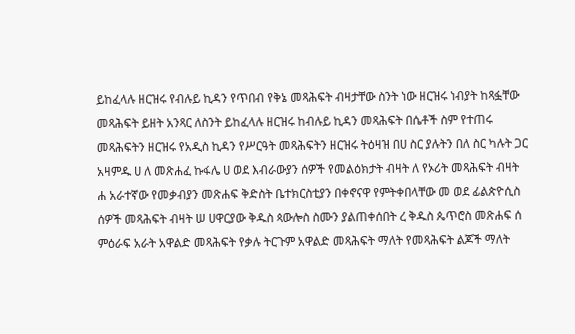ይከፈላሉ ዘርዝሩ የብሉይ ኪዳን የጥበብ የቅኔ መጻሕፍት ብዛታቸው ስንት ነው ዘርዝሩ ነብያት ከጻፏቸው መጻሕፍት ይዘት አንጻር ለስንት ይከፈላሉ ዘርዝሩ ከብሉይ ኪዳን መጻሕፍት በሴቶች ስም የተጠሩ መጻሕፍትን ዘርዝሩ የአዲስ ኪዳን የሥርዓት መጻሕፍትን ዘርዝሩ ትዕዛዝ በሀ ስር ያሉትን በለ ስር ካሉት ጋር አዛምዱ ሀ ለ መጽሐፈ ኩፋሌ ሀ ወደ እብራውያን ሰዎች የመልዕክታት ብዛት ለ የኦሪት መጻሕፍት ብዛት ሐ አራተኛው የመቃብያን መጽሐፍ ቅድስት ቤተክርስቲያን በቀኖናዋ የምትቀበላቸው መ ወደ ፊልጵዮሲስ ሰዎች መጻሕፍት ብዛት ሠ ሀዋርያው ቅዱስ ጳውሎስ ስሙን ያልጠቀሰበት ረ ቅዱስ ጴጥሮስ መጽሐፍ ሰ ምዕራፍ አራት አዋልድ መጻሕፍት የቃሉ ትርጉም አዋልድ መጻሕፍት ማለት የመጻሕፍት ልጆች ማለት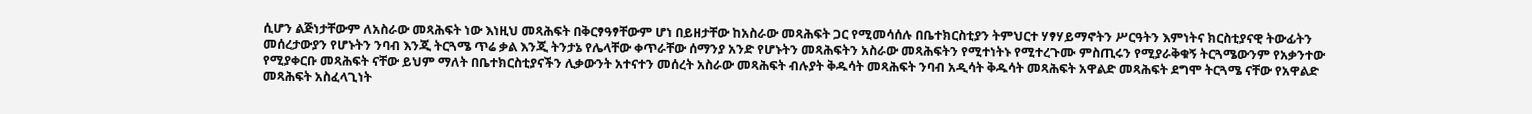ሲሆን ልጅነታቸውም ለአስራው መጻሕፍት ነው እነዚህ መጻሕፍት በቅርፃዓፃቸውም ሆነ በይዘታቸው ከአስራው መጻሕፍት ጋር የሚመሳሰሉ በቤተክርስቲያን ትምህርተ ሃፃሃይማኖትን ሥርዓትን እምነትና ክርስቲያናዊ ትውፊትን መሰረታውያን የሆኑትን ንባብ እንጂ ትርጓሜ ጥሬ ቃል እንጂ ትንታኔ የሌላቸው ቀጥራቸው ሰማንያ አንድ የሆኑትን መጻሕፍትን አስራው መጻሕፍትን የሚተነትኑ የሚተረጉሙ ምስጢሩን የሚያራቅቁኝ ትርጓሜውንም የአቃንተው የሚያቀርቡ መጻሕፍት ናቸው ይህም ማለት በቤተክርስቲያናችን ሊቃውንት አተናተን መሰረት አስራው መጻሕፍት ብሉያት ቅዱሳት መጻሕፍት ንባብ አዲሳት ቅዱሳት መጻሕፍት አዋልድ መጻሕፍት ደግሞ ትርጓሜ ናቸው የአዋልድ መጻሕፍት አስፈላጊነት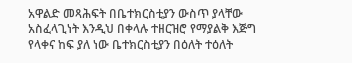አዋልድ መጻሕፍት በቤተክርስቲያን ውስጥ ያላቸው አስፈላጊነት እንዲህ በቀላሉ ተዘርዝሮ የማያልቅ እጅግ የላቀና ከፍ ያለ ነው ቤተክርስቲያን በዕለት ተዕለት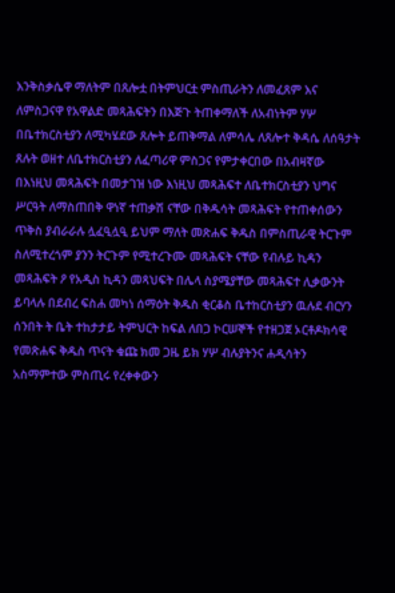እንቅስቃሴዋ ማለትም በጸሎቷ በትምህርቷ ምስጢራትን ለመፈጸም እና ለምስጋናዋ የአዋልድ መጻሕፍትን በእጅጉ ትጠቀማለች ለአብነትም ሃሦ በቤተክርስቲያን ለሚካሄደው ጸሎት ይጠቅማል ለምሳሌ ለጸሎተ ቅዳሴ ለሰዓታት ጸሉት ወዘተ ለቤተክርስቲያን ለፈጣሪዋ ምስጋና የምታቀርበው በአብዛኛው በእነዚህ መጻሕፍት በመታገዝ ነው እነዚህ መጻሕፍተ ለቤተክርስቲያን ህግና ሥርዓት ለማስጠበቅ ዋነኛ ተጠቃሽ ናቸው በቅዱሳት መጻሕፍት የተጠቀሰውን ጥቅስ ያብራራሉ ሏፈዒሏዒ ይህም ማለት መጽሐፍ ቅዱስ በምስጢራዊ ትርጉም ስለሚተረጎም ያንን ትርጉም የሚተረጉሙ መጻሕፍት ናቸው የብሉይ ኪዳን መጻሕፍት ዖ የአዲስ ኪዳን መጻህፍት በሌላ ስያሜያቸው መጻሕፍተ ሊቃውንት ይባላሉ በደብረ ፍስሐ መካነ ሰማዕት ቅዱስ ቂርቆስ ቤተከርስቲያን ዉሉደ ብርሃን ሰንበት ት ቤት ተከታታይ ትምህርት ከፍል ለበጋ ኮርሠኞች የተዘጋጀ ኦርቶዶክሳዊ የመጽሐፍ ቅዱስ ጥናት ቁጩ ክመ ጋዜ ይክ ሃሦ ብሉያትንና ሐዲሳትን አስማምተው ምስጢሩ የረቀቀውን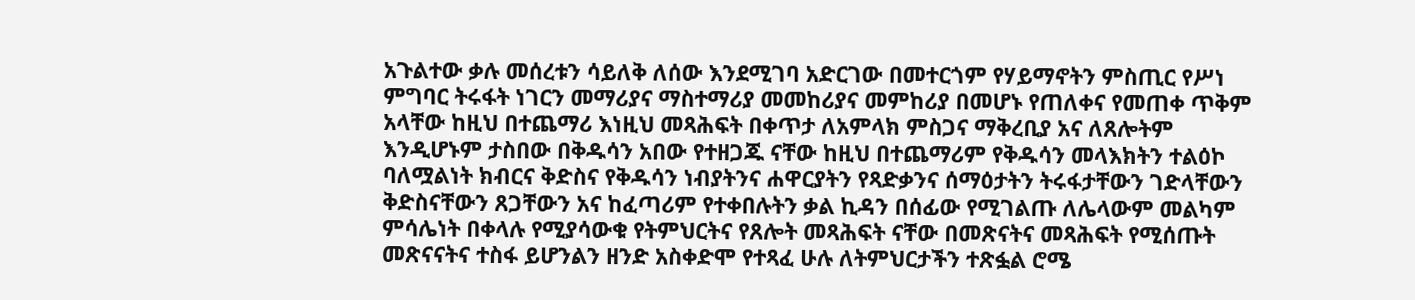አጉልተው ቃሉ መሰረቱን ሳይለቅ ለሰው እንደሚገባ አድርገው በመተርጎም የሃይማኖትን ምስጢር የሥነ ምግባር ትሩፋት ነገርን መማሪያና ማስተማሪያ መመከሪያና መምከሪያ በመሆኑ የጠለቀና የመጠቀ ጥቅም አላቸው ከዚህ በተጨማሪ እነዚህ መጻሕፍት በቀጥታ ለአምላክ ምስጋና ማቅረቢያ አና ለጸሎትም እንዲሆኑም ታስበው በቅዱሳን አበው የተዘጋጁ ናቸው ከዚህ በተጨማሪም የቅዱሳን መላእክትን ተልዕኮ ባለሟልነት ክብርና ቅድስና የቅዱሳን ነብያትንና ሐዋርያትን የጻድቃንና ሰማዕታትን ትሩፋታቸውን ገድላቸውን ቅድስናቸውን ጸጋቸውን አና ከፈጣሪም የተቀበሉትን ቃል ኪዳን በሰፊው የሚገልጡ ለሌላውም መልካም ምሳሌነት በቀላሉ የሚያሳውቁ የትምህርትና የጸሎት መጻሕፍት ናቸው በመጽናትና መጻሕፍት የሚሰጡት መጽናናትና ተስፋ ይሆንልን ዘንድ አስቀድሞ የተጻፈ ሁሉ ለትምህርታችን ተጽፏል ሮሜ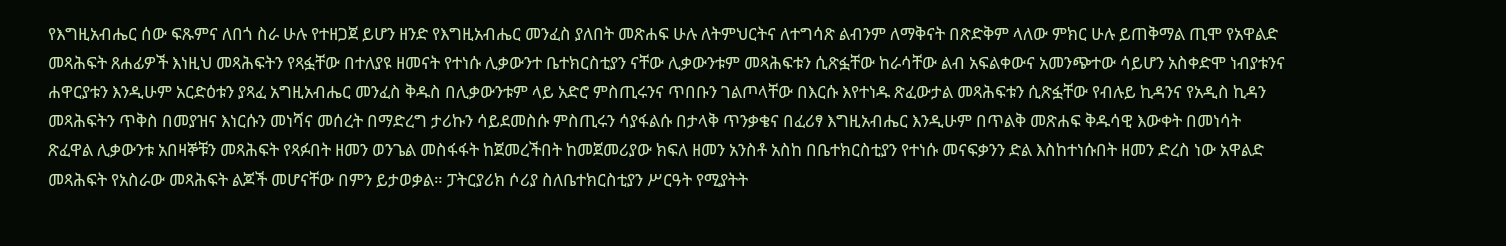የእግዚአብሔር ሰው ፍጹምና ለበጎ ስራ ሁሉ የተዘጋጀ ይሆን ዘንድ የእግዚአብሔር መንፈስ ያለበት መጽሐፍ ሁሉ ለትምህርትና ለተግሳጽ ልብንም ለማቅናት በጽድቅም ላለው ምክር ሁሉ ይጠቅማል ጢሞ የአዋልድ መጻሕፍት ጸሐፊዎች እነዚህ መጻሕፍትን የጻፏቸው በተለያዩ ዘመናት የተነሱ ሊቃውንተ ቤተክርስቲያን ናቸው ሊቃውንቱም መጻሕፍቱን ሲጽፏቸው ከራሳቸው ልብ አፍልቀውና አመንጭተው ሳይሆን አስቀድሞ ነብያቱንና ሐዋርያቱን እንዲሁም አርድዕቱን ያጻፈ አግዚአብሔር መንፈስ ቅዱስ በሊቃውንቱም ላይ አድሮ ምስጢሩንና ጥበቡን ገልጦላቸው በእርሱ እየተነዱ ጽፈውታል መጻሕፍቱን ሲጽፏቸው የብሉይ ኪዳንና የአዲስ ኪዳን መጻሕፍትን ጥቅስ በመያዝና እነርሱን መነሻና መሰረት በማድረግ ታሪኩን ሳይደመስሱ ምስጢሩን ሳያፋልሱ በታላቅ ጥንቃቄና በፈሪፃ እግዚአብሔር እንዲሁም በጥልቅ መጽሐፍ ቅዱሳዊ እውቀት በመነሳት ጽፈዋል ሊቃውንቱ አበዛኞቹን መጻሕፍት የጻፉበት ዘመን ወንጌል መስፋፋት ከጀመረችበት ከመጀመሪያው ክፍለ ዘመን አንስቶ አስከ በቤተክርስቲያን የተነሱ መናፍቃንን ድል እስከተነሱበት ዘመን ድረስ ነው አዋልድ መጻሕፍት የአስራው መጻሕፍት ልጆች መሆናቸው በምን ይታወቃል። ፓትርያሪክ ሶሪያ ስለቤተክርስቲያን ሥርዓት የሚያትት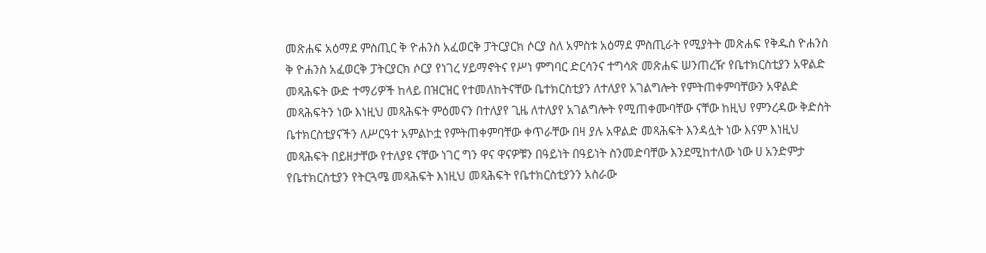መጽሐፍ አዕማደ ምስጢር ቅ ዮሐንስ አፈወርቅ ፓትርያርክ ሶርያ ስለ አምስቱ አዕማደ ምስጢራት የሚያትት መጽሐፍ የቅዱስ ዮሐንስ ቅ ዮሐንስ አፈወርቅ ፓትርያርክ ሶርያ የነገረ ሃይማኖትና የሥነ ምግባር ድርሳንና ተግሳጽ መጽሐፍ ሠንጠረዥ የቤተክርስቲያን አዋልድ መጻሕፍት ውድ ተማሪዎች ከላይ በዝርዝር የተመለከትናቸው ቤተክርስቲያን ለተለያየ አገልግሎት የምትጠቀምባቸውን አዋልድ መጻሕፍትን ነው እነዚህ መጻሕፍት ምዕመናን በተለያየ ጊዜ ለተለያየ አገልግሎት የሚጠቀሙባቸው ናቸው ከዚህ የምንረዳው ቅድስት ቤተክርስቲያናችን ለሥርዓተ አምልኮቷ የምትጠቀምባቸው ቀጥራቸው በዛ ያሉ አዋልድ መጻሕፍት እንዳሏት ነው እናም እነዚህ መጻሕፍት በይዘታቸው የተለያዩ ናቸው ነገር ግን ዋና ዋናዎቹን በዓይነት በዓይነት ስንመድባቸው እንደሚከተለው ነው ሀ አንድምታ የቤተክርስቲያን የትርጓሜ መጻሕፍት እነዚህ መጻሕፍት የቤተክርስቲያንን አስራው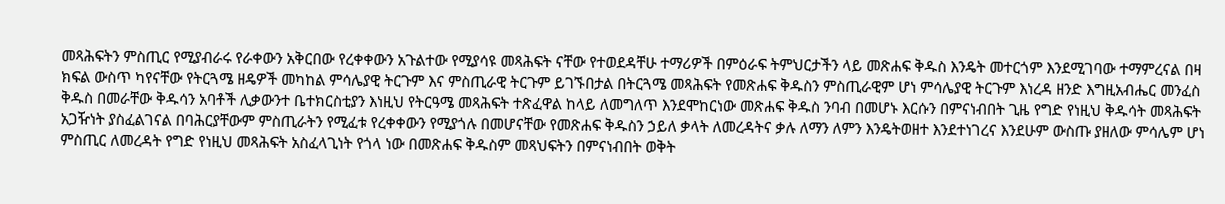መጻሕፍትን ምስጢር የሚያብራሩ የራቀውን አቅርበው የረቀቀውን አጉልተው የሚያሳዩ መጻሕፍት ናቸው የተወደዳቸሁ ተማሪዎች በምዕራፍ ትምህርታችን ላይ መጽሐፍ ቅዱስ እንዴት መተርጎም እንደሚገባው ተማምረናል በዛ ክፍል ውስጥ ካየናቸው የትርጓሜ ዘዴዎች መካከል ምሳሌያዊ ትርጉም እና ምስጢራዊ ትርጉም ይገኙበታል በትርጓሜ መጻሕፍት የመጽሐፍ ቅዱስን ምስጢራዊም ሆነ ምሳሌያዊ ትርጉም እነረዳ ዘንድ እግዚአብሔር መንፈስ ቅዱስ በመራቸው ቅዱሳን አባቶች ሊቃውንተ ቤተክርስቲያን እነዚህ የትርዓሜ መጻሕፍት ተጽፈዋል ከላይ ለመግለጥ እንደሞከርነው መጽሐፍ ቅዱስ ንባብ በመሆኑ እርሱን በምናነብበት ጊዜ የግድ የነዚህ ቅዱሳት መጻሕፍት አጋዥነት ያስፈልገናል በባሕርያቸውም ምስጢራትን የሚፈቱ የረቀቀውን የሚያጎሉ በመሆናቸው የመጽሐፍ ቅዱስን ኃይለ ቃላት ለመረዳትና ቃሉ ለማን ለምን እንዴትወዘተ እንደተነገረና እንደሁም ውስጡ ያዘለው ምሳሌም ሆነ ምስጢር ለመረዳት የግድ የነዚህ መጻሕፍት አስፈላጊነት የጎላ ነው በመጽሐፍ ቅዱስም መጻህፍትን በምናነብበት ወቅት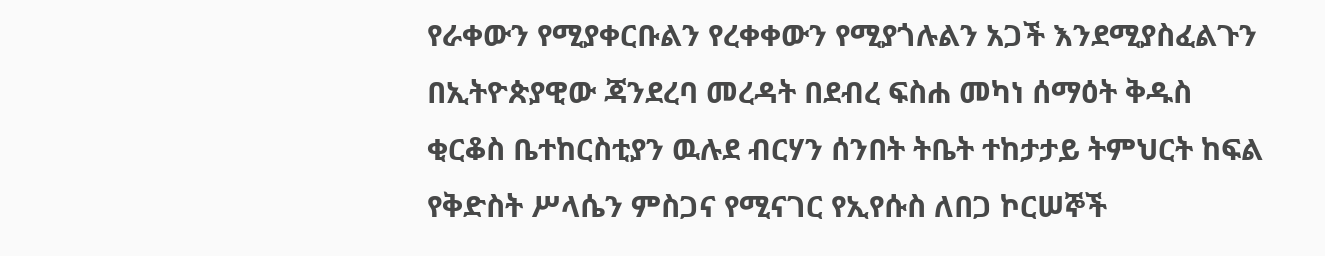የራቀውን የሚያቀርቡልን የረቀቀውን የሚያጎሉልን አጋች እንደሚያስፈልጉን በኢትዮጵያዊው ጃንደረባ መረዳት በደብረ ፍስሐ መካነ ሰማዕት ቅዱስ ቂርቆስ ቤተከርስቲያን ዉሉደ ብርሃን ሰንበት ትቤት ተከታታይ ትምህርት ከፍል የቅድስት ሥላሴን ምስጋና የሚናገር የኢየሱስ ለበጋ ኮርሠኞች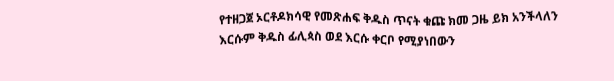የተዘጋጀ ኦርቶዶክሳዊ የመጽሐፍ ቅዱስ ጥናት ቁጩ ክመ ጋዜ ይክ አንችላለን እርሱም ቅዱስ ፊሊጳስ ወደ እርሱ ቀርቦ የሚያነበውን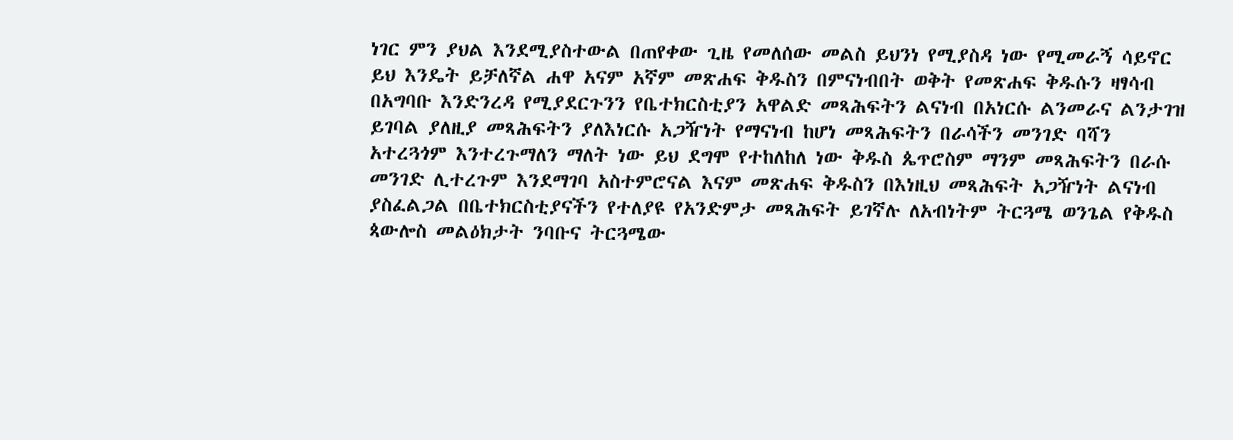ነገር ምን ያህል እንደሚያስተውል በጠየቀው ጊዜ የመለሰው መልስ ይህንነ የሚያስዳ ነው የሚመራኝ ሳይኖር ይህ እንዴት ይቻለኛል ሐዋ አናም አኛም መጽሐፍ ቅዱስን በምናነብበት ወቅት የመጽሐፍ ቅዱሱን ዛፃሳብ በአግባቡ እንድንረዳ የሚያደርጉንን የቤተክርስቲያን አዋልድ መጻሕፍትን ልናነብ በአነርሱ ልንመራና ልንታገዝ ይገባል ያለዚያ መጻሕፍትን ያለእነርሱ አጋዥነት የማናነብ ከሆነ መጻሕፍትን በራሳችን መንገድ ባሻን አተረጓጎም እንተረጉማለን ማለት ነው ይህ ደግሞ የተከለከለ ነው ቅዱስ ጴጥሮስም ማንም መጻሕፍትን በራሱ መንገድ ሊተረጉም እንደማገባ አስተምሮናል እናም መጽሐፍ ቅዱስን በእነዚህ መጻሕፍት አጋዥነት ልናነብ ያስፈልጋል በቤተክርስቲያናችን የተለያዩ የአንድምታ መጻሕፍት ይገኛሉ ለአብነትም ትርጓሜ ወንጌል የቅዱስ ጳውሎስ መልዕክታት ንባቡና ትርጓሜው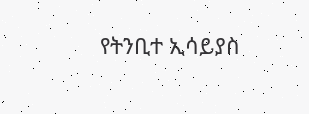የትንቢተ ኢሳይያስ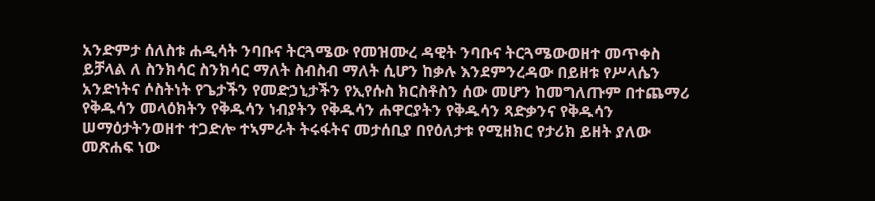አንድምታ ሰለስቱ ሐዲሳት ንባቡና ትርጓሜው የመዝሙረ ዳዊት ንባቡና ትርጓሜውወዘተ መጥቀስ ይቻላል ለ ስንክሳር ስንክሳር ማለት ስብስብ ማለት ሲሆን ከቃሉ እንደምንረዳው በይዘቱ የሥላሴን አንድነትና ሶስትነት የጌታችን የመድኃኒታችን የኢየሱስ ክርስቶስን ሰው መሆን ከመግለጡም በተጨማሪ የቅዱሳን መላዕክትን የቅዱሳን ነብያትን የቅዱሳን ሐዋርያትን የቅዱሳን ጻድቃንና የቅዱሳን ሠማዕታትንወዘተ ተጋድሎ ተኣምራት ትሩፋትና መታሰቢያ በየዕለታቱ የሚዘክር የታሪክ ይዘት ያለው መጽሐፍ ነው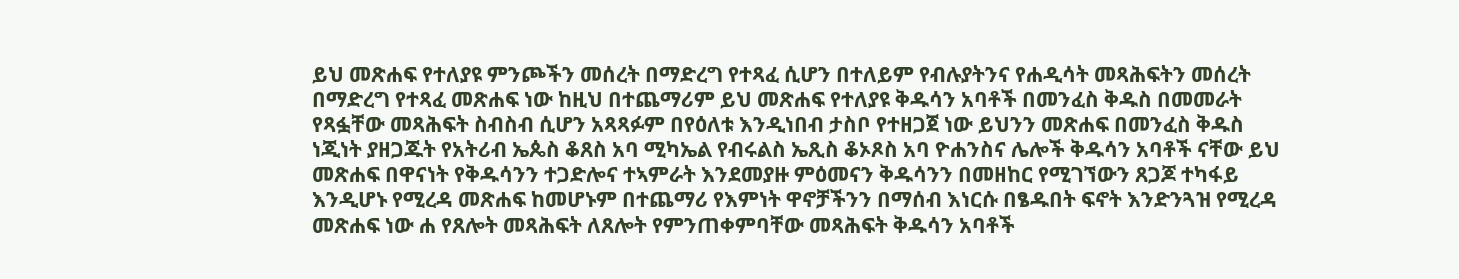ይህ መጽሐፍ የተለያዩ ምንጮችን መሰረት በማድረግ የተጻፈ ሲሆን በተለይም የብሉያትንና የሐዲሳት መጻሕፍትን መሰረት በማድረግ የተጻፈ መጽሐፍ ነው ከዚህ በተጨማሪም ይህ መጽሐፍ የተለያዩ ቅዱሳን አባቶች በመንፈስ ቅዱስ በመመራት የጻፏቸው መጻሕፍት ስብስብ ሲሆን አጻጻፉም በየዕለቱ እንዲነበብ ታስቦ የተዘጋጀ ነው ይህንን መጽሐፍ በመንፈስ ቅዱስ ነጂነት ያዘጋጁት የአትሪብ ኤጴስ ቆጸስ አባ ሚካኤል የብሩልስ ኤጺስ ቆኦጾስ አባ ዮሐንስና ሌሎች ቅዱሳን አባቶች ናቸው ይህ መጽሐፍ በዋናነት የቅዱሳንን ተጋድሎና ተኣምራት እንደመያዙ ምዕመናን ቅዱሳንን በመዘከር የሚገኘውን ጸጋጆ ተካፋይ እንዲሆኑ የሚረዳ መጽሐፍ ከመሆኑም በተጨማሪ የእምነት ዋኖቻችንን በማሰብ እነርሱ በፄዱበት ፍኖት እንድንጓዝ የሚረዳ መጽሐፍ ነው ሐ የጸሎት መጻሕፍት ለጸሎት የምንጠቀምባቸው መጻሕፍት ቅዱሳን አባቶች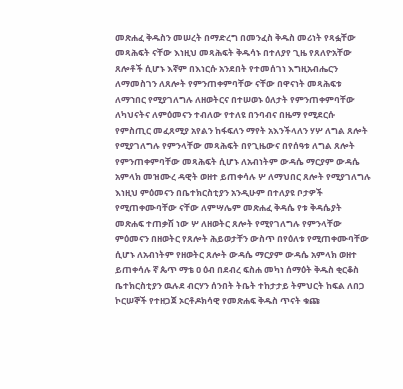መጽሐፈ ቅዱስን መሠረት በማድረግ በመንፈስ ቅዱስ መሪነት የጻፏቸው መጻሕፍት ናቸው እነዚህ መጻሕፍት ቅዱሳኑ በተለያየ ጊዜ የጸለዮአቸው ጸሎቶች ሲሆኑ እኛም በእነርሱ አንደበት የተመሰገነ እግዚአብሔርን ለማመስገን ለጸሎት የምንጠቀምባቸው ናቸው በዋናነት መጻሕፍቱ ለማኀበር የሚያገለግሉ ለዘወትርና በተሠወኑ ዕለታት የምንጠቀምባቸው ለካህናትና ለምዕመናን ተብለው የተለዩ በንባብና በዜማ የሚደርሱ የምስጢር መፈጸሚያ አየልን ከፋፍለን ማየት አእንችላለን ሃሦ ለግል ጸሎት የሚያገለግሉ የምንላቸው መጻሕፍት በየጊዜውና በየሰዓቱ ለግል ጸሎት የምንጠቀምባቸው መጻሕፍት ሲሆኑ ለአብነትም ውዳሴ ማርያም ውዳሴ አምላክ መዝሙረ ዳዊት ወዘተ ይጠቀሳሉ ሦ ለማህበር ጸሎት የሚያገለግሉ እነዚህ ምዕመናን በቤተክርስቲያን አንዲሁም በተለያዩ ቦታዎች የሚጠቀሙባቸው ናቸው ለምሣሌም መጽሐፈ ቅዳሴ የቱ ቅዳሴያት መጽሐፍ ተጠቃሽ ነው ሦ ለዘወትር ጸሎት የሚየገለግሉ የምንላቸው ምዕመናን በዘወትር የጸሎት ሕይወታቸን ውስጥ በየዕለቱ የሚጠቀሙባቸው ሲሆኑ ለአብነትም የዘወትር ጸሎት ውዳሴ ማርያም ውዳሴ አምላክ ወዘተ ይጠቀሳሉ ኛ ጴጥ ማቴ ዐ ዕብ በደብረ ፍስሐ መካነ ሰማዕት ቅዱስ ቂርቆስ ቤተክርስቲያን ዉሉደ ብርሃን ሰንበት ትቤት ተከታታይ ትምህርት ከፍል ለበጋ ኮርሠኞች የተዘጋጀ ኦርቶዶክሳዊ የመጽሐፍ ቅዱስ ጥናት ቁጩ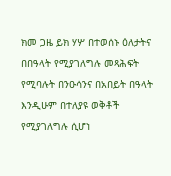ክመ ጋዜ ይክ ሃሦ በተወሰኑ ዕለታትና በበዓላት የሚያገለግሉ መጻሕፍት የሚባሉት በንዑሳንና በአበይት በዓላት እንዲሁም በተለያዩ ወቅቶች የሚያገለግሉ ሲሆነ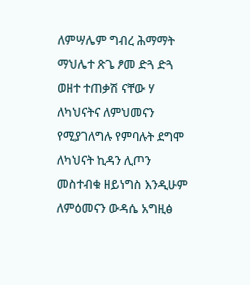ለምሣሌም ግብረ ሕማማት ማህሌተ ጽጌ ፆመ ድጓ ድጓ ወዘተ ተጠቃሽ ናቸው ሃ ለካህናትና ለምህመናን የሚያገለግሉ የምባሉት ደግሞ ለካህናት ኪዳን ሊጦን መስተብቁ ዘይነግስ እንዲሁም ለምዕመናን ውዳሴ አግዚፅ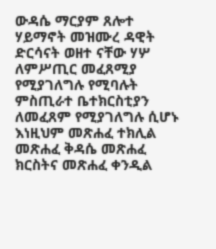ውዳሴ ማርያም ጸሎተ ሃይማኖት መዝሙረ ዳዊት ድርሳናት ወዘተ ናቸው ሃሦ ለምሥጢር መፈጸሚያ የሚያገለግሉ የሚባሉት ምስጢራተ ቤተክርስቲያን ለመፈጸም የሚያገለግሉ ሲሆኑ እነዚህም መጽሐፈ ተክሊል መጽሐፈ ቅዳሴ መጽሐፈ ክርስትና መጽሐፈ ቀንዲል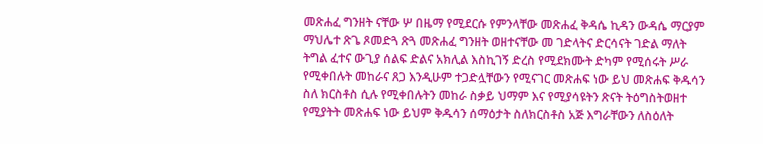መጽሐፈ ግንዘት ናቸው ሦ በዜማ የሚደርሱ የምንላቸው መጽሐፈ ቅዳሴ ኪዳን ውዳሴ ማርያም ማህሌተ ጽጌ ጾመድጓ ጽጓ መጽሐፈ ግንዘት ወዘተናቸው መ ገድላትና ድርሳናት ገድል ማለት ትግል ፈተና ውጊያ ሰልፍ ድልና አክሊል እስኪገኝ ድረስ የሚደክሙት ድካም የሚሰሩት ሥራ የሚቀበሉት መከራና ጸጋ እንዲሁም ተጋድሏቸውን የሚናገር መጽሐፍ ነው ይህ መጽሐፍ ቅዱሳን ስለ ክርስቶስ ሲሉ የሚቀበሉትን መከራ ስቃይ ህማም እና የሚያሳዩትን ጽናት ትዕግስትወዘተ የሚያትት መጽሐፍ ነው ይህም ቅዱሳን ሰማዕታት ስለክርስቶስ አጅ እግራቸውን ለስዕለት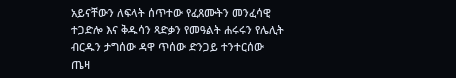አይናቸውን ለፍላት ሰጥተው የፈጸሙትን መንፈሳዊ ተጋድሎ እና ቅዱሳን ጻድቃን የመዓልት ሐሩሩን የሌሊት ብርዱን ታግሰው ዳዋ ጥሰው ድንጋይ ተንተርሰው ጤዛ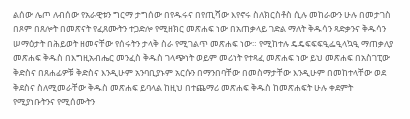ልሰው ሌጦ ለብሰው የአራዊቱን ግርማ ታግሰው በየዱሩና በየጢሻው እየኖሩ ስለክርስቶስ ሲሉ መከራውን ሁሉ በመታገስ በጾም በጸሎት በመጽናት የፈጸሙትን ተጋድሎ የሚዘክር መጽሐፍ ነው በአጠቃላይ ገድል ማለት ቅዱሳን ጻድቃንና ቅዱሳን ሠማዕታት በሕይወት ዘመናቸው የሰሩትን ታላቅ ስራ የሚገልጥ መጽሐፍ ነው። የሚከተሉ ዴዴፍፍፍዒፌዒላኳዒ ማጠቃለያ መጽሐፍ ቅዱስ በእግዚአብሔር መንፈስ ቅዱስ ገላጭነት ወይም መሪነት የተጻፈ መጽሐፍ ነው ይህ መጽሐፍ በአስገፒው ቅድስና በጸሐፊዎቹ ቅድስና እንዲሁም አንባቢያኑም አርሱን በማንበባቸው በመስማታቸው እንዲሁም በመከተላቸው ወደ ቅደስና ስለሚመራቸው ቅዱስ መጽሐፍ ይባላል ከዚህ በተጨማሪ መጽሐፍ ቅዱስ ከመጽሐፍት ሁሉ ቀደምት የሚያነቡትንና የሚሰሙትን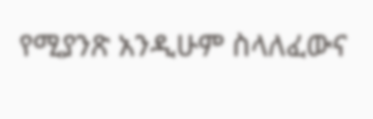የሚያንጽ አንዲሁም ስላለፈውና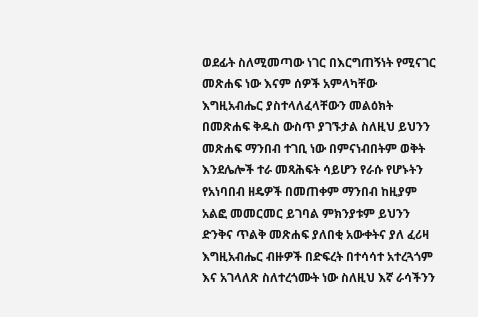ወደፊት ስለሚመጣው ነገር በእርግጠኝነት የሚናገር መጽሐፍ ነው እናም ሰዎች አምላካቸው እግዚአብሔር ያስተላለፈላቸውን መልዕክት በመጽሐፍ ቅዱስ ውስጥ ያገኙታል ስለዚህ ይህንን መጽሐፍ ማንበብ ተገቢ ነው በምናነብበትም ወቅት እንደሌሎች ተራ መጻሕፍት ሳይሆን የራሱ የሆኑትን የአነባበብ ዘዴዎች በመጠቀም ማንበብ ከዚያም አልፎ መመርመር ይገባል ምክንያቱም ይህንን ድንቅና ጥልቅ መጽሐፍ ያለበቂ አውቀትና ያለ ፈሪዛ እግዚአብሔር ብዙዎች በድፍረት በተሳሳተ አተረጓጎም እና አገላለጽ ስለተረጎሙት ነው ስለዚህ እኛ ራሳችንን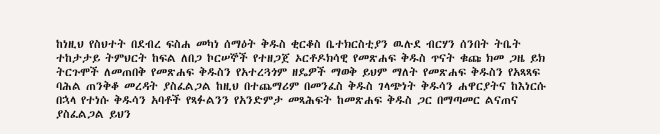ከነዚህ የስህተት በደብረ ፍስሐ መካነ ሰማዕት ቅዱስ ቂርቆስ ቤተክርስቲያን ዉሉደ ብርሃን ሰንበት ትቤት ተከታታይ ትምህርት ከፍል ለበጋ ኮርሠኞች የተዘጋጀ ኦርቶዶክሳዊ የመጽሐፍ ቅዱስ ጥናት ቁጩ ክመ ጋዜ ይክ ትርጉሞች ለመጠበቅ የመጽሐፍ ቅዱስን የአተረጓጎም ዘዴዎች ማወቅ ይህም ማለት የመጽሐፍ ቅዱስን የአጻጻፍ ባሕል ጠንቅቆ መረዳት ያስፈልጋል ከዚህ በተጨማሪም በመንፈስ ቅዱስ ገላጭነት ቅዱሳን ሐዋርያትና ከእነርሱ በኋላ የተነሱ ቅዱሳን አባቶች የጻፉልንን የአንድምታ መጻሕፍት ከመጽሐፍ ቅዱስ ጋር በማጣመር ልናጠና ያስፈልጋል ይህን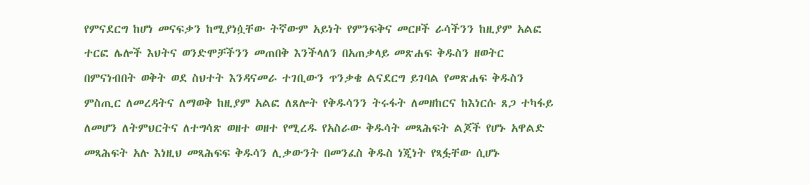የምናደርግ ከሆነ መናፍቃን ከሚያነሷቸው ትኛውም አይነት የምንፍቅና መርዞች ራሳችንን ከዚያም አልፎ ተርፎ ሌሎች እህትና ወንድሞቻችንን መጠበቅ እንችላለን በአጠቃላይ መጽሐፍ ቅዱስን ዘወትር በምናነብበት ወቅት ወደ ስህተት እንዳናመራ ተገቢውን ጥንቃቄ ልናደርግ ይገባል የመጽሐፍ ቅዱስን ምስጢር ለመረዳትና ለማወቅ ከዚያም አልፎ ለጸሎት የቅዱሳንን ትሩፋት ለመዘከርና ከእነርሱ ጸጋ ተካፋይ ለመሆን ለትምህርትና ለተግሳጽ ወዘተ ወዘተ የሚረዱ የአስራው ቅዱሳት መጻሕፍት ልጆች የሆኑ አዋልድ መጻሕፍት አሉ እነዚህ መጻሕፍፍ ቅዱሳን ሊቃውንት በመንፈስ ቅዱስ ነጂነት የጻፏቸው ሲሆኑ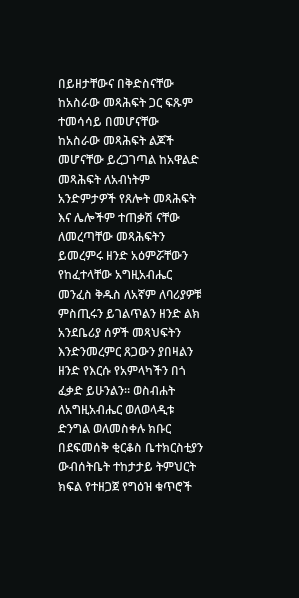በይዘታቸውና በቅድስናቸው ከአስራው መጻሕፍት ጋር ፍጹም ተመሳሳይ በመሆናቸው ከአስራው መጻሕፍት ልጆች መሆናቸው ይረጋገጣል ከአዋልድ መጻሕፍት ለአብነትም አንድምታዎች የጸሎት መጻሕፍት እና ሌሎችም ተጠቃሽ ናቸው ለመረጣቸው መጻሕፍትን ይመረምሩ ዘንድ አዕምሯቸውን የከፈተላቸው አግዚአብሔር መንፈስ ቅዱስ ለአኛም ለባሪያዎቹ ምስጢሩን ይገልጥልን ዘንድ ልክ አንደቤሪያ ሰዎች መጻህፍትን እንድንመረምር ጸጋውን ያበዛልን ዘንድ የእርሱ የአምላካችን በጎ ፈቃድ ይሁንልን። ወስብሐት ለአግዚአብሔር ወለወላዲቱ ድንግል ወለመስቀሉ ክቡር በደፍመሰቅ ቂርቆስ ቤተክርስቲያን ውብሰትቤት ተከታታይ ትምህርት ክፍል የተዘጋጀ የግዕዝ ቁጥሮች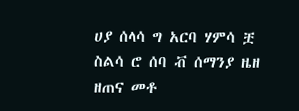ሀያ ሰላሳ ግ አርባ ሃምሳ ቿ ስልሳ ሮ ሰባ ቭ ሰማንያ ዜዘ ዘጠና መቶ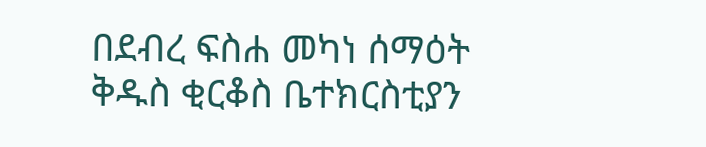በደብረ ፍስሐ መካነ ሰማዕት ቅዱስ ቂርቆስ ቤተክርስቲያን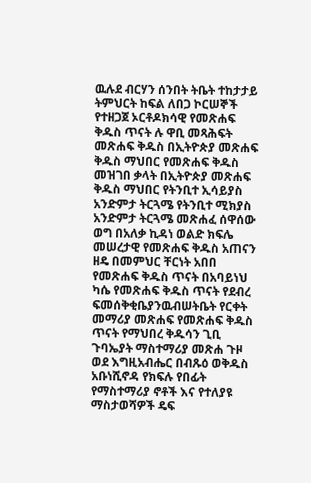ዉሉደ ብርሃን ሰንበት ትቤት ተከታታይ ትምህርት ከፍል ለበጋ ኮርሠኞች የተዘጋጀ ኦርቶዶክሳዊ የመጽሐፍ ቅዱስ ጥናት ሉ ዋቢ መጻሕፍት መጽሐፍ ቅዱስ በኢትዮጵያ መጽሐፍ ቅዱስ ማህበር የመጽሐፍ ቅዱስ መዝገበ ቃላት በኢትዮጵያ መጽሐፍ ቅዱስ ማህበር የትንቢተ ኢሳይያስ አንድምታ ትርጓሜ የትንቢተ ሚክያስ አንድምታ ትርጓሜ መጽሐፈ ሰዋሰው ወግ በአለቃ ኪዳነ ወልድ ክፍሌ መሠረታዊ የመጽሐፍ ቅዱስ አጠናን ዘዴ በመምህር ቸርነት አበበ የመጽሐፍ ቅዱስ ጥናት በአባይነህ ካሴ የመጽሐፍ ቅዱስ ጥናት የደብረ ፍመሰቅቂቤያንዉብሠትቤት የርቀት መማሪያ መጽሐፍ የመጽሐፍ ቅዱስ ጥናት የማህበረ ቅዱሳን ጊቢ ጉባኤያት ማስተማሪያ መጽሐ ጉዞ ወደ እግዚአብሔር በብጹዕ ወቅዱስ አቡነሺኖዳ የክፍሉ የበፊት የማስተማሪያ ኖቶች እና የተለያዩ ማስታወሻዎች ዴፍ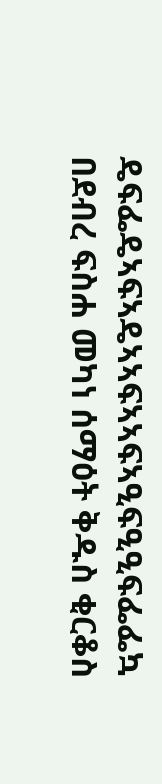ዴፍፌዴኣፍኣዴኣኣፍኣኣፍኣዒፍዒዒፍፌፌኳ በደብረ ፍስሐ መካነ ሰማዕት ቅዱስ ቂርቆስ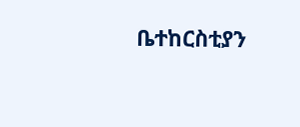ቤተከርስቲያን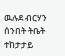ዉሉደ ብርሃን ሰንበት ትቤት ተከታታይ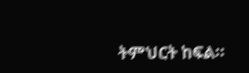ትምህርት ከፍል።